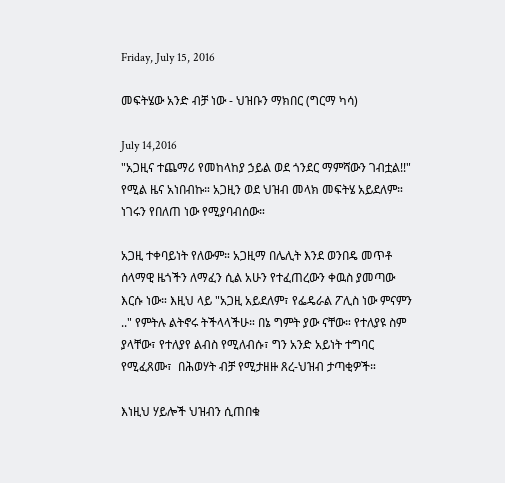Friday, July 15, 2016

መፍትሄው አንድ ብቻ ነው - ህዝቡን ማክበር (ግርማ ካሳ)

July 14,2016
"አጋዚና ተጨማሪ የመከላከያ ኃይል ወደ ጎንደር ማምሻውን ገብቷል!!" የሚል ዜና አነበብኩ። አጋዚን ወደ ህዝብ መላክ መፍትሄ አይደለም። ነገሩን የበለጠ ነው የሚያባብሰው።

አጋዚ ተቀባይነት የለውም። አጋዚማ በሌሊት እንደ ወንበዴ መጥቶ ሰላማዊ ዜጎችን ለማፈን ሲል አሁን የተፈጠረውን ቀዉስ ያመጣው እርሱ ነው። እዚህ ላይ "አጋዚ አይደለም፣ የፌዴራል ፖሊስ ነው ምናምን .." የምትሉ ልትኖሩ ትችላላችሁ። በኔ ግምት ያው ናቸው። የተለያዩ ስም ያላቸው፣ የተለያየ ልብስ የሚለብሱ፣ ግን አንድ አይነት ተግባር የሚፈጸሙ፣  በሕወሃት ብቻ የሚታዘዙ ጸረ-ህዝብ ታጣቂዎች።

እነዚህ ሃይሎች ህዝብን ሲጠበቁ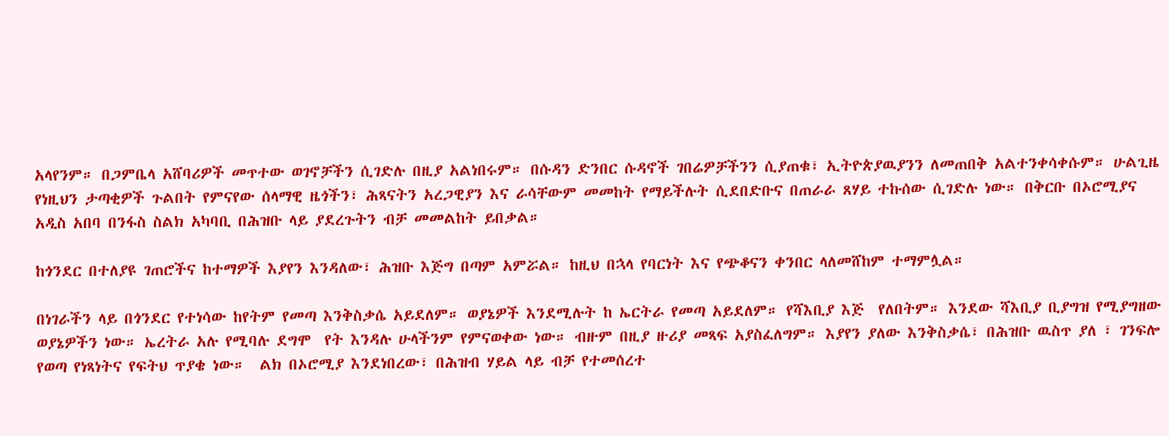አላየንም። በጋምቤላ አሸባሪዎች መጥተው ወገኖቻችን ሲገድሉ በዚያ አልነበሩም። በሱዳን ድንበር ሱዳኖች ገበሬዎቻችንን ሲያጠቁ፣ ኢትዮጵያዉያንን ለመጠበቅ አልተንቀሳቀሱም። ሁልጊዜ የነዚህን ታጣቂዎች ጉልበት የምናየው ሰላማዊ ዜጎችን፣ ሕጻናትን አረጋዊያን እና ራሳቸውም መመከት የማይችሉት ሲደበድቡና በጠራራ ጸሃይ ተኩሰው ሲገድሉ ነው። በቅርቡ በኦሮሚያና አዲስ አበባ በንፋስ ስልክ አካባቢ በሕዝቡ ላይ ያደረጉትን ብቻ መመልከት ይበቃል።

ከጎንደር በተለያዩ ገጠሮችና ከተማዎች እያየን እንዳለው፣ ሕዝቡ እጅግ በጣም አምሯል። ከዚህ በኋላ የባርነት እና የጭቆናን ቀንበር ላለመሸከም ተማምሏል።

በነገራችን ላይ በጎንደር የተነሳው ከየትም የመጣ እንቅስቃሴ አይደለም። ወያኔዎች እንደሚሉት ከ ኤርትራ የመጣ አይደለም። የሻእቢያ እጅ  የለበትም። እንደው ሻእቢያ ቢያግዝ የሚያግዘው ወያኔዎችን ነው። ኤረትራ አሉ የሚባሉ ደግሞ  የት እንዳሉ ሁላችንም የምናወቀው ነው። ብዙም በዚያ ዙሪያ መጻፍ አያስፈለግም። እያየን ያለው እንቅስቃሴ፣ በሕዝቡ ዉስጥ ያለ ፣ ገንፍሎ የወጣ የነጻነትና የፍትህ ጥያቄ ነው።  ልክ በኦሮሚያ እንደነበረው፣ በሕዝብ ሃይል ላይ ብቻ የተመሰረተ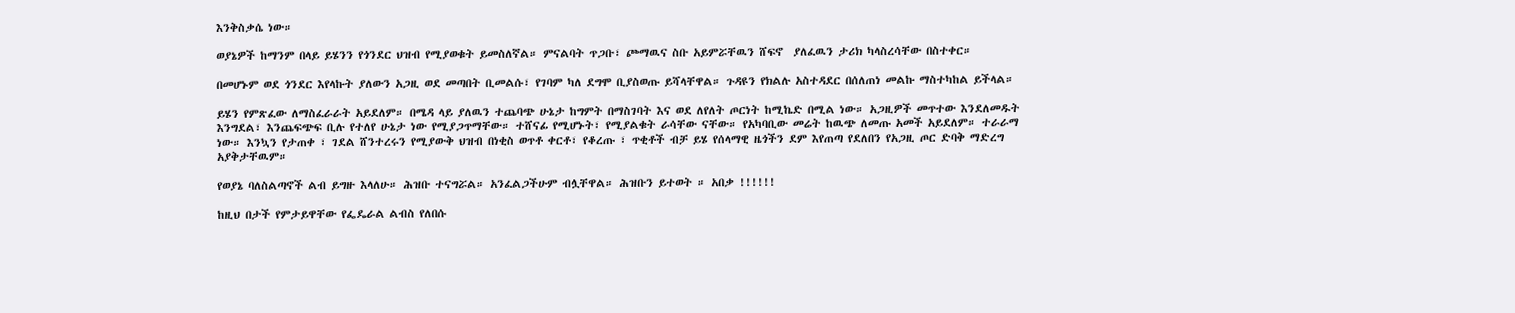እንቅስቃሴ ነው።

ወያኔዎች ከማንም በላይ ይሄንን የጎንደር ህዝብ የሚያወቁት ይመስለኛል። ምናልባት ጥጋቡ፣ ጮማዉና ስቡ አይምሯቸዉን ሸፍኖ  ያለፈዉን ታሪክ ካላስረሳቸው በስተቀር።

በመሆኑም ወደ ጎንደር እየላኩት ያለውን አጋዚ ወደ መጣበት ቢመልሱ፣ የገባም ካለ ደግሞ ቢያስወጡ ይሻላቸዋል። ጉዳዩን የክልሉ አስተዳደር በሰለጠነ መልኩ ማስተካከል ይችላል።

ይሄን የምጽፈው ለማስፈራራት አይደለም። በሜዳ ላይ ያለዉን ተጨባጭ ሁኔታ ከግምት በማስገባት እና ወደ ለየለት ጦርነት ከሚኬድ በሚል ነው። አጋዚዎች መጥተው እንደለመዱት እንግደል፣ እንጨፍጭፍ ቢሉ የተለየ ሁኔታ ነው የሚያጋጥማቸው። ተሸናፊ የሚሆኑት፣ የሚያልቁት ራሳቸው ናቸው። የአካባቢው መሬት ከዉጭ ለመጡ አመች አይደለም። ተራራማ ነው። እንኳን የታጠቀ ፣ ገደል ሸንተረሩን የሚያውቅ ህዝብ በነቂስ ወጥቶ ቀርቶ፣ የቆረጡ ፣ ጥቂቶች ብቻ ይሄ የሰላማዊ ዜጎችን ደም እየጠጣ የደለበን የአጋዚ ጦር ድባቅ ማድረግ አያቅታቸዉም።

የወያኔ ባለስልጣኖች ልብ ይግዙ እላለሁ። ሕዝቡ ተናግሯል። አንፈልጋችሁም ብሏቸዋል። ሕዝቡን ይተወት ። አበቃ !!!!!!

ከዚህ በታች የምታይዋቸው የፌዴራል ልብስ የለበሱ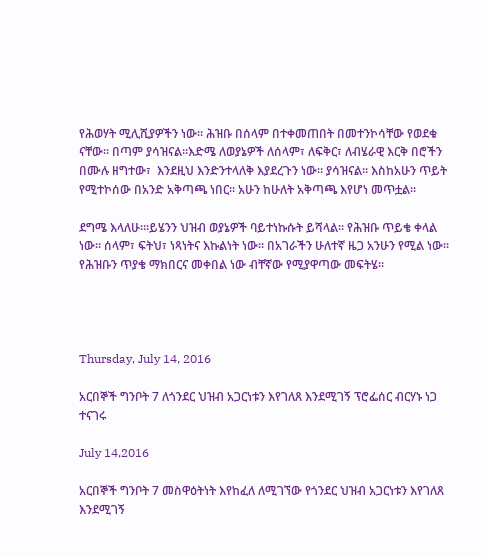የሕወሃት ሚሊሺያዎችን ነው። ሕዝቡ በሰላም በተቀመጠበት በመተንኮሳቸው የወደቁ ናቸው። በጣም ያሳዝናል።እድሜ ለወያኔዎች ለሰላም፣ ለፍቅር፣ ለብሄራዊ እርቅ በሮችን በሙሉ ዘግተው፣  እንደዚህ እንድንተላለቅ እያደረጉን ነው። ያሳዝናል። እስከአሁን ጥይት የሚተኮሰው በአንድ አቅጣጫ ነበር። አሁን ከሁለት አቅጣጫ እየሆነ መጥቷል።

ደግሜ እላለሁ።፡ይሄንን ህዝብ ወያኔዎች ባይተነኩሱት ይሻላል። የሕዝቡ ጥይቄ ቀላል ነው። ሰላም፣ ፍትህ፣ ነጻነትና እኩልነት ነው። በአገራችን ሁለተኛ ዜጋ አንሁን የሚል ነው። የሕዝቡን ጥያቄ ማክበርና መቀበል ነው ብቸኛው የሚያዋጣው መፍትሄ።




Thursday, July 14, 2016

አርበኞች ግንቦት 7 ለጎንደር ህዝብ አጋርነቱን እየገለጸ እንደሚገኝ ፕሮፌሰር ብርሃኑ ነጋ ተናገሩ

July 14,2016

አርበኞች ግንቦት 7 መስዋዕትነት እየከፈለ ለሚገኘው የጎንደር ህዝብ አጋርነቱን እየገለጸ እንደሚገኝ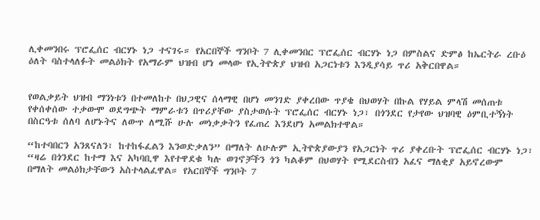ሊቀመንበሩ ፕሮፌሰር ብርሃኑ ነጋ ተናገሩ። የአርበኞች ግንቦት 7 ሊቀመንበር ፕሮፌሰር ብርሃኑ ነጋ በምስልና ድምፅ ከኤርትራ ረቡዕ ዕለት ባስተላለፉት መልዕክት የአማራም ህዝብ ሆነ መላው የኢትዮጵያ ህዝብ አጋርነቱን እንዲያሳይ ጥሪ አቅርበዋል።


የወልቃይት ህዝብ ማንነቱን በተመለከተ በህጋዊና ሰላማዊ በሆነ መንገድ ያቀረበው ጥያቄ በህወሃት በኩል የሃይል ምላሽ መሰጠቱ የቀሰቀሰው ተቃውሞ ወደግጭት ማምራቱን በጥሪያቸው ያስታወሱት ፕሮፌሰር ብርሃኑ ነጋ፣ በጎንደር የታየው ህዝባዊ ዕምቢተኝነት በስርዓቱ ሰለባ ለሆኑትና ለውጥ ለሚሹ ሁሉ መነቃቃትን የፈጠረ እንደሆነ አመልክተዋል።

“ከተባበርን አንጸናለን፣ ከተከፋፈልን እንወድቃለን” በማለት ለሁሉም ኢትዮጵያውያን የአጋርነት ጥሪ ያቀረቡት ፕሮፌሰር ብርሃኑ ነጋ፣ “ዛሬ በጎንደር ከተማ እና አካባቢዋ እየተዋደቁ ካሉ ወገኖቻችን ጎን ካልቆም በህወሃት የሚደርስብን አፈና ማለቂያ አይኖረውም በማለት መልዕክታቸውን አስተላልፈዋል። የአርበኞች ግንቦት 7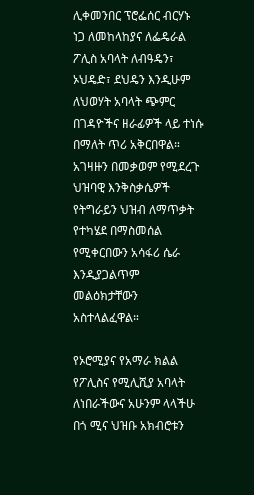ሊቀመንበር ፕሮፌሰር ብርሃኑ ነጋ ለመከላከያና ለፌዴራል ፖሊስ አባላት ለብዓዴን፣ ኦህዴድ፣ ደህዴን እንዲሁም ለህወሃት አባላት ጭምር በገዳዮችና ዘራፊዎች ላይ ተነሱ በማለት ጥሪ አቅርበዋል።
አገዛዙን በመቃወም የሚደረጉ ህዝባዊ እንቅስቃሴዎች የትግራይን ህዝብ ለማጥቃት የተካሄደ በማስመሰል የሚቀርበውን አሳፋሪ ሴራ እንዲያጋልጥም መልዕክታቸውን አስተላልፈዋል።

የኦሮሚያና የአማራ ክልል የፖሊስና የሚሊሺያ አባላት ለነበራችውና አሁንም ላላችሁ በጎ ሚና ህዝቡ አክብሮቱን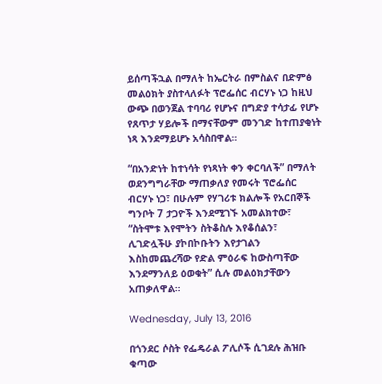ይሰጣችኋል በማለት ከኤርትራ በምስልና በድምፅ መልዕክት ያስተላለፉት ፕሮፌሰር ብርሃኑ ነጋ ከዚህ ውጭ በወንጀል ተባባሪ የሆኑና በግድያ ተሳታፊ የሆኑ የጸጥታ ሃይሎች በማናቸውም መንገድ ከተጠያቂነት ነጻ እንደማይሆኑ አሳስበዋል።

“በአንድነት ከተነሳት የነጻነት ቀን ቀርባለች” በማለት ወደንግግራቸው ማጠቃለያ የመሩት ፕሮፌሰር ብርሃኑ ነጋ፣ በሁሉም የሃገሪቱ ክልሎች የአርበኞች ግንቦት 7 ታጋዮች እንደሚገኙ አመልክተው፣ “ስትሞቱ እየሞትን ስትቆስሉ እየቆሰልን፣ ሊገድሏችሁ ያኮበኮቡትን እየታገልን እስከመጨረሻው የድል ምዕራፍ ከውስጣቸው እንደማንለይ ዕወቁት” ሲሉ መልዕክታቸውን አጠቃለዋል።

Wednesday, July 13, 2016

በጎንደር ሶስት የፌዴራል ፖሊሶች ሲገደሉ ሕዝቡ ቁጣው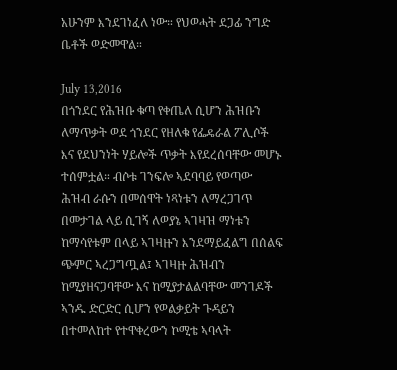አሁንም እንደገነፈለ ነው። የህወሓት ደጋፊ ንግድ ቤቶች ወድመዋል።

July 13,2016
በጎንደር የሕዝቡ ቁጣ የቀጤለ ሲሆን ሕዝቡን ለማጥቃት ወደ ጎንደር የዘለቁ የፌዴራል ፖሊሶች እና የደህንነት ሃይሎች ጥቃት እየደረሰባቸው መሆኑ ተሰምቷል። ብሶቱ ገንፍሎ ኣደባባይ የወጣው ሕዝብ ራሱን በመሰዋት ነጻነቱን ለማረጋገጥ በመታገል ላይ ሲገኝ ለወያኔ ኣገዛዝ ማነቱን ከማሳየቱም በላይ ኣገዛዙን እንደማይፈልግ በሰልፍ ጭምር ኣረጋግጧል፤ ኣገዛዙ ሕዝብን ከሚያዘናጋባቸው እና ከሚያታልልባቸው መንገዶች ኣንዱ ድርድር ሲሆን የወልቃይት ጉዳይን በተመለከተ የተዋቀረውን ኮሚቴ ኣባላት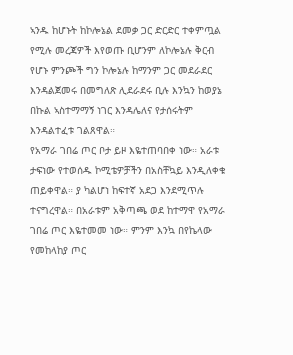ኣንዱ ከሆኑት ከኮሎኔል ደመቃ ጋር ድርድር ተቀምጧል የሚሉ መረጃዎች እየወጡ ቢሆንም ለኮሎኔሉ ቅርብ የሆኑ ምንጮች ግን ኮሎኔሉ ከማንም ጋር መደራደር እንዳልጀመሩ በመግለጽ ሊደራደሩ ቢሉ እንኳን ከወያኔ በኩል ኣስተማማኝ ነገር እንዳሌለና የታሰሩትም እንዳልተፈቱ ገልጸዋል።
የአማራ ገበሬ ጦር ቦታ ይዞ እዬተጠባበቀ ነው። አራቱ ታፍነው የተወሰዱ ኮሚቴዎቻችን በአስቸኳይ እንዲለቀቁ ጠይቀዋል። ያ ካልሆነ ከፍተኛ አደጋ እንደሚጥሉ ተናግረዋል። በአራቱም አቅጣጫ ወደ ከተማዋ የአማራ ገበሬ ጦር እዬተመመ ነው። ምንም እንኳ በየኬላው የመከላከያ ጦር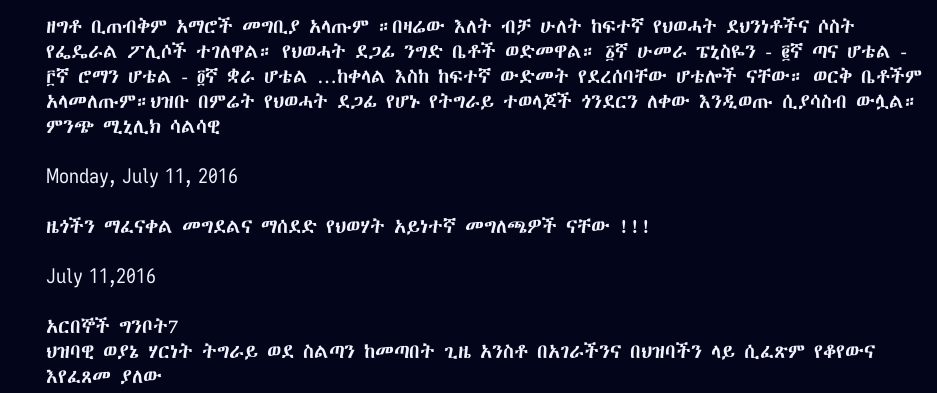ዘግቶ ቢጠብቅም አማሮች መግቢያ አላጡም ።በዛሬው እለት ብቻ ሁለት ከፍተኛ የህወሓት ደህንነቶችና ሶስት የፌዴራል ፖሊሶች ተገለዋል። የህወሓት ደጋፊ ንግድ ቤቶች ወድመዋል። ፩ኛ ሁመራ ፔኒስዬን - ፪ኛ ጣና ሆቴል - ፫ኛ ሮማን ሆቴል - ፬ኛ ቋራ ሆቴል …ከቀላል እስከ ከፍተኛ ውድመት የደረሰባቸው ሆቴሎች ናቸው። ወርቅ ቤቶችም አላመለጡም።ህዝቡ በምሬት የህወሓት ደጋፊ የሆኑ የትግራይ ተወላጆች ጎንደርን ለቀው እንዲወጡ ሲያሳስብ ውሏል።
ምንጭ ሚኒሊክ ሳልሳዊ

Monday, July 11, 2016

ዜጎችን ማፈናቀል መግደልና ማሰደድ የህወሃት አይነተኛ መግለጫዎች ናቸው !!!

July 11,2016

አርበኞች ግንቦት7
ህዝባዊ ወያኔ ሃርነት ትግራይ ወደ ስልጣን ከመጣበት ጊዜ አንስቶ በአገራችንና በህዝባችን ላይ ሲፈጽም የቆየውና እየፈጸመ ያለው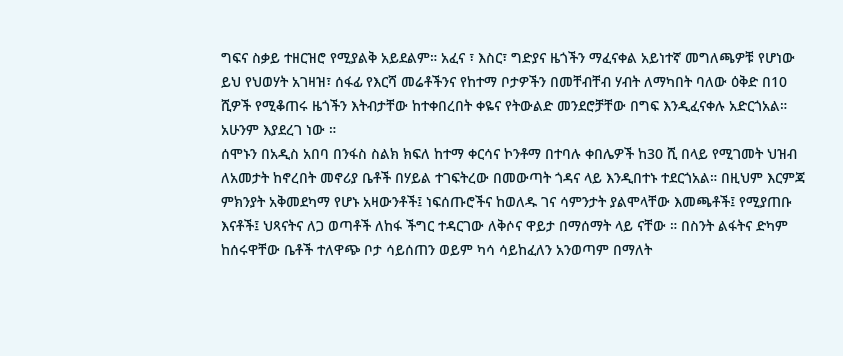ግፍና ስቃይ ተዘርዝሮ የሚያልቅ አይደልም። አፈና ፣ እስር፣ ግድያና ዜጎችን ማፈናቀል አይነተኛ መግለጫዎቹ የሆነው ይህ የህወሃት አገዛዝ፣ ሰፋፊ የእርሻ መሬቶችንና የከተማ ቦታዎችን በመቸብቸብ ሃብት ለማካበት ባለው ዕቅድ በ10 ሺዎች የሚቆጠሩ ዜጎችን እትብታቸው ከተቀበረበት ቀዬና የትውልድ መንደሮቻቸው በግፍ እንዲፈናቀሉ አድርጎአል። አሁንም እያደረገ ነው ።
ሰሞኑን በአዲስ አበባ በንፋስ ስልክ ክፍለ ከተማ ቀርሳና ኮንቶማ በተባሉ ቀበሌዎች ከ30 ሺ በላይ የሚገመት ህዝብ ለአመታት ከኖረበት መኖሪያ ቤቶች በሃይል ተገፍትረው በመውጣት ጎዳና ላይ እንዲበተኑ ተደርጎአል። በዚህም እርምጃ ምክንያት አቅመደካማ የሆኑ አዛውንቶች፤ ነፍሰጡሮችና ከወለዱ ገና ሳምንታት ያልሞላቸው እመጫቶች፤ የሚያጠቡ እናቶች፤ ህጻናትና ለጋ ወጣቶች ለከፋ ችግር ተዳርገው ለቅሶና ዋይታ በማሰማት ላይ ናቸው ። በስንት ልፋትና ድካም ከሰሩዋቸው ቤቶች ተለዋጭ ቦታ ሳይሰጠን ወይም ካሳ ሳይከፈለን አንወጣም በማለት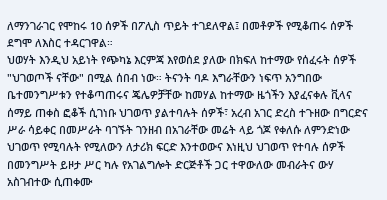ለማንገራገር የሞከሩ 10 ሰዎች በፖሊስ ጥይት ተገደለዋል፤ በመቶዎች የሚቆጠሩ ሰዎች ደግሞ ለእስር ተዳርገዋል።
ህወሃት እንዲህ አይነት የጭካኔ እርምጃ እየወሰደ ያለው በክፍለ ከተማው የሰፈሩት ሰዎች "ህገወጦች ናቸው" በሚል ሰበብ ነው። ትናንት ባዶ እግራቸውን ነፍጥ አንግበው ቤተመንግሥቱን የተቆጣጠሩና ጄሌዎቻቸው ከመሃል ከተማው ዜጎችን እያፈናቀሉ ቪላና ሰማይ ጠቀስ ፎቆች ሲገነቡ ህገወጥ ያልተባሉት ሰዎች፣ አረብ አገር ድረስ ተጉዘው በግርድና ሥራ ሳይቀር በመሥራት ባገኙት ገንዘብ በአገራቸው መሬት ላይ ጎጆ የቀለሱ ለምንድነው ህገወጥ የሚባሉት የሚለውን ለታሪክ ፍርድ እንተወውና እነዚህ ህገወጥ የተባሉ ሰዎች በመንግሥት ይዞታ ሥር ካሉ የአገልግሎት ድርጅቶች ጋር ተዋውለው መብራትና ውሃ አስገብተው ሲጠቀሙ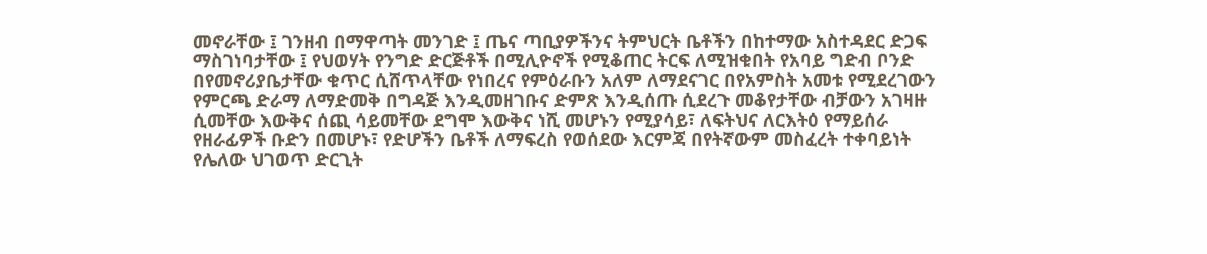መኖራቸው ፤ ገንዘብ በማዋጣት መንገድ ፤ ጤና ጣቢያዎችንና ትምህርት ቤቶችን በከተማው አስተዳደር ድጋፍ ማስገነባታቸው ፤ የህወሃት የንግድ ድርጅቶች በሚሊዮኖች የሚቆጠር ትርፍ ለሚዝቁበት የአባይ ግድብ ቦንድ በየመኖሪያቤታቸው ቁጥር ሲሸጥላቸው የነበረና የምዕራቡን አለም ለማደናገር በየአምስት አመቱ የሚደረገውን የምርጫ ድራማ ለማድመቅ በግዳጅ እንዲመዘገቡና ድምጽ እንዲሰጡ ሲደረጉ መቆየታቸው ብቻውን አገዛዙ ሲመቸው እውቅና ሰጪ ሳይመቸው ደግሞ እውቅና ነሺ መሆኑን የሚያሳይ፣ ለፍትህና ለርእትዕ የማይሰራ የዘራፊዎች ቡድን በመሆኑ፣ የድሆችን ቤቶች ለማፍረስ የወሰደው እርምጃ በየትኛውም መስፈረት ተቀባይነት የሌለው ህገወጥ ድርጊት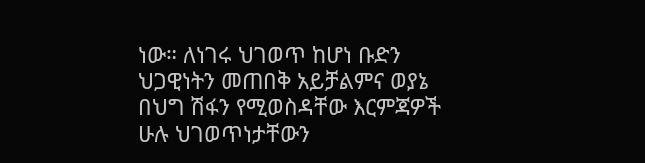ነው። ለነገሩ ህገወጥ ከሆነ ቡድን ህጋዊነትን መጠበቅ አይቻልምና ወያኔ በህግ ሽፋን የሚወስዳቸው እርምጃዎች ሁሉ ህገወጥነታቸውን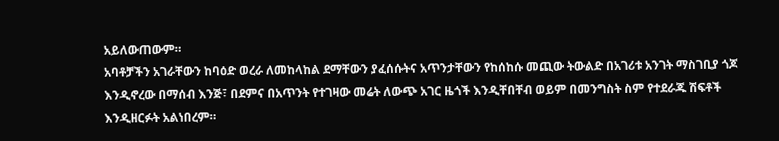አይለውጠውም።
አባቶቻችን አገራቸውን ከባዕድ ወረራ ለመከላከል ደማቸውን ያፈሰሱትና አጥንታቸውን የከሰከሱ መጪው ትውልድ በአገሪቱ አንገት ማስገቢያ ጎጆ እንዲኖረው በማሰብ እንጅ፣ በደምና በአጥንት የተገዛው መሬት ለውጭ አገር ዜጎች እንዲቸበቸብ ወይም በመንግስት ስም የተደራጁ ሽፍቶች እንዲዘርፉት አልነበረም።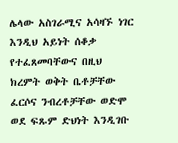ሌላው አስገራሚና አሳዛኙ ነገር እንዲህ አይነት ሰቆቃ የተፈጸመባቸውና በዚህ ክረምት ወቅት ቤቶቻቸው ፈርሶና ንብረቶቻቸው ወድሞ ወደ ፍጹም ድህነት እንዲገቡ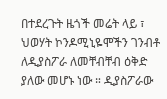በተደረጉት ዜጎች መሬት ላይ ፣ ህወሃት ኮንዶሚኒዬሞችን ገንብቶ ለዲያስፖራ ለመቸብቸብ ዕቅድ ያለው መሆኑ ነው ። ዲያስፖራው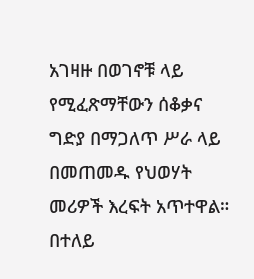አገዛዙ በወገኖቹ ላይ የሚፈጽማቸውን ሰቆቃና ግድያ በማጋለጥ ሥራ ላይ በመጠመዱ የህወሃት መሪዎች እረፍት አጥተዋል። በተለይ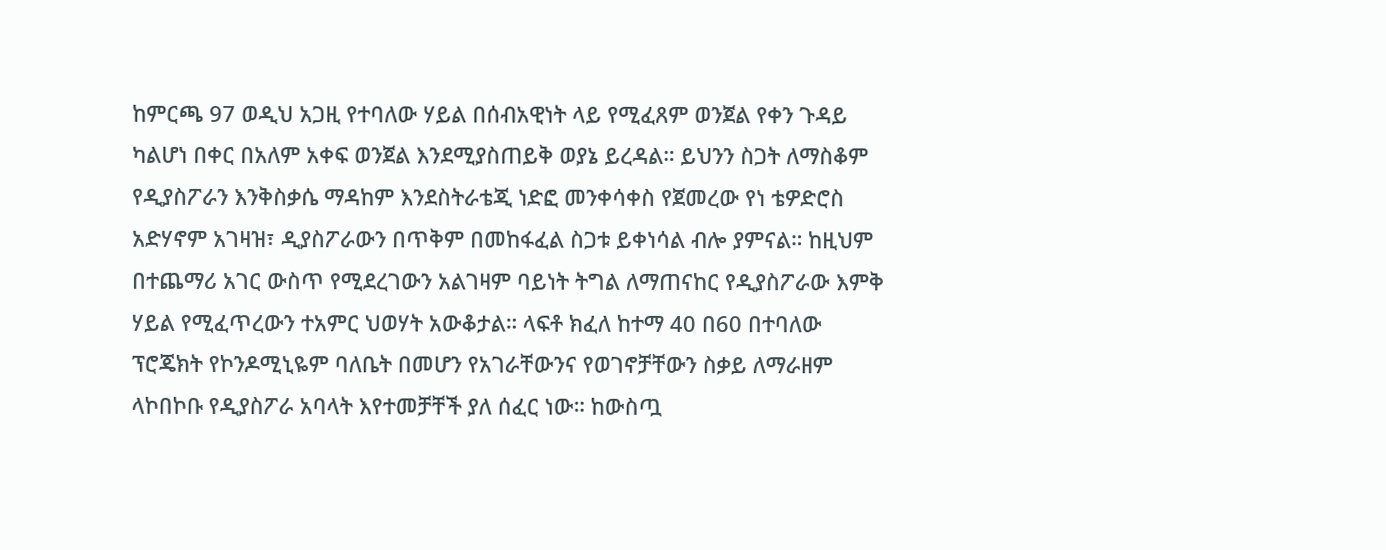ከምርጫ 97 ወዲህ አጋዚ የተባለው ሃይል በሰብአዊነት ላይ የሚፈጸም ወንጀል የቀን ጉዳይ ካልሆነ በቀር በአለም አቀፍ ወንጀል እንደሚያስጠይቅ ወያኔ ይረዳል። ይህንን ስጋት ለማስቆም የዲያስፖራን እንቅስቃሴ ማዳከም እንደስትራቴጂ ነድፎ መንቀሳቀስ የጀመረው የነ ቴዎድሮስ አድሃኖም አገዛዝ፣ ዲያስፖራውን በጥቅም በመከፋፈል ስጋቱ ይቀነሳል ብሎ ያምናል። ከዚህም በተጨማሪ አገር ውስጥ የሚደረገውን አልገዛም ባይነት ትግል ለማጠናከር የዲያስፖራው እምቅ ሃይል የሚፈጥረውን ተአምር ህወሃት አውቆታል። ላፍቶ ክፈለ ከተማ 40 በ60 በተባለው ፕሮጄክት የኮንዶሚኒዬም ባለቤት በመሆን የአገራቸውንና የወገኖቻቸውን ስቃይ ለማራዘም ላኮበኮቡ የዲያስፖራ አባላት እየተመቻቸች ያለ ሰፈር ነው። ከውስጧ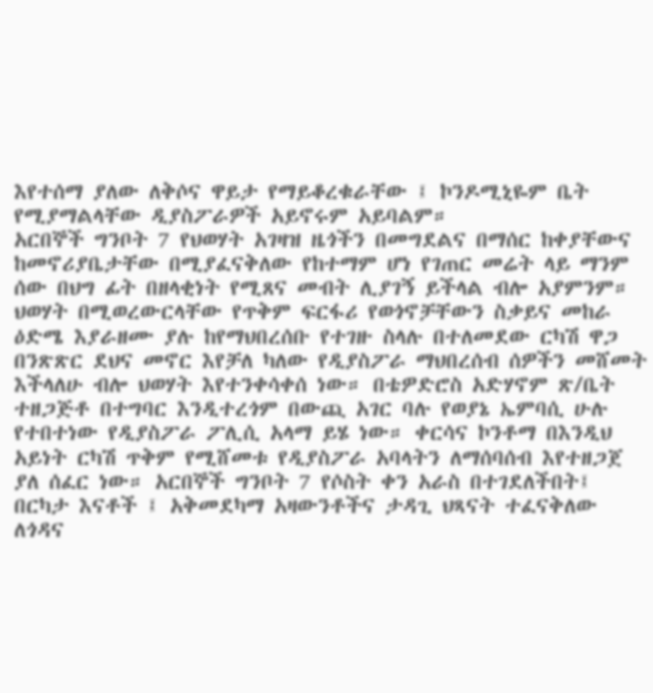እየተሰማ ያለው ለቅሶና ዋይታ የማይቆረቁራቸው ፤ ኮንዶሚኒዬም ቤት የሚያማልላቸው ዲያስፖራዎች አይኖሩም አይባልም።
አርበኞች ግንቦት 7 የህወሃት አገዛዝ ዜጎችን በመግደልና በማሰር ከቀያቸውና ከመኖሪያቤታቸው በሚያፈናቅለው የከተማም ሆነ የገጠር መሬት ላይ ማንም ሰው በህግ ፊት በዘላቂነት የሚጸና መብት ሊያገኝ ይችላል ብሎ አያምንም። ህወሃት በሚወረውርላቸው የጥቅም ፍርፋሪ የወጎኖቻቸውን ስቃይና መከራ ዕድሜ እያራዘሙ ያሉ ከየማህበረሰቡ የተገዙ ስላሉ በተለመደው ርካሽ ዋጋ በንጽጽር ደህና መኖር እየቻለ ካለው የዲያስፖራ ማህበረሰብ ሰዎችን መሸመት እችላለሁ ብሎ ህወሃት እየተንቀሳቀሰ ነው። በቴዎድሮስ አድሃኖም ጽ/ቤት ተዘጋጅቶ በተግባር እንዲተረጎም በውጪ አገር ባሉ የወያኔ ኤምባሲ ሁሉ የተበተነው የዲያስፖራ ፖሊሲ አላማ ይሄ ነው። ቀርሳና ኮንቶማ በእንዲህ አይነት ርካሽ ጥቅም የሚሸመቱ የዲያስፖራ አባላትን ለማሰባሰብ እየተዘጋጀ ያለ ሰፈር ነው። አርበኞች ግንቦት 7 የሶስት ቀን አራስ በተገደለችበት፤ በርካታ እናቶች ፤ አቅመደካማ አዛውንቶችና ታዳጊ ህጻናት ተፈናቅለው ለጎዳና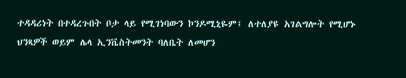ተዳዳሪነት በተዳረጉበት ቦታ ላይ የሚገነባውን ኮንዶሚኒዬም፤ ለተለያዩ አገልግሎት የሚሆኑ ህንጻዎች ወይም ሌላ ኢንቬስትመንት ባለቤት ለመሆን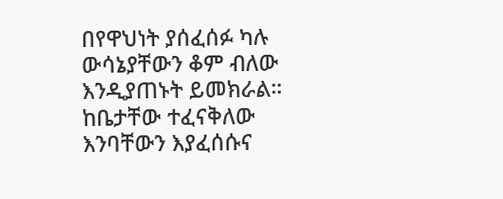በየዋህነት ያሰፈሰፉ ካሉ ውሳኔያቸውን ቆም ብለው እንዲያጠኑት ይመክራል። ከቤታቸው ተፈናቅለው እንባቸውን እያፈሰሱና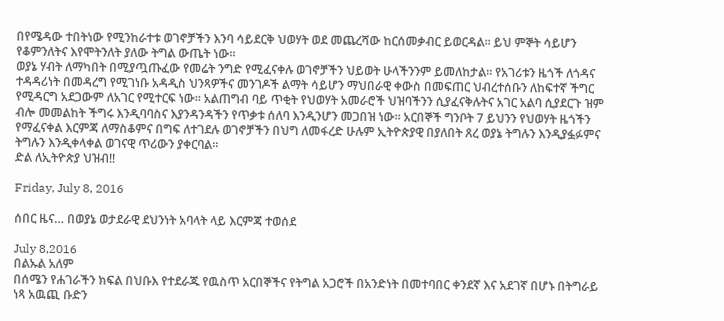በየሜዳው ተበትነው የሚንከራተቱ ወገኖቻችን እንባ ሳይደርቅ ህወሃት ወደ መጨረሻው ከርሰመቃብር ይወርዳል። ይህ ምኞት ሳይሆን የቆምንለትና እየሞትንለት ያለው ትግል ውጤት ነው።
ወያኔ ሃብት ለማካበት በሚያጧጡፈው የመሬት ንግድ የሚፈናቀሉ ወገኖቻችን ህይወት ሁላችንንም ይመለከታል። የአገሪቱን ዜጎች ለጎዳና ተዳዳሪነት በመዳረግ የሚገነቡ አዳዲስ ህንጻዎችና መንገዶች ልማት ሳይሆን ማህበራዊ ቀውስ በመፍጠር ህብረተሰቡን ለከፍተኛ ችግር የሚዳርግ አደጋውም ለአገር የሚተርፍ ነው። አልጠግብ ባይ ጥቂት የህወሃት አመራሮች ህዝባችንን ሲያፈናቅሉትና አገር አልባ ሲያደርጉ ዝም ብሎ መመልከት ችግሩ እንዲባባስና እያንዳንዳችን የጥቃቱ ሰለባ እንዲንሆን መጋበዝ ነው። አርበኞች ግንቦት 7 ይህንን የህወሃት ዜጎችን የማፈናቀል እርምጃ ለማስቆምና በግፍ ለተገደሉ ወገኖቻችን በህግ ለመፋረድ ሁሉም ኢትዮጵያዊ በያለበት ጸረ ወያኔ ትግሉን እንዲያፏፉምና ትግሉን እንዲቀላቀል ወገናዊ ጥሪውን ያቀርባል።
ድል ለኢትዮጵያ ህዝብ!!

Friday, July 8, 2016

ሰበር ዜና… በወያኔ ወታደራዊ ደህንነት አባላት ላይ እርምጃ ተወሰደ

July 8,2016
በልኡል አለም
በሰሜን የሐገራችን ክፍል በህቡእ የተደራጁ የዉስጥ አርበኞችና የትግል አጋሮች በአንድነት በመተባበር ቀንደኛ እና አደገኛ በሆኑ በትግራይ ነጻ አዉጪ ቡድን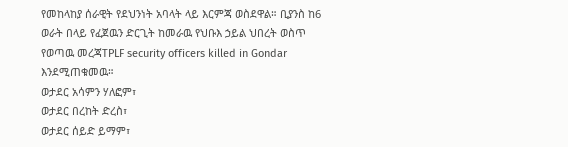የመከላከያ ሰራዊት የደህንነት አባላት ላይ እርምጃ ወስደዋል። ቢያንስ ከ6 ወራት በላይ የፈጀዉን ድርጊት ከመራዉ የህቡእ ኃይል ህበረት ወስጥ የወጣዉ መረጃTPLF security officers killed in Gondar እንደሚጠቁመዉ።
ወታደር አሳምን ሃለፎም፣
ወታደር በረከት ድረስ፣
ወታደር ሰይድ ይማም፣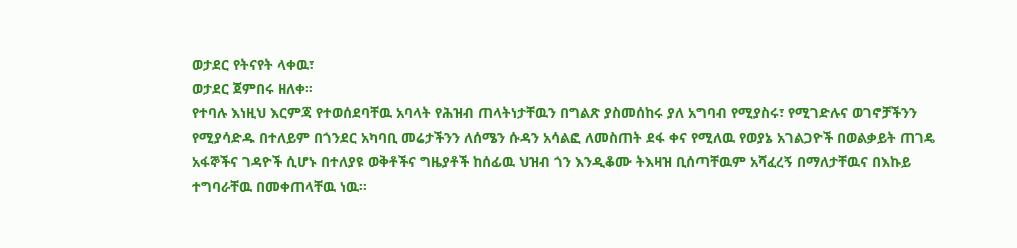ወታደር የትናየት ላቀዉ፣
ወታደር ጀምበሩ ዘለቀ።
የተባሉ እነዚህ እርምጃ የተወሰደባቸዉ አባላት የሕዝብ ጠላትነታቸዉን በግልጽ ያስመሰከሩ ያለ አግባብ የሚያስሩ፣ የሚገድሉና ወገኖቻችንን የሚያሳድዱ በተለይም በጎንደር አካባቢ መሬታችንን ለሰሜን ሱዳን አሳልፎ ለመስጠት ደፋ ቀና የሚለዉ የወያኔ አገልጋዮች በወልቃይት ጠገዴ አፋኞችና ገዳዮች ሲሆኑ በተለያዩ ወቅቶችና ግዜያቶች ከሰፊዉ ህዝብ ጎን እንዲቆሙ ትእዛዝ ቢሰጣቸዉም አሻፈረኝ በማለታቸዉና በእኩይ ተግባራቸዉ በመቀጠላቸዉ ነዉ።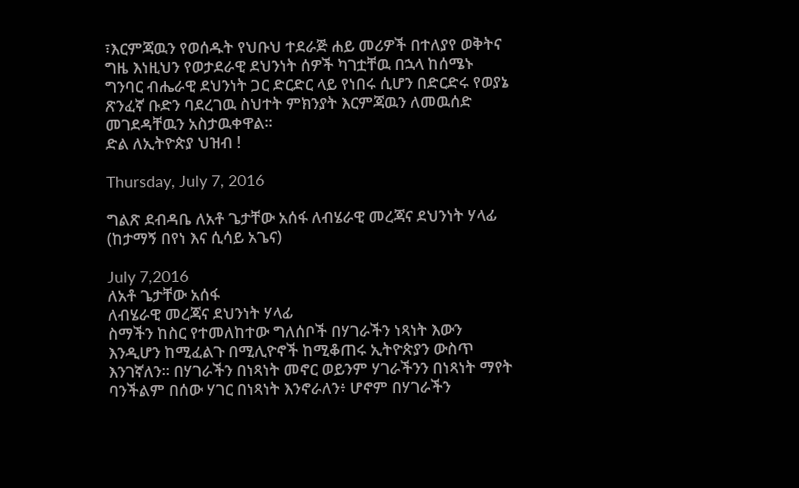፣እርምጃዉን የወሰዱት የህቡህ ተደራጅ ሐይ መሪዎች በተለያየ ወቅትና ግዜ እነዚህን የወታደራዊ ደህንነት ሰዎች ካገቷቸዉ በኋላ ከሰሜኑ ግንባር ብሔራዊ ደህንነት ጋር ድርድር ላይ የነበሩ ሲሆን በድርድሩ የወያኔ ጽንፈኛ ቡድን ባደረገዉ ስህተት ምክንያት እርምጃዉን ለመዉሰድ መገደዳቸዉን አስታዉቀዋል።
ድል ለኢትዮጵያ ህዝብ !

Thursday, July 7, 2016

ግልጽ ደብዳቤ ለአቶ ጌታቸው አሰፋ ለብሄራዊ መረጃና ደህንነት ሃላፊ (ከታማኝ በየነ እና ሲሳይ አጌና)

July 7,2016
ለአቶ ጌታቸው አሰፋ
ለብሄራዊ መረጃና ደህንነት ሃላፊ
ስማችን ከስር የተመለከተው ግለሰቦች በሃገራችን ነጻነት እውን እንዲሆን ከሚፈልጉ በሚሊዮኖች ከሚቆጠሩ ኢትዮጵያን ውስጥ እንገኛለን። በሃገራችን በነጻነት መኖር ወይንም ሃገራችንን በነጻነት ማየት ባንችልም በሰው ሃገር በነጻነት እንኖራለን፥ ሆኖም በሃገራችን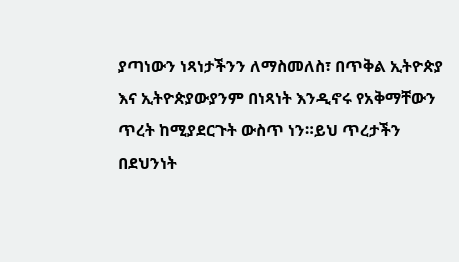ያጣነውን ነጻነታችንን ለማስመለስ፣ በጥቅል ኢትዮጵያ እና ኢትዮጵያውያንም በነጻነት እንዲኖሩ የአቅማቸውን ጥረት ከሚያደርጉት ውስጥ ነን።ይህ ጥረታችን በደህንነት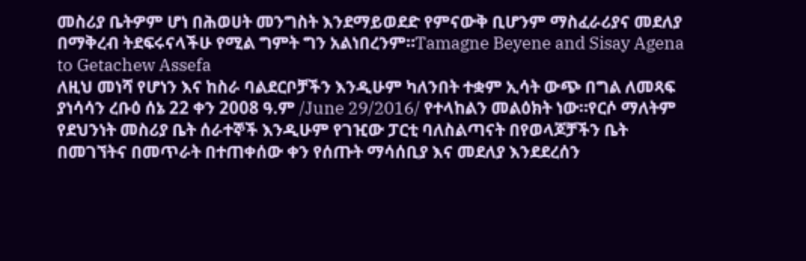መስሪያ ቤትዎም ሆነ በሕወሀት መንግስት እንደማይወደድ የምናውቅ ቢሆንም ማስፈራሪያና መደለያ በማቅረብ ትደፍሩናላችሁ የሚል ግምት ግን አልነበረንም።Tamagne Beyene and Sisay Agena to Getachew Assefa
ለዚህ መነሻ የሆነን እና ከስራ ባልደርቦቻችን እንዲሁም ካለንበት ተቋም ኢሳት ውጭ በግል ለመጻፍ ያነሳሳን ረቡዕ ሰኔ 22 ቀን 2008 ዓ.ም /June 29/2016/ የተላከልን መልዕክት ነው።የርሶ ማለትም የደህንነት መስሪያ ቤት ሰራተኞች እንዲሁም የገዢው ፓርቲ ባለስልጣናት በየወላጆቻችን ቤት በመገኘትና በመጥራት በተጠቀሰው ቀን የሰጡት ማሳሰቢያ እና መደለያ እንደደረሰን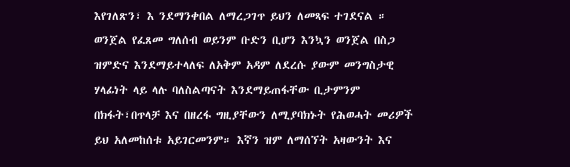እየገለጽን፣ እ ንደማንቀበል ለማረጋገጥ ይህን ለመጻፍ ተገደናል ።
ወንጀል የፈጸመ ግለሰብ ወይንም ቡድን ቢሆን እንኳን ወንጀል በስጋ ዝምድና እንደማይተላለፍ ለአቅም አዳም ለደረሱ ያውም መንግስታዊ ሃላፊነት ላይ ላሉ ባለስልጣናት እንደማይጠፋቸው ቢታምንም በክፋት፣በጥላቻ እና በዘረፋ ግዚያቸውን ለሚያባክኑት የሕወሓት መሪዎች ይህ አለመከሰቱ አይገርመንም። እኛን ዝም ለማሰኘት አዛውንት እና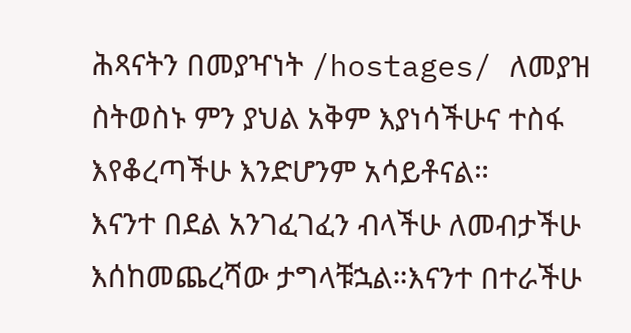ሕጻናትን በመያዣነት /hostages/ ለመያዝ ስትወስኑ ምን ያህል አቅም እያነሳችሁና ተስፋ እየቆረጣችሁ እንድሆንም አሳይቶናል።
እናንተ በደል አንገፈገፈን ብላችሁ ለመብታችሁ እሰከመጨረሻው ታግላቹኋል።እናንተ በተራችሁ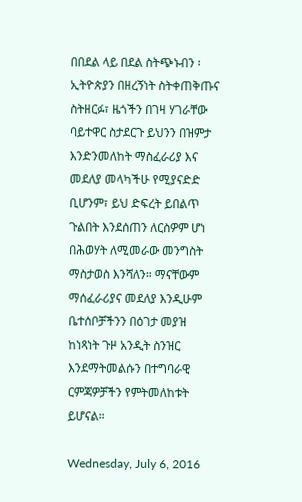በበደል ላይ በደል ስትጭኑብን ፡ ኢትዮጵያን በዘረኝነት ስትቀጠቅጡና ስትዘርፉ፣ ዜጎችን በገዛ ሃገራቸው ባይተዋር ስታደርጉ ይህንን በዝምታ እንድንመለከት ማስፈራሪያ እና መደለያ መላካችሁ የሚያናድድ ቢሆንም፣ ይህ ድፍረት ይበልጥ ጉልበት እንደሰጠን ለርስዎም ሆነ በሕወሃት ለሚመራው መንግስት ማስታወስ እንሻለን። ማናቸውም ማሰፈራሪያና መደለያ እንዲሁም ቤተሰቦቻችንን በዕገታ መያዝ ከነጻነት ጉዞ አንዲት ስንዝር እንደማትመልሱን በተግባራዊ ርምጃዎቻችን የምትመለከቱት ይሆናል።

Wednesday, July 6, 2016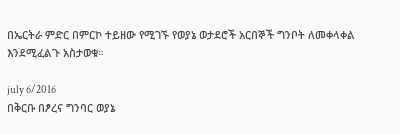በኤርትራ ምድር በምርኮ ተይዘው የሚገኙ የወያኔ ወታደሮች አርበኞች ግንቦት ለመቀላቀል እንደሚፈልጉ አስታወቁ።

july 6/2016
በቅርቡ በፆረና ግንባር ወያኔ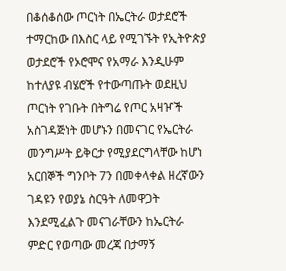በቆሰቆሰው ጦርነት በኤርትራ ወታደሮች ተማርከው በእስር ላይ የሚገኙት የኢትዮጵያ ወታደሮች የኦሮሞና የአማራ እንዲሁም ከተለያዩ ብሄሮች የተውጣጡት ወደዚህ ጦርነት የገቡት በትግሬ የጦር አዛዦች አስገዳጅነት መሆኑን በመናገር የኤርትራ መንግሥት ይቅርታ የሚያደርግላቸው ከሆነ አርበኞች ግንቦት 7ን በመቀላቀል ዘረኛውን ገዳዩን የወያኔ ስርዓት ለመዋጋት እንደሚፈልጉ መናገራቸውን ከኤርትራ ምድር የወጣው መረጃ በታማኝ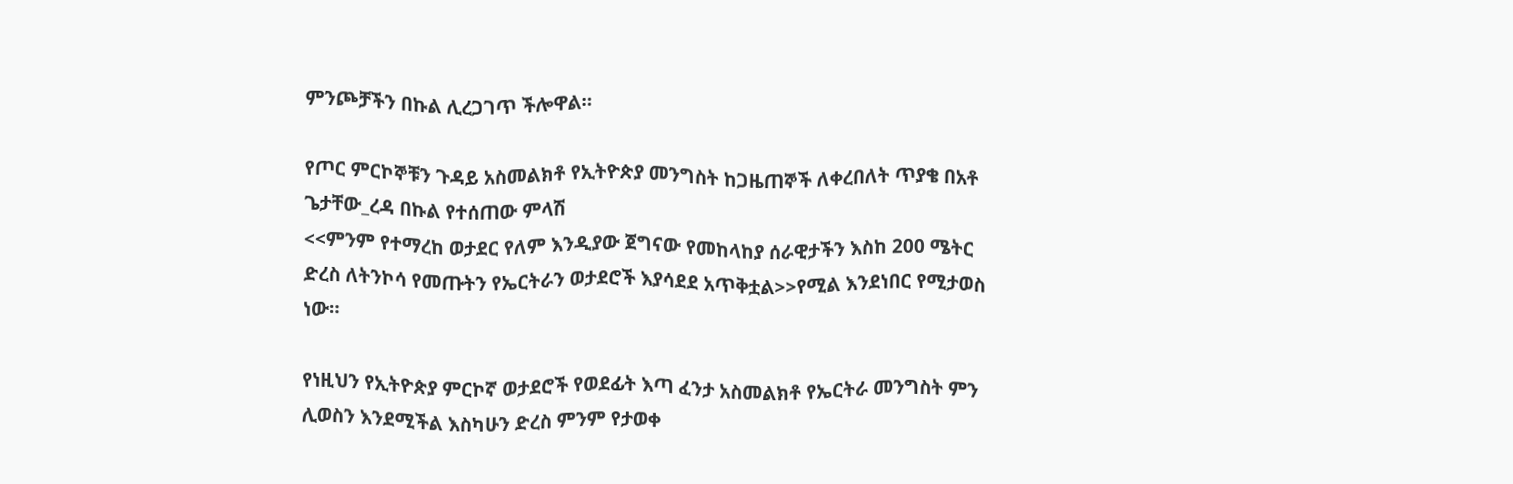ምንጮቻችን በኩል ሊረጋገጥ ችሎዋል።

የጦር ምርኮኞቹን ጉዳይ አስመልክቶ የኢትዮጵያ መንግስት ከጋዜጠኞች ለቀረበለት ጥያቄ በአቶ ጌታቸው_ረዳ በኩል የተሰጠው ምላሽ
<<ምንም የተማረከ ወታደር የለም እንዲያው ጀግናው የመከላከያ ሰራዊታችን እስከ 200 ሜትር ድረስ ለትንኮሳ የመጡትን የኤርትራን ወታደሮች እያሳደደ አጥቅቷል>>የሚል እንደነበር የሚታወስ ነው።

የነዚህን የኢትዮጵያ ምርኮኛ ወታደሮች የወደፊት እጣ ፈንታ አስመልክቶ የኤርትራ መንግስት ምን ሊወስን እንደሚችል እስካሁን ድረስ ምንም የታወቀ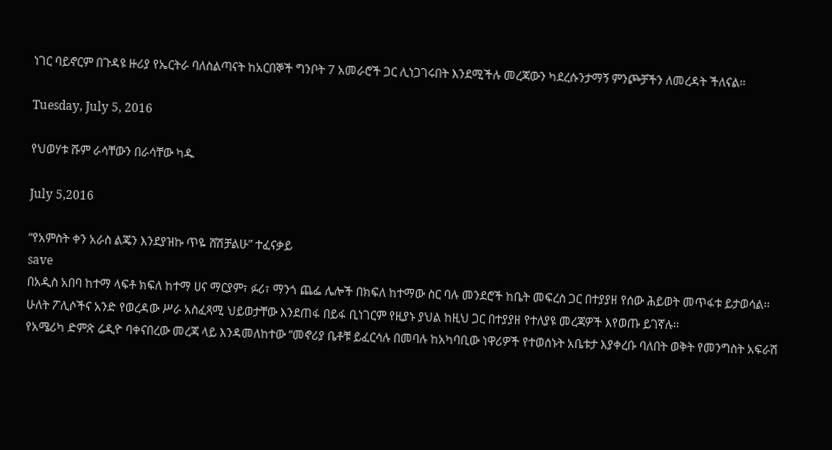ነገር ባይኖርም በጉዳዩ ዙሪያ የኤርትራ ባለስልጣናት ከአርበኞች ግንቦት 7 አመራሮች ጋር ሊነጋገሩበት እንደሚችሉ መረጃውን ካደረሱንታማኝ ምንጮቻችን ለመረዳት ችለናል።

Tuesday, July 5, 2016

የህወሃቱ ሹም ራሳቸውን በራሳቸው ካዱ

July 5,2016

“የአምስት ቀን አራስ ልጄን እንደያዝኩ ጥዬ ሸሽቻልሁ” ተፈናቃይ
save
በአዲስ አበባ ከተማ ላፍቶ ክፍለ ከተማ ሀና ማርያም፣ ፉሪ፣ ማንጎ ጨፌ ሌሎች በክፍለ ከተማው ስር ባሉ መንደሮች ከቤት መፍረስ ጋር በተያያዘ የሰው ሕይወት መጥፋቱ ይታወሳል፡፡ ሁለት ፖሊሶችና አንድ የወረዳው ሥራ አስፈጻሚ ህይወታቸው እንደጠፋ በይፋ ቢነገርም የዚያኑ ያህል ከዚህ ጋር በተያያዘ የተለያዩ መረጃዎች እየወጡ ይገኛሉ፡፡
የአሜሪካ ድምጽ ሬዲዮ ባቀናበረው መረጃ ላይ እንዳመለከተው “መኖሪያ ቤቶቹ ይፈርሳሉ በመባሉ ከአካባቢው ነዋሪዎች የተወሰኑት አቤቱታ እያቀረቡ ባለበት ወቅት የመንግስት አፍራሽ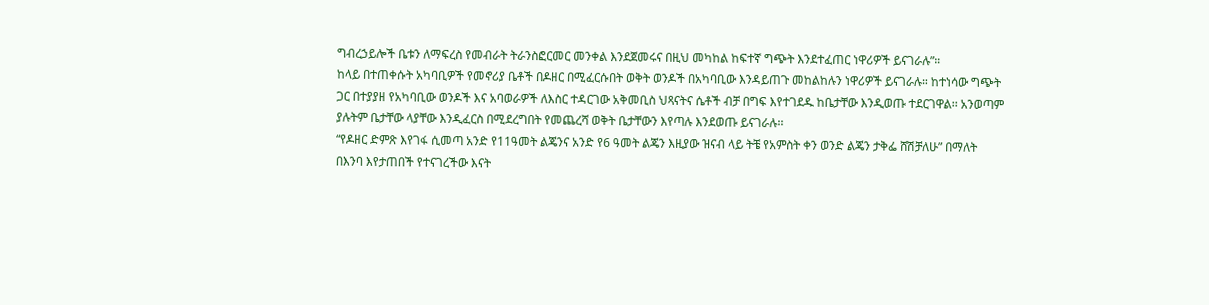ግብረኃይሎች ቤቱን ለማፍረስ የመብራት ትራንስፎርመር መንቀል እንደጀመሩና በዚህ መካከል ከፍተኛ ግጭት እንደተፈጠር ነዋሪዎች ይናገራሉ”።
ከላይ በተጠቀሱት አካባቢዎች የመኖሪያ ቤቶች በዶዘር በሚፈርሱበት ወቅት ወንዶች በአካባቢው እንዳይጠጉ መከልከሉን ነዋሪዎች ይናገራሉ። ከተነሳው ግጭት ጋር በተያያዘ የአካባቢው ወንዶች እና አባወራዎች ለእስር ተዳርገው አቅመቢስ ህጻናትና ሴቶች ብቻ በግፍ እየተገደዱ ከቤታቸው እንዲወጡ ተደርገዋል፡፡ አንወጣም ያሉትም ቤታቸው ላያቸው እንዲፈርስ በሚደረግበት የመጨረሻ ወቅት ቤታቸውን እየጣሉ እንደወጡ ይናገራሉ፡፡
“የዶዘር ድምጽ እየገፋ ሲመጣ አንድ የ11ዓመት ልጄንና አንድ የ6 ዓመት ልጄን እዚያው ዝናብ ላይ ትቼ የአምስት ቀን ወንድ ልጄን ታቅፌ ሸሽቻለሁ” በማለት በእንባ እየታጠበች የተናገረችው እናት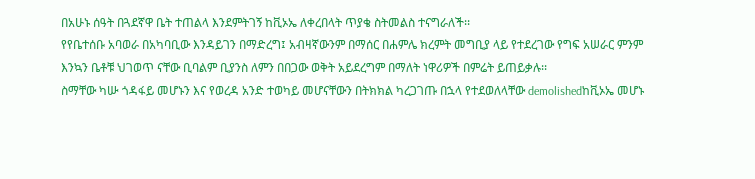በአሁኑ ሰዓት በጓደኛዋ ቤት ተጠልላ እንደምትገኝ ከቪኦኤ ለቀረበላት ጥያቄ ስትመልስ ተናግራለች፡፡
የየቤተሰቡ አባወራ በአካባቢው እንዳይገን በማድረግ፤ አብዛኛውንም በማሰር በሐምሌ ክረምት መግቢያ ላይ የተደረገው የግፍ አሠራር ምንም እንኳን ቤቶቹ ህገወጥ ናቸው ቢባልም ቢያንስ ለምን በበጋው ወቅት አይደረግም በማለት ነዋሪዎች በምሬት ይጠይቃሉ፡፡
ስማቸው ካሡ ጎዳፋይ መሆኑን እና የወረዳ አንድ ተወካይ መሆናቸውን በትክክል ካረጋገጡ በኋላ የተደወለላቸው demolishedከቪኦኤ መሆኑ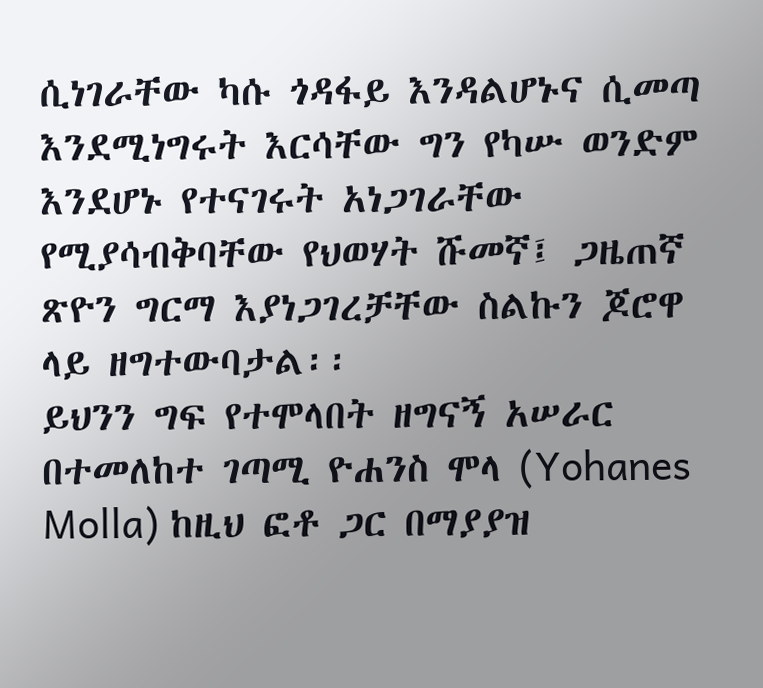ሲነገራቸው ካሱ ጎዳፋይ እንዳልሆኑና ሲመጣ እንደሚነግሩት እርሳቸው ግን የካሡ ወንድም እንደሆኑ የተናገሩት አነጋገራቸው የሚያሳብቅባቸው የህወሃት ሹመኛ፤ ጋዜጠኛ ጽዮን ግርማ እያነጋገረቻቸው ስልኩን ጆሮዋ ላይ ዘግተውባታል፡፡
ይህንን ግፍ የተሞላበት ዘግናኝ አሠራር በተመለከተ ገጣሚ ዮሐንስ ሞላ (Yohanes Molla) ከዚህ ፎቶ ጋር በማያያዝ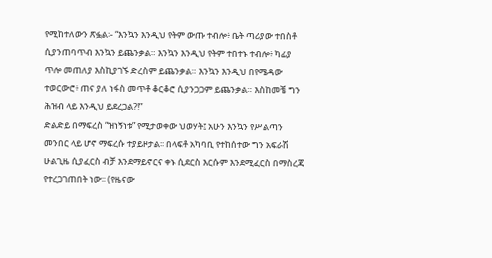የሚከተለውን ጽፏል፡- “እንኳን እንዲህ የትም ውጡ ተብሎ፥ ቤት ጣሪያው ተበስቶ ሲያንጠባጥብ እንኳን ይጨንቃል። እንኳን እንዲህ የትም ተበተኑ ተብሎ፥ ካፊያ ጥሎ መጠለያ እስኪያገኙ ድረስም ይጨንቃል። እንኳን እንዲህ በየሜዳው ተወርውሮ፥ ጠና ያለ ነፋስ መጥቶ ቆርቆሮ ሲያንጋጋም ይጨንቃል። እስከመቼ ግን ሕዝብ ላይ እንዲህ ይደረጋል?!”
ድልድይ በማፍረስ “ዝነኝነቱ” የሚታወቀው ህወሃት፤ አሁን እንኳን የሥልጣን መንበር ላይ ሆኖ ማፍረሱ ተያይዞታል፡፡ በላፍቶ አካባቢ የተከሰተው ግን አፍራሽ ሁልጊዜ ሲያፈርስ ብቻ እንደማይኖርና ቀኑ ሲደርስ እርሱም እንደሚፈርስ በማስረጃ የተረጋገጠበት ነው፡፡ (የዜናው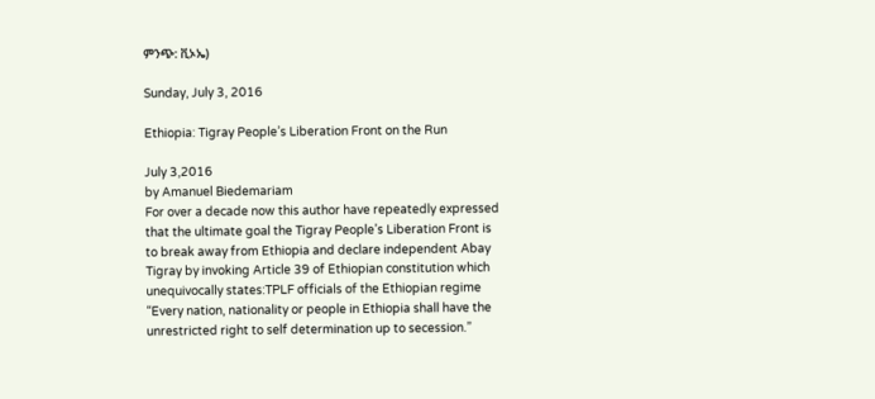ምንጭ: ቪኦኤ)

Sunday, July 3, 2016

Ethiopia: Tigray People’s Liberation Front on the Run

July 3,2016
by Amanuel Biedemariam
For over a decade now this author have repeatedly expressed that the ultimate goal the Tigray People’s Liberation Front is to break away from Ethiopia and declare independent Abay Tigray by invoking Article 39 of Ethiopian constitution which unequivocally states:TPLF officials of the Ethiopian regime
“Every nation, nationality or people in Ethiopia shall have the unrestricted right to self determination up to secession.”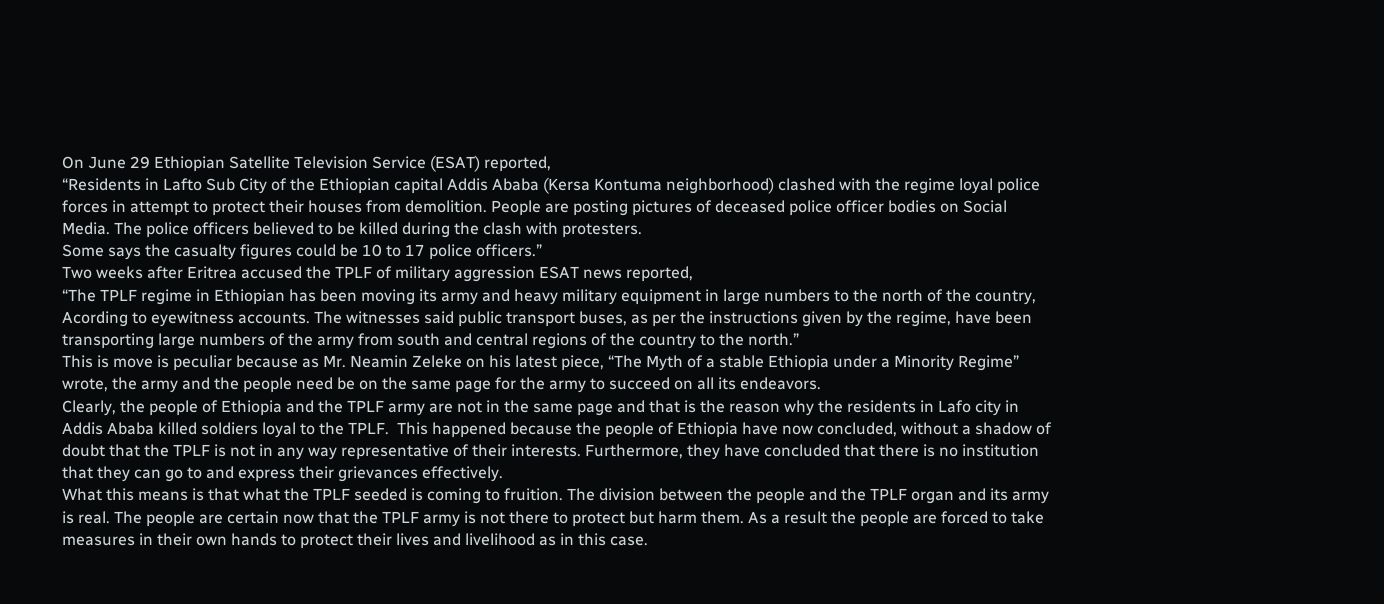On June 29 Ethiopian Satellite Television Service (ESAT) reported,
“Residents in Lafto Sub City of the Ethiopian capital Addis Ababa (Kersa Kontuma neighborhood) clashed with the regime loyal police forces in attempt to protect their houses from demolition. People are posting pictures of deceased police officer bodies on Social Media. The police officers believed to be killed during the clash with protesters.
Some says the casualty figures could be 10 to 17 police officers.”
Two weeks after Eritrea accused the TPLF of military aggression ESAT news reported,
“The TPLF regime in Ethiopian has been moving its army and heavy military equipment in large numbers to the north of the country, Acording to eyewitness accounts. The witnesses said public transport buses, as per the instructions given by the regime, have been transporting large numbers of the army from south and central regions of the country to the north.”
This is move is peculiar because as Mr. Neamin Zeleke on his latest piece, “The Myth of a stable Ethiopia under a Minority Regime” wrote, the army and the people need be on the same page for the army to succeed on all its endeavors.
Clearly, the people of Ethiopia and the TPLF army are not in the same page and that is the reason why the residents in Lafo city in Addis Ababa killed soldiers loyal to the TPLF.  This happened because the people of Ethiopia have now concluded, without a shadow of doubt that the TPLF is not in any way representative of their interests. Furthermore, they have concluded that there is no institution that they can go to and express their grievances effectively.
What this means is that what the TPLF seeded is coming to fruition. The division between the people and the TPLF organ and its army is real. The people are certain now that the TPLF army is not there to protect but harm them. As a result the people are forced to take measures in their own hands to protect their lives and livelihood as in this case.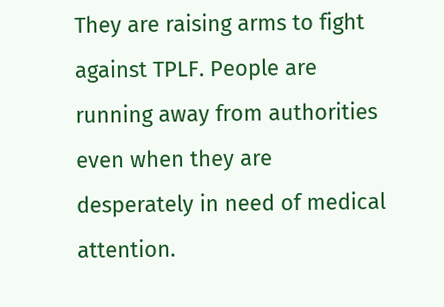They are raising arms to fight against TPLF. People are running away from authorities even when they are desperately in need of medical attention.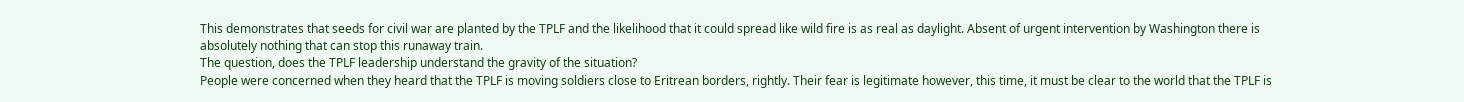This demonstrates that seeds for civil war are planted by the TPLF and the likelihood that it could spread like wild fire is as real as daylight. Absent of urgent intervention by Washington there is absolutely nothing that can stop this runaway train.
The question, does the TPLF leadership understand the gravity of the situation?
People were concerned when they heard that the TPLF is moving soldiers close to Eritrean borders, rightly. Their fear is legitimate however, this time, it must be clear to the world that the TPLF is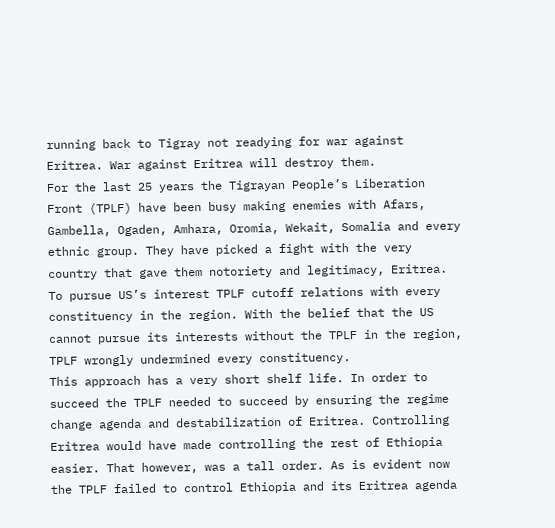running back to Tigray not readying for war against Eritrea. War against Eritrea will destroy them.
For the last 25 years the Tigrayan People’s Liberation Front (TPLF) have been busy making enemies with Afars, Gambella, Ogaden, Amhara, Oromia, Wekait, Somalia and every ethnic group. They have picked a fight with the very country that gave them notoriety and legitimacy, Eritrea.
To pursue US’s interest TPLF cutoff relations with every constituency in the region. With the belief that the US cannot pursue its interests without the TPLF in the region, TPLF wrongly undermined every constituency.
This approach has a very short shelf life. In order to succeed the TPLF needed to succeed by ensuring the regime change agenda and destabilization of Eritrea. Controlling Eritrea would have made controlling the rest of Ethiopia easier. That however, was a tall order. As is evident now the TPLF failed to control Ethiopia and its Eritrea agenda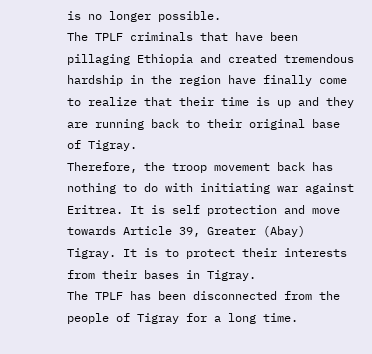is no longer possible.
The TPLF criminals that have been pillaging Ethiopia and created tremendous hardship in the region have finally come to realize that their time is up and they are running back to their original base of Tigray.
Therefore, the troop movement back has nothing to do with initiating war against Eritrea. It is self protection and move towards Article 39, Greater (Abay) Tigray. It is to protect their interests from their bases in Tigray.
The TPLF has been disconnected from the people of Tigray for a long time.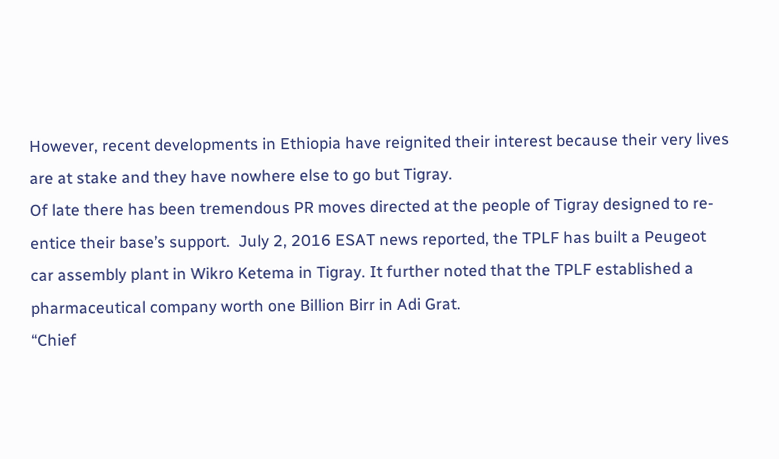However, recent developments in Ethiopia have reignited their interest because their very lives are at stake and they have nowhere else to go but Tigray.
Of late there has been tremendous PR moves directed at the people of Tigray designed to re-entice their base’s support.  July 2, 2016 ESAT news reported, the TPLF has built a Peugeot car assembly plant in Wikro Ketema in Tigray. It further noted that the TPLF established a pharmaceutical company worth one Billion Birr in Adi Grat.
“Chief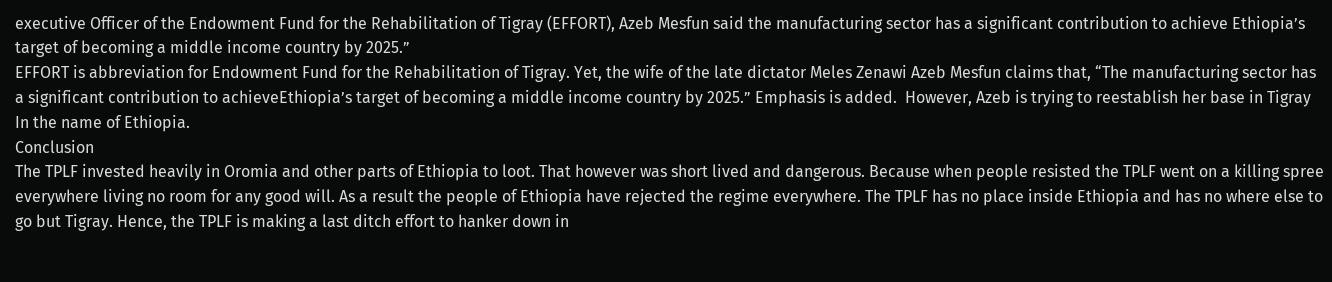executive Officer of the Endowment Fund for the Rehabilitation of Tigray (EFFORT), Azeb Mesfun said the manufacturing sector has a significant contribution to achieve Ethiopia’s target of becoming a middle income country by 2025.”
EFFORT is abbreviation for Endowment Fund for the Rehabilitation of Tigray. Yet, the wife of the late dictator Meles Zenawi Azeb Mesfun claims that, “The manufacturing sector has a significant contribution to achieveEthiopia’s target of becoming a middle income country by 2025.” Emphasis is added.  However, Azeb is trying to reestablish her base in Tigray In the name of Ethiopia.
Conclusion
The TPLF invested heavily in Oromia and other parts of Ethiopia to loot. That however was short lived and dangerous. Because when people resisted the TPLF went on a killing spree everywhere living no room for any good will. As a result the people of Ethiopia have rejected the regime everywhere. The TPLF has no place inside Ethiopia and has no where else to go but Tigray. Hence, the TPLF is making a last ditch effort to hanker down in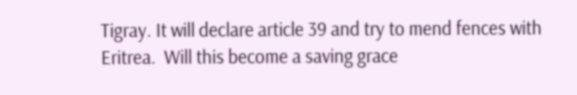Tigray. It will declare article 39 and try to mend fences with Eritrea.  Will this become a saving grace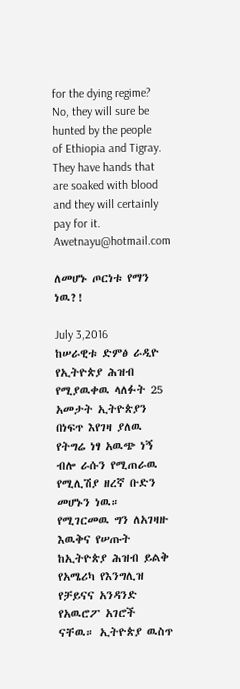for the dying regime?
No, they will sure be hunted by the people of Ethiopia and Tigray. They have hands that are soaked with blood and they will certainly pay for it.
Awetnayu@hotmail.com

ለመሆኑ ጦርነቱ የማን ነዉ?!

July 3,2016
ከሠራዊቱ ድምፅ ራዲዮ
የኢትዮጵያ ሕዝብ የሚያዉቀዉ ላለፉት 25 አመታት ኢትዮጵያን በነፍጥ እየገዛ ያለዉ የትግሬ ነፃ አዉጭ ነኝ ብሎ ራሱን የሚጠራዉ የሚሊሽያ ዘረኛ ቡድን መሆኑን ነዉ። የሚገርመዉ ግን ለአገዛዙ እዉቅና የሠጡት ከኢትዮጵያ ሕዝብ ይልቅ የአሜሪካ የእንግሊዝ የቻይናና አንዳንድ የአዉሮፖ አገሮች ናቸዉ። ኢትዮጵያ ዉስጥ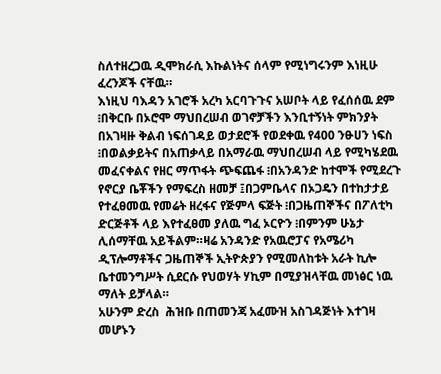ስለተዘረጋዉ ዲሞክራሲ እኩልነትና ሰላም የሚነግሩንም እነዚሁ ፈረንጆች ናቸዉ።
እነዚህ ባእዳን አገሮች አረካ አርባጉጉና አሠቦት ላይ የፈሰሰዉ ደም ፧በቅርቡ በኦሮሞ ማህበረሠብ ወገኖቻችን እንቢተኝነት ምክንያት በአገዛዙ ቅልብ ነፍሰገዳይ ወታደሮች የወደቀዉ የ400 ንፁሀን ነፍስ ፧በወልቃይትና በአጠቃላይ በአማራዉ ማህበረሠብ ላይ የሚካሄደዉ መፈናቀልና የዘር ማጥፋት ጭፍጨፋ ፧በአንዳንድ ከተሞች የሚደረጉ የኖርያ ቤቾችን የማፍረስ ዘመቻ ፤በጋምቤላና በኦጋዴን በተከታታይ የተፈፀመዉ የመሬት ዘረፋና የጅምላ ፍጅት ፧በጋዜጠኞችና በፖለቲካ ድርጅቶች ላይ እየተፈፀመ ያለዉ ግፈ ኦርዮን ፧በምንም ሁኔታ ሊሰማቸዉ አይችልም።ዛሬ አንዳንድ የአዉሮፓና የአሜሪካ ዲፕሎማቶችና ጋዜጠኞች ኢትዮጵያን የሚመለከቱት አራት ኪሎ ቤተመንግሥት ሲደርሱ የህወሃት ሃኪም በሚያዝላቸዉ መነፅር ነዉ ማለት ይቻላል።
አሁንም ድረስ  ሕዝቡ በጠመንጃ አፈሙዝ አስገዳጅነት እተገዛ መሆኑን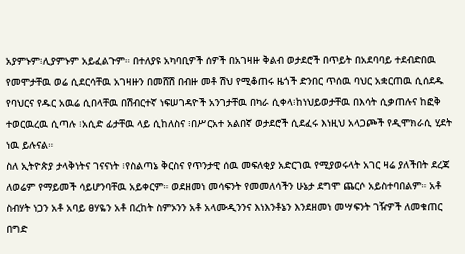አያምኑም፧ሊያምኑም አይፈልጉም። በተለያዩ አካባቢዎች ሰዎች በአገዛዙ ቅልብ ወታደሮች በጥይት በአደባባይ ተደብድበዉ የመሞታቸዉ ወሬ ሲደርሳቸዉ አገዛዙን በመሸሽ በብዙ መቶ ሽህ የሚቆጠሩ ዜጎች ድንበር ጥሰዉ ባህር አቋርጠዉ ሲሰደዱ የባህርና የዱር አዉሬ ሲበላቸዉ በሽብርተኛ ነፍሠገዳዮች አንገታቸዉ በካራ ሲቀላ፧ከነህይወታቸዉ በእሳት ሲቃጠሉና ከፎቅ ተወርዉረዉ ሲጣሉ ፧አሲድ ፊታቸዉ ላይ ሲከለስና ፧በሥርአተ አልበኛ ወታደሮች ሲደፈሩ እነዚህ አላጋጮች የዲሞክራሲ ሂደት ነዉ ይሉናል።
ስለ ኢትዮጵያ ታላቅነትና ገናናነት ፧የስልጣኔ ቅርስና የጥንታዊ ሰዉ መፍለቂያ አድርገዉ የሚያወሩላት አገር ዛሬ ያለችበት ደረጃ ለወሬም የማይመች ሳይሆንባቸዉ አይቀርም። ወደዘመነ መሳፍንት የመመለሳችን ሁኔታ ደግሞ ጨርሶ አይስተባበልም። አቶ ስብሃት ነጋን አቶ አባይ ፀሃዬን አቶ በረከት ስምኦንን አቶ አላሙዲንንና እነእንቶኔን እንደዘመነ መሣፍንት ገዥዎች ለመቁጠር በግድ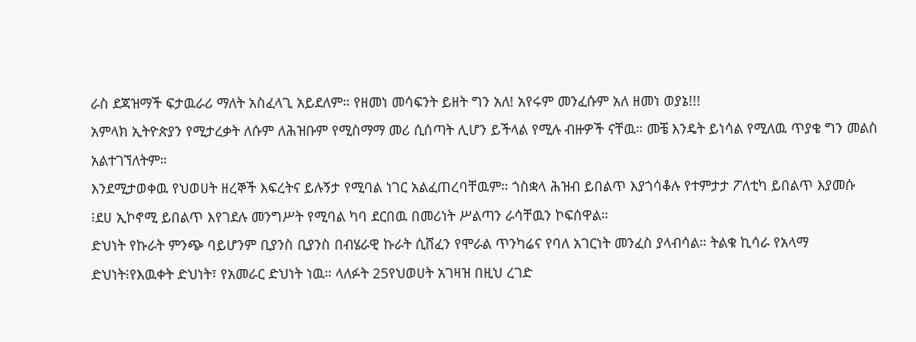ራስ ደጃዝማች ፍታዉራሪ ማለት አስፈላጊ አይደለም። የዘመነ መሳፍንት ይዘት ግን አለ! አየሩም መንፈሱም አለ ዘመነ ወያኔ!!!
አምላክ ኢትዮጵያን የሚታረቃት ለሱም ለሕዝቡም የሚስማማ መሪ ሲሰጣት ሊሆን ይችላል የሚሉ ብዙዎች ናቸዉ። መቼ እንዴት ይነሳል የሚለዉ ጥያቄ ግን መልስ አልተገኘለትም።
እንደሚታወቀዉ የህወሀት ዘረኞች እፍረትና ይሉኝታ የሚባል ነገር አልፈጠረባቸዉም። ጎስቋላ ሕዝብ ይበልጥ እያጎሳቆሉ የተምታታ ፖለቲካ ይበልጥ እያመሱ ፧ደሀ ኢኮኖሚ ይበልጥ እየገደሉ መንግሥት የሚባል ካባ ደርበዉ በመሪነት ሥልጣን ራሳቸዉን ኮፍሰዋል።
ድህነት የኩራት ምንጭ ባይሆንም ቢያንስ ቢያንስ በብሄራዊ ኩራት ሲሸፈን የሞራል ጥንካሬና የባለ አገርነት መንፈስ ያላብሳል። ትልቁ ኪሳራ የአላማ ድህነት፧የእዉቀት ድህነት፣ የአመራር ድህነት ነዉ። ላለፉት 25የህወሀት አገዛዝ በዚህ ረገድ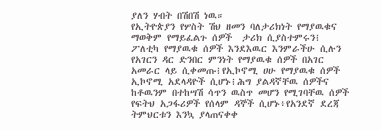ያለን ሃብት በሽበሽ ነዉ።
የኢትዮጵያን የሦስት ሽህ ዘመን ባለታሪክነት የማያዉቁና ማወቅም የማይፈልጉ ሰዎች  ታሪክ ሲያስተምሩን፧ ፖለቲካ የማያዉቁ ሰዎች እንደእዉር እንምራችሁ ሲሉን የአገርን ዳር ድንበር ምንነት የማያዉቁ ሰዎች በአገር አመራር ላይ ሲቀመጡ፧የኢኮኖሚ ሀሁ የማያዉቁ ሰዎች ኢኮኖሚ አደላዳዮች ሲሆኑ፧ሕግ ያልዳኛቸዉ ሰዎችና ከቶዉንም በተከሣሽ ሳጥን ዉስጥ መሆን የሚገባቸዉ ሰዎች የፍትህ አጋፋሪዎች የሰላም ዳኞች ሲሆኑ፥የአንደኛ ደረጃ ትምህርቱን እንኳ ያላጠናቀቀ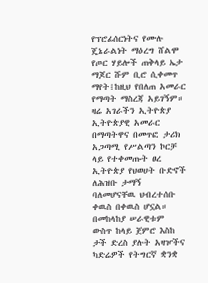የፕሮፊሰርነትና የሙሉ ጄኔራልነት ማዕረግ ሸልሞ የጦር ሃይሎች ጠቅላይ ኤታ ማጆር ሹም ቢሮ ሲቀመጥ ማየት፧ከዚህ የበለጠ አመራር የማጣት ማስረጃ አይገኝም።
ዛሬ አገራችን ኢትዮጵያ ኢትዮጵያዊ አመራር በማጣትዋና በመጥፎ ታሪክ አጋጣሚ የሥልጣን ኮርቻ ላይ የተቀመጡት ፀረ ኢትዮጵያ የህወሀት ቡድኖች ለሕዝቡ ታማኝ ባለመሆናቸዉ ህብረተሰቡ ቀዉስ በቀዉስ ሆኗል።
በመከላከያ ሠራዊቱም ውስጥ ከላይ ጀምሮ እስከ ታች ድረስ ያሉት አዛዦችና ካድሬዎች የትግርኛ ቋንቋ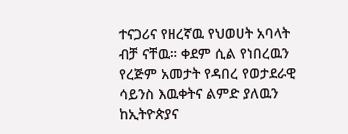ተናጋሪና የዘረኛዉ የህወሀት አባላት ብቻ ናቸዉ። ቀደም ሲል የነበረዉን የረጅም አመታት የዳበረ የወታደራዊ ሳይንስ እዉቀትና ልምድ ያለዉን ከኢትዮጵያና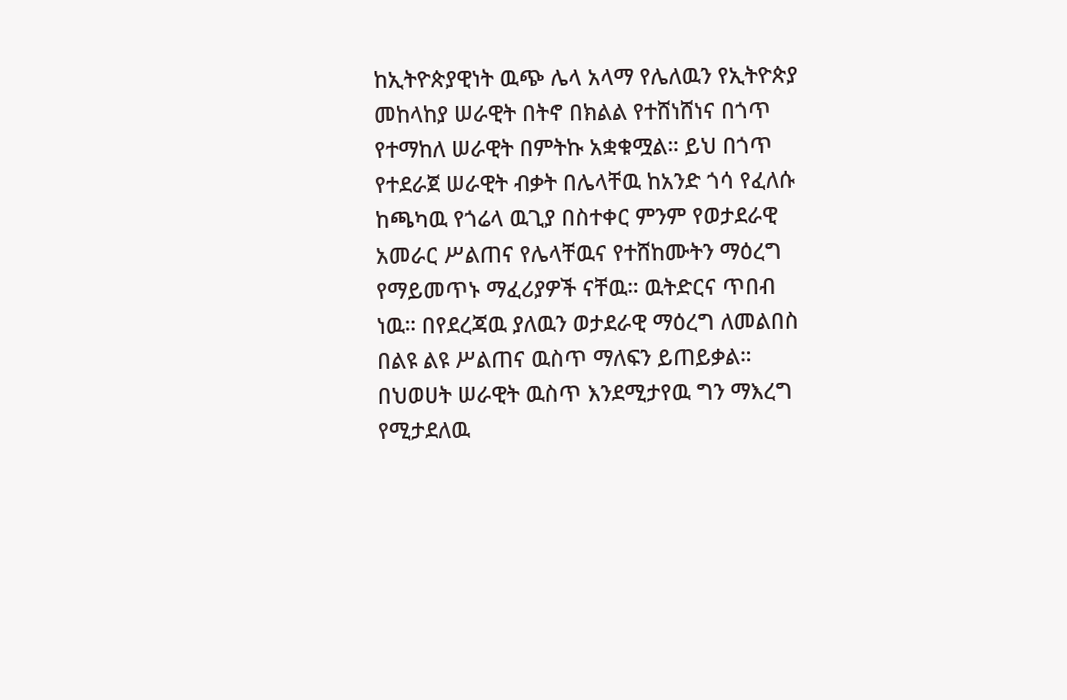ከኢትዮጵያዊነት ዉጭ ሌላ አላማ የሌለዉን የኢትዮጵያ መከላከያ ሠራዊት በትኖ በክልል የተሸነሸነና በጎጥ የተማከለ ሠራዊት በምትኩ አቋቁሟል። ይህ በጎጥ የተደራጀ ሠራዊት ብቃት በሌላቸዉ ከአንድ ጎሳ የፈለሱ ከጫካዉ የጎሬላ ዉጊያ በስተቀር ምንም የወታደራዊ አመራር ሥልጠና የሌላቸዉና የተሸከሙትን ማዕረግ የማይመጥኑ ማፈሪያዎች ናቸዉ። ዉትድርና ጥበብ ነዉ። በየደረጃዉ ያለዉን ወታደራዊ ማዕረግ ለመልበስ በልዩ ልዩ ሥልጠና ዉስጥ ማለፍን ይጠይቃል። በህወሀት ሠራዊት ዉስጥ እንደሚታየዉ ግን ማእረግ የሚታደለዉ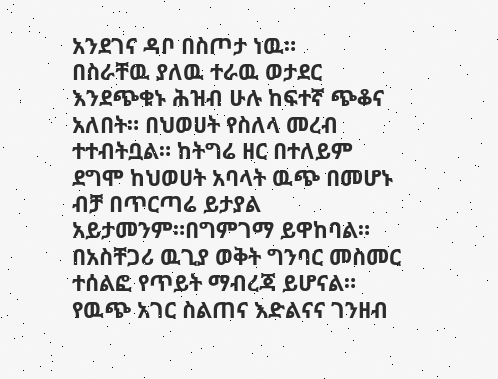አንደገና ዳቦ በስጦታ ነዉ።
በስራቸዉ ያለዉ ተራዉ ወታደር እንደጭቁኑ ሕዝብ ሁሉ ከፍተኛ ጭቆና አለበት። በህወሀት የስለላ መረብ ተተብትቧል። ከትግሬ ዘር በተለይም ደግሞ ከህወሀት አባላት ዉጭ በመሆኑ ብቻ በጥርጣሬ ይታያል አይታመንም።በግምገማ ይዋከባል። በአስቸጋሪ ዉጊያ ወቅት ግንባር መስመር ተሰልፎ የጥይት ማብረጃ ይሆናል። የዉጭ አገር ስልጠና እድልናና ገንዘብ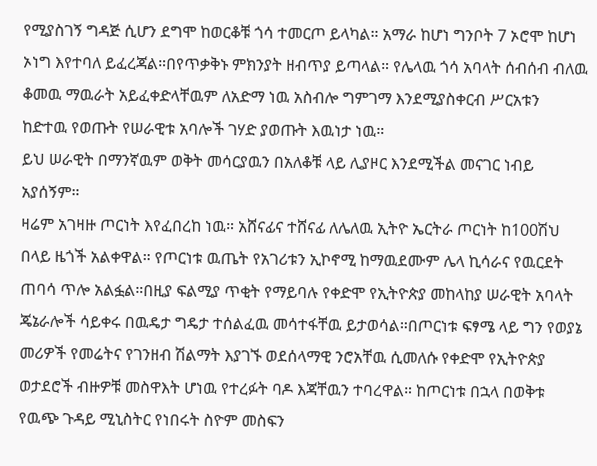የሚያስገኝ ግዳጅ ሲሆን ደግሞ ከወርቆቹ ጎሳ ተመርጦ ይላካል። አማራ ከሆነ ግንቦት 7 ኦሮሞ ከሆነ ኦነግ እየተባለ ይፈረጃል።በየጥቃቅኑ ምክንያት ዘብጥያ ይጣላል። የሌላዉ ጎሳ አባላት ሰብሰብ ብለዉ ቆመዉ ማዉራት አይፈቀድላቸዉም ለአድማ ነዉ አስብሎ ግምገማ እንደሚያስቀርብ ሥርአቱን ከድተዉ የወጡት የሠራዊቱ አባሎች ገሃድ ያወጡት እዉነታ ነዉ።
ይህ ሠራዊት በማንኛዉም ወቅት መሳርያዉን በአለቆቹ ላይ ሊያዞር እንደሚችል መናገር ነብይ አያሰኝም።
ዛሬም አገዛዙ ጦርነት እየፈበረከ ነዉ። አሸናፊና ተሸናፊ ለሌለዉ ኢትዮ ኤርትራ ጦርነት ከ100ሽህ በላይ ዜጎች አልቀዋል። የጦርነቱ ዉጤት የአገሪቱን ኢኮኖሚ ከማዉደሙም ሌላ ኪሳራና የዉርደት ጠባሳ ጥሎ አልፏል።በዚያ ፍልሚያ ጥቂት የማይባሉ የቀድሞ የኢትዮጵያ መከላከያ ሠራዊት አባላት ጄኔራሎች ሳይቀሩ በዉዴታ ግዴታ ተሰልፈዉ መሳተፋቸዉ ይታወሳል።በጦርነቱ ፍፃሜ ላይ ግን የወያኔ መሪዎች የመሬትና የገንዘብ ሽልማት እያገኙ ወደሰላማዊ ንሮአቸዉ ሲመለሱ የቀድሞ የኢትዮጵያ ወታደሮች ብዙዎቹ መስዋእት ሆነዉ የተረፉት ባዶ እጃቸዉን ተባረዋል። ከጦርነቱ በኋላ በወቅቱ የዉጭ ጉዳይ ሚኒስትር የነበሩት ስዮም መስፍን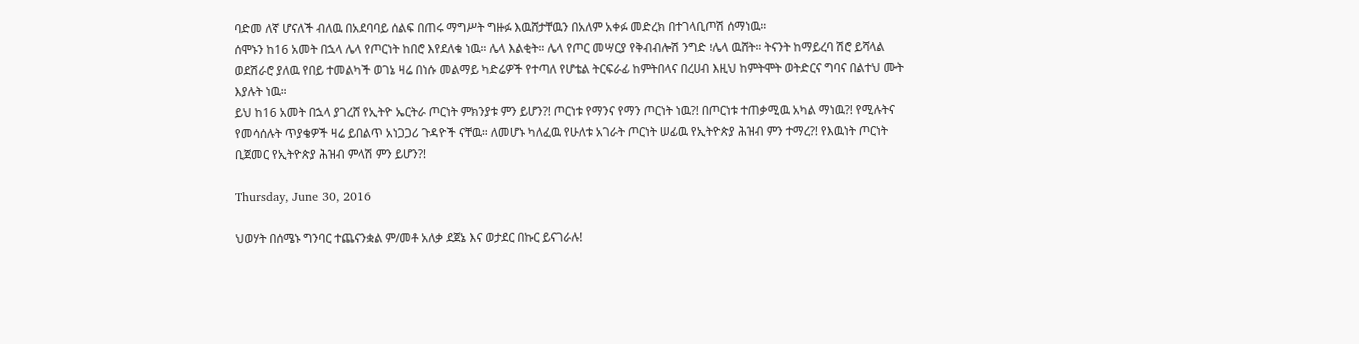ባድመ ለኛ ሆናለች ብለዉ በአደባባይ ሰልፍ በጠሩ ማግሥት ግዙፉ እዉሸታቸዉን በአለም አቀፉ መድረክ በተገላቢጦሽ ሰማነዉ።
ሰሞኑን ከ16 አመት በኋላ ሌላ የጦርነት ከበሮ እየደለቁ ነዉ። ሌላ እልቂት። ሌላ የጦር መሣርያ የቅብብሎሽ ንግድ ፧ሌላ ዉሸት። ትናንት ከማይረባ ሽሮ ይሻላል ወደሽራሮ ያለዉ የበይ ተመልካች ወገኔ ዛሬ በነሱ መልማይ ካድሬዎች የተጣለ የሆቴል ትርፍራፊ ከምትበላና በረሀብ እዚህ ከምትሞት ወትድርና ግባና በልተህ ሙት እያሉት ነዉ።
ይህ ከ16 አመት በኋላ ያገረሸ የኢትዮ ኤርትራ ጦርነት ምክንያቱ ምን ይሆን?! ጦርነቱ የማንና የማን ጦርነት ነዉ?! በጦርነቱ ተጠቃሚዉ አካል ማነዉ?! የሚሉትና የመሳሰሉት ጥያቄዎች ዛሬ ይበልጥ አነጋጋሪ ጉዳዮች ናቸዉ። ለመሆኑ ካለፈዉ የሁለቱ አገራት ጦርነት ሠፊዉ የኢትዮጵያ ሕዝብ ምን ተማረ?! የእዉነት ጦርነት ቢጀመር የኢትዮጵያ ሕዝብ ምላሽ ምን ይሆን?!

Thursday, June 30, 2016

ህወሃት በሰሜኑ ግንባር ተጨናንቋል ም/መቶ አለቃ ደጀኔ እና ወታደር በኩር ይናገራሉ!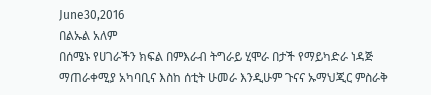June30,2016
በልኡል አለም
በሰሜኑ የሀገራችን ክፍል በምእራብ ትግራይ ሂሞራ በታች የማይካድራ ነዳጅ ማጠራቀሚያ አካባቢና እስከ ሰቲት ሁመራ እንዲሁም ጉናና ኡማህጂር ምስራቅ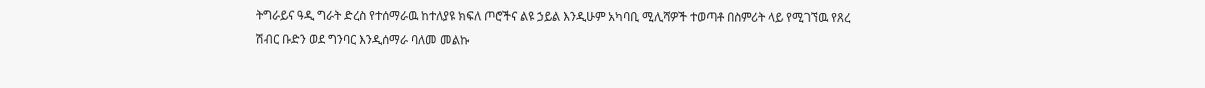ትግራይና ዓዲ ግራት ድረስ የተሰማራዉ ከተለያዩ ክፍለ ጦሮችና ልዩ ኃይል እንዲሁም አካባቢ ሚሊሻዎች ተወጣቶ በስምሪት ላይ የሚገኘዉ የጸረ ሽብር ቡድን ወደ ግንባር እንዲሰማራ ባለመ መልኩ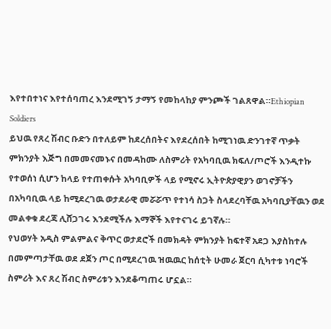እየተበተነና እየተሰባጠረ እንደሚገኝ ታማኝ የመከላከያ ምንጮች ገልጸዋል።Ethiopian Soldiers
ይህዉ የጸረ ሽብር ቡድን በተለይም ከደረሰበትና እየደረሰበት ከሚገነዉ ድንገተኛ ጥቃት ምክንያት እጅግ በመመናመኑና በመዳከሙ ለስምሪት የአካባቢዉ ክፍለ/ጦሮች እንዲተኩ የተወሰነ ሲሆን ከላይ የተጠቀሱት አካባቢዎች ላይ የሚኖሩ ኢትዮጵያዊያን ወገኖቻችን በአካባቢዉ ላይ ከሚደረገዉ ወታደራዊ መሯሯጥ የተነሳ ስጋት ስላደረባቸዉ አካባቢያቸዉን ወደ መልቀቁ ደረጃ ሊሸጋገሩ እንደሚችሉ እማኞች እየተናገሩ ይገኛሉ።
የህወሃት አዲስ ምልምልና ቅጥር ወታደሮች በመክዳት ምክንያት ከፍተኛ አደጋ እያስከተሉ በመምጣታቸዉ ወደ ደጀን ጦር በሚደረገዉ ዝዉዉር ከሰቲት ሁመራ ጀርባ ሲካተቱ ነባሮች ስምሪት እና ጸረ ሽብር ስምሪቱን እንደቆጣጠሩ ሆኗል።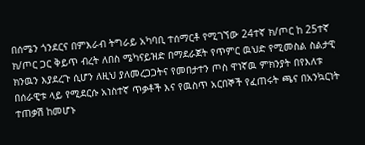በሰሜን ጎንደርና በምእራብ ትግራይ አካባቢ ተሰማርቶ የሚገኘው 24ተኛ ክ/ጦር ከ 25ተኛ ክ/ጦር ጋር ቅይጥ ብረት ለበስ ሜካናይዝድ በማደራጀት የጥምር ዉህድ የሚመስል ስልታዊ ክንዉን እያደረጉ ሲሆን ለዚህ ያለመረጋጋትና የመበታተን ጦስ ዋነኛዉ ምክንያት በየእለቱ በሰራዊቱ ላይ የሚደርሱ አነስተኛ ጥቃቶች እና የዉስጥ አርበኞች የፈጠሩት ጫና በአንኳርነት ተጠቃሽ ከመሆኑ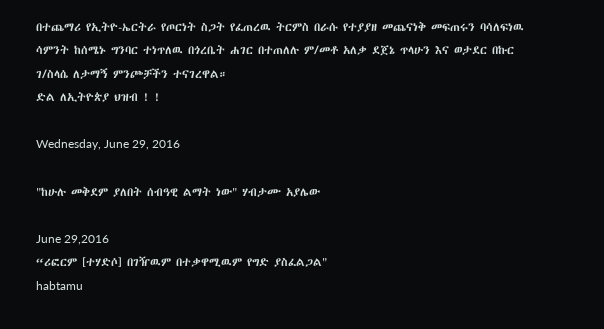በተጨማሪ የኢትዮ-ኤርትራ የጦርነት ስጋት የፈጠረዉ ትርምስ በራሱ የተያያዘ መጨናነቅ መፍጠሩን ባሳለፍነዉ ሳምንት ከሰሜኑ ግንባር ተነጥለዉ በጎረቤት ሐገር በተጠለሉ ም/መቶ አለቃ ደጀኔ ጥላሁን እና ወታደር በኩር ገ/ስላሴ ለታማኝ ምንጮቻችን ተናገረዋል።
ድል ለኢትዮጵያ ህዝብ ! !

Wednesday, June 29, 2016

"ከሁሉ መቅደም ያለበት ሰብዓዊ ልማት ነው" ሃብታሙ አያሌው

June 29,2016
“ሪፎርም [ተሃድሶ] በገዥዉም በተቃዋሚዉም የግድ ያስፈልጋል"
habtamu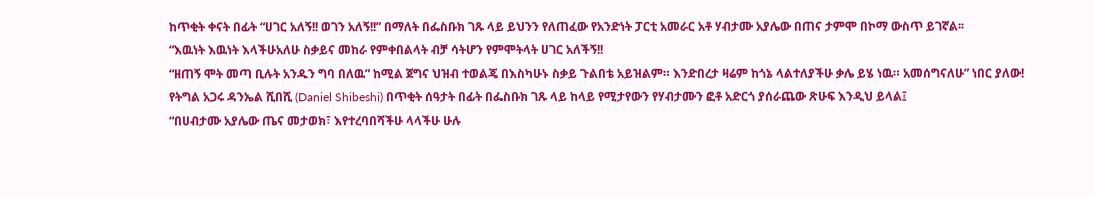ከጥቂት ቀናት በፊት “ሀገር አለኝ!! ወገን አለኝ!!” በማለት በፌስቡክ ገጹ ላይ ይህንን የለጠፈው የአንድነት ፓርቲ አመራር አቶ ሃብታሙ አያሌው በጠና ታምሞ በኮማ ውስጥ ይገኛል፡፡
“እዉነት እዉነት እላችሁአለሁ ስቃይና መከራ የምቀበልላት ብቻ ሳትሆን የምሞትላት ሀገር አለችኝ!!
“ዘጠኝ ሞት መጣ ቢሉት አንዱን ግባ በለዉ” ከሚል ጀግና ህዝብ ተወልጄ በእስካሁኑ ስቃይ ጉልበቴ አይዝልም። እንድበረታ ዛሬም ከጎኔ ላልተለያችሁ ቃሌ ይሄ ነዉ። አመሰግናለሁ” ነበር ያለው!
የትግል አጋሩ ዳንኤል ሺበሺ (Daniel Shibeshi) በጥቂት ሰዓታት በፊት በፌስቡክ ገጹ ላይ ከላይ የሚታየውን የሃብታሙን ፎቶ አድርጎ ያሰራጨው ጽሁፍ እንዲህ ይላል፤
“በሀብታሙ አያሌው ጤና መታወክ፣ እየተረባበሻችሁ ላላችሁ ሁሉ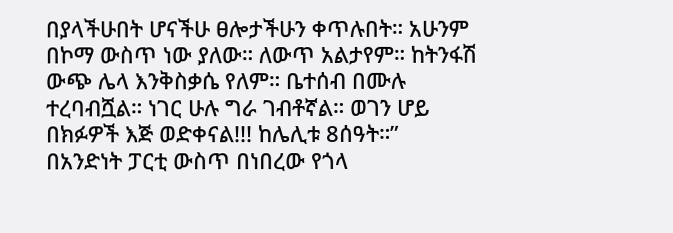በያላችሁበት ሆናችሁ ፀሎታችሁን ቀጥሉበት። አሁንም በኮማ ውስጥ ነው ያለው። ለውጥ አልታየም። ከትንፋሽ ውጭ ሌላ እንቅስቃሴ የለም። ቤተሰብ በሙሉ ተረባብሿል። ነገር ሁሉ ግራ ገብቶኛል። ወገን ሆይ በክፉዎች እጅ ወድቀናል!!! ከሌሊቱ 8ሰዓት።”
በአንድነት ፓርቲ ውስጥ በነበረው የጎላ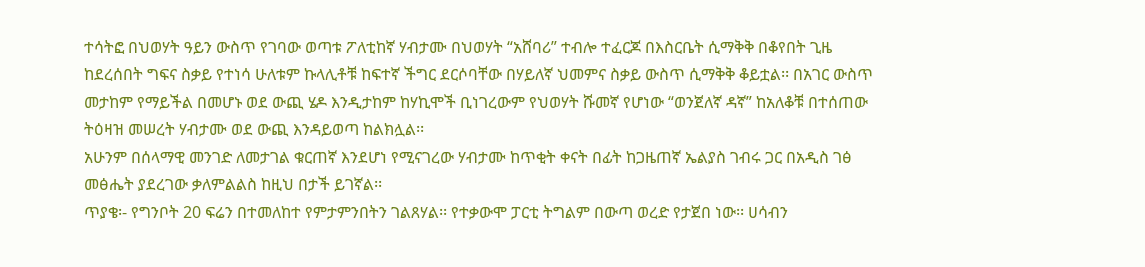ተሳትፎ በህወሃት ዓይን ውስጥ የገባው ወጣቱ ፖለቲከኛ ሃብታሙ በህወሃት “አሸባሪ” ተብሎ ተፈርጆ በእስርቤት ሲማቅቅ በቆየበት ጊዜ ከደረሰበት ግፍና ስቃይ የተነሳ ሁለቱም ኩላሊቶቹ ከፍተኛ ችግር ደርሶባቸው በሃይለኛ ህመምና ስቃይ ውስጥ ሲማቅቅ ቆይቷል፡፡ በአገር ውስጥ መታከም የማይችል በመሆኑ ወደ ውጪ ሄዶ እንዲታከም ከሃኪሞች ቢነገረውም የህወሃት ሹመኛ የሆነው “ወንጀለኛ ዳኛ” ከአለቆቹ በተሰጠው ትዕዛዝ መሠረት ሃብታሙ ወደ ውጪ እንዳይወጣ ከልክሏል፡፡
አሁንም በሰላማዊ መንገድ ለመታገል ቁርጠኛ እንደሆነ የሚናገረው ሃብታሙ ከጥቂት ቀናት በፊት ከጋዜጠኛ ኤልያስ ገብሩ ጋር በአዲስ ገፅ መፅሔት ያደረገው ቃለምልልስ ከዚህ በታች ይገኛል፡፡
ጥያቄ፡- የግንቦት 20 ፍሬን በተመለከተ የምታምንበትን ገልጸሃል፡፡ የተቃውሞ ፓርቲ ትግልም በውጣ ወረድ የታጀበ ነው፡፡ ሀሳብን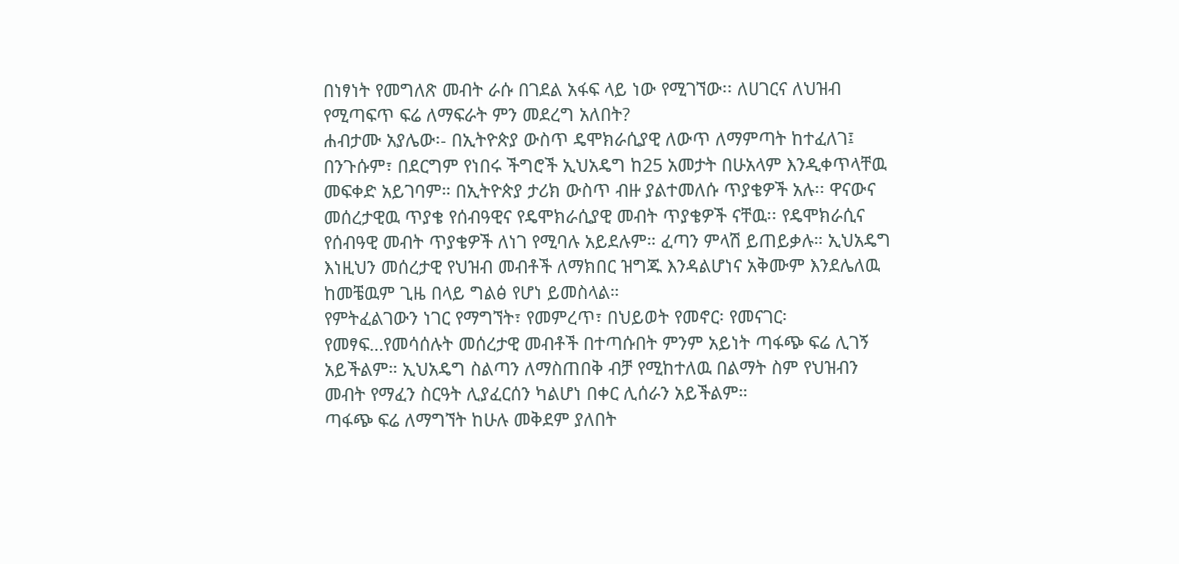በነፃነት የመግለጽ መብት ራሱ በገደል አፋፍ ላይ ነው የሚገኘው፡፡ ለሀገርና ለህዝብ የሚጣፍጥ ፍሬ ለማፍራት ምን መደረግ አለበት?
ሐብታሙ አያሌው፡- በኢትዮጵያ ውስጥ ዴሞክራሲያዊ ለውጥ ለማምጣት ከተፈለገ፤ በንጉሱም፣ በደርግም የነበሩ ችግሮች ኢህአዴግ ከ25 አመታት በሁአላም እንዲቀጥላቸዉ መፍቀድ አይገባም። በኢትዮጵያ ታሪክ ውስጥ ብዙ ያልተመለሱ ጥያቄዎች አሉ፡፡ ዋናውና መሰረታዊዉ ጥያቄ የሰብዓዊና የዴሞክራሲያዊ መብት ጥያቄዎች ናቸዉ፡፡ የዴሞክራሲና የሰብዓዊ መብት ጥያቄዎች ለነገ የሚባሉ አይደሉም። ፈጣን ምላሽ ይጠይቃሉ። ኢህአዴግ እነዚህን መሰረታዊ የህዝብ መብቶች ለማክበር ዝግጁ እንዳልሆነና አቅሙም እንደሌለዉ ከመቼዉም ጊዜ በላይ ግልፅ የሆነ ይመስላል።
የምትፈልገውን ነገር የማግኘት፣ የመምረጥ፣ በህይወት የመኖር፡ የመናገር፡ የመፃፍ…የመሳሰሉት መሰረታዊ መብቶች በተጣሱበት ምንም አይነት ጣፋጭ ፍሬ ሊገኝ አይችልም። ኢህአዴግ ስልጣን ለማስጠበቅ ብቻ የሚከተለዉ በልማት ስም የህዝብን መብት የማፈን ስርዓት ሊያፈርሰን ካልሆነ በቀር ሊሰራን አይችልም።
ጣፋጭ ፍሬ ለማግኘት ከሁሉ መቅደም ያለበት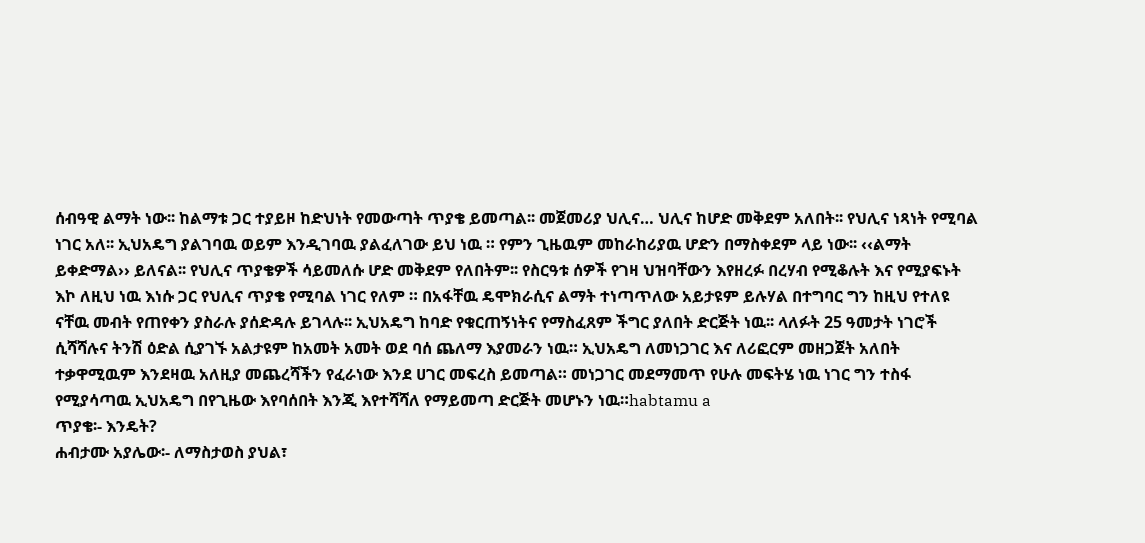ሰብዓዊ ልማት ነው፡፡ ከልማቱ ጋር ተያይዞ ከድህነት የመውጣት ጥያቄ ይመጣል፡፡ መጀመሪያ ህሊና… ህሊና ከሆድ መቅደም አለበት፡፡ የህሊና ነጻነት የሚባል ነገር አለ፡፡ ኢህአዴግ ያልገባዉ ወይም እንዲገባዉ ያልፈለገው ይህ ነዉ ። የምን ጊዜዉም መከራከሪያዉ ሆድን በማስቀደም ላይ ነው፡፡ ‹‹ልማት ይቀድማል›› ይለናል፡፡ የህሊና ጥያቄዎች ሳይመለሱ ሆድ መቅደም የለበትም፡፡ የስርዓቱ ሰዎች የገዛ ህዝባቸውን እየዘረፉ በረሃብ የሚቆሉት እና የሚያፍኑት እኮ ለዚህ ነዉ እነሱ ጋር የህሊና ጥያቄ የሚባል ነገር የለም ። በአፋቸዉ ዴሞክራሲና ልማት ተነጣጥለው አይታዩም ይሉሃል በተግባር ግን ከዚህ የተለዩ ናቸዉ መብት የጠየቀን ያስራሉ ያሰድዳሉ ይገላሉ፡፡ ኢህአዴግ ከባድ የቁርጠኝነትና የማስፈጸም ችግር ያለበት ድርጅት ነዉ፡፡ ላለፉት 25 ዓመታት ነገሮች ሲሻሻሉና ትንሽ ዕድል ሲያገኙ አልታዩም ከአመት አመት ወደ ባሰ ጨለማ እያመራን ነዉ። ኢህአዴግ ለመነጋገር እና ለሪፎርም መዘጋጀት አለበት ተቃዋሚዉም እንደዛዉ አለዚያ መጨረሻችን የፈራነው እንደ ሀገር መፍረስ ይመጣል። መነጋገር መደማመጥ የሁሉ መፍትሄ ነዉ ነገር ግን ተስፋ የሚያሳጣዉ ኢህአዴግ በየጊዜው እየባሰበት እንጂ እየተሻሻለ የማይመጣ ድርጅት መሆኑን ነዉ።habtamu a
ጥያቄ፡- እንዴት?
ሐብታሙ አያሌው፡- ለማስታወስ ያህል፣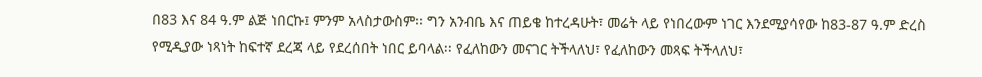በ83 እና 84 ዓ.ም ልጅ ነበርኩ፤ ምንም አላስታውስም፡፡ ግን አንብቤ እና ጠይቄ ከተረዳሁት፣ መሬት ላይ የነበረውም ነገር እንደሚያሳየው ከ83-87 ዓ.ም ድረስ የሚዲያው ነጻነት ከፍተኛ ደረጃ ላይ የደረሰበት ነበር ይባላል፡፡ የፈለከውን መናገር ትችላለህ፣ የፈለከውን መጻፍ ትችላለህ፣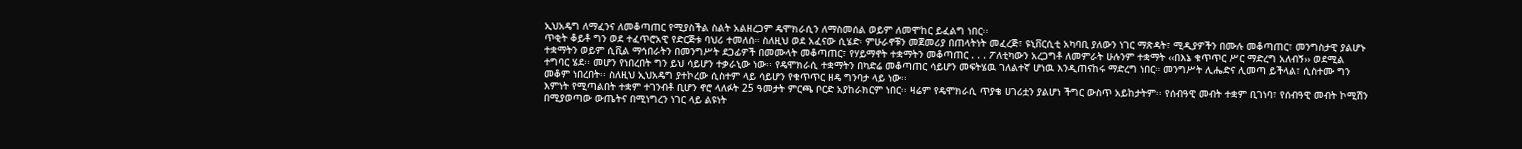ኢህአዴግ ለማፈንና ለመቆጣጠር የሚያስችል ስልት አልዘረጋም ዴሞክራሲን ለማስመሰል ወይም ለመሞከር ይፈልግ ነበር፡፡
ጥቂት ቆይቶ ግን ወደ ተፈጥሮአዊ የድርጅቱ ባህሪ ተመለሰ። ስለዚህ ወደ አፈናው ሲሄድ፡ ምሁራኖቹን መጀመሪያ በጠላትነት መፈረጅ፣ ዩኒቨርሲቲ አካባቢ ያለውን ነገር ማጽዳት፣ ሚዲያዎችን በሙሉ መቆጣጠር፣ መንግስታዊ ያልሆኑ ተቋማትን ወይም ሲቪል ማኅበራትን በመንግሥት ደጋፊዎች በመሙላት መቆጣጠር፣ የሃይማኖት ተቋማትን መቆጣጠር . . . ፖለቲካውን አረጋግቶ ለመምራት ሁሉንም ተቋማት ‹‹በእኔ ቁጥጥር ሥር ማድረግ አለብኝ›› ወደሚል ተግባር ሄደ፡፡ መሆን የነበረበት ግን ይህ ሳይሆን ተቃራኒው ነው፡፡ የዴሞክራሲ ተቋማትን በካድሬ መቆጣጠር ሳይሆን መፍትሄዉ ገለልተኛ ሆነዉ እንዲጠናከሩ ማድረግ ነበር። መንግሥት ሊሔድና ሊመጣ ይችላል፣ ሲስተሙ ግን መቆም ነበረበት፡፡ ስለዚህ ኢህአዴግ ያተኮረው ሲስተም ላይ ሳይሆን የቁጥጥር ዘዴ ግንባታ ላይ ነው፡፡
እምነት የሚጣልበት ተቋም ተገንብቶ ቢሆን ኖሮ ላለፉት 25 ዓመታት ምርጫ ቦርድ አያከራክርም ነበር፡፡ ዛሬም የዴሞክራሲ ጥያቄ ሀገሪቷን ያልሆነ ችግር ውስጥ አይከታትም፡፡ የሰብዓዊ መብት ተቋም ቢገነባ፣ የሰብዓዊ መብት ኮሚሽን በሚያወጣው ውጤትና በሚነግረን ነገር ላይ ልዩነት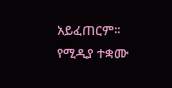አይፈጠርም፡፡ የሚዲያ ተቋሙ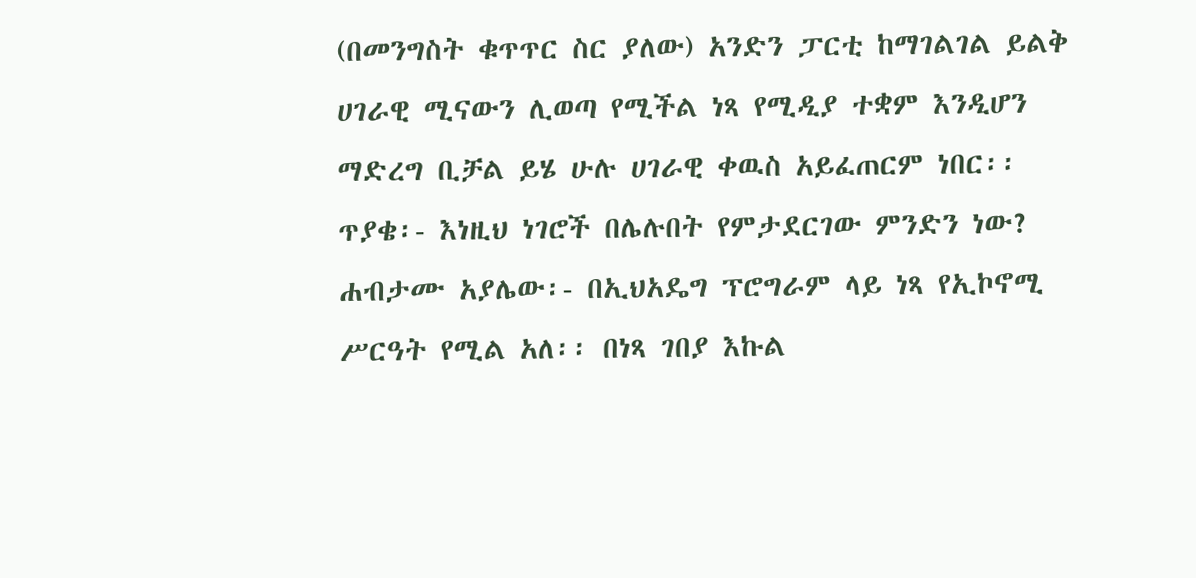(በመንግስት ቁጥጥር ስር ያለው) አንድን ፓርቲ ከማገልገል ይልቅ ሀገራዊ ሚናውን ሊወጣ የሚችል ነጻ የሚዲያ ተቋም እንዲሆን ማድረግ ቢቻል ይሄ ሁሉ ሀገራዊ ቀዉስ አይፈጠርም ነበር፡፡
ጥያቄ፡- እነዚህ ነገሮች በሌሉበት የምታደርገው ምንድን ነው?
ሐብታሙ አያሌው፡- በኢህአዴግ ፕሮግራም ላይ ነጻ የኢኮኖሚ ሥርዓት የሚል አለ፡፡ በነጻ ገበያ እኩል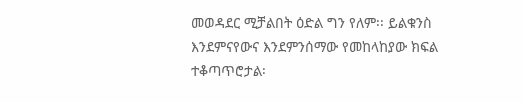መወዳደር ሚቻልበት ዕድል ግን የለም፡፡ ይልቁንስ እንደምናየውና እንደምንሰማው የመከላከያው ክፍል ተቆጣጥሮታል፡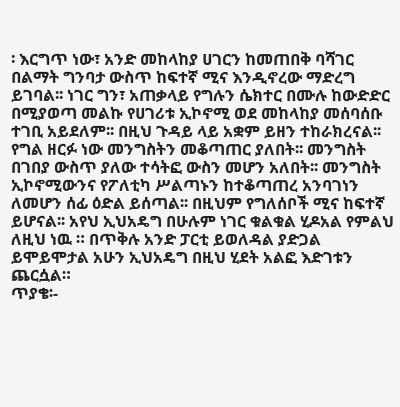፡ እርግጥ ነው፣ አንድ መከላከያ ሀገርን ከመጠበቅ ባሻገር በልማት ግንባታ ውስጥ ከፍተኛ ሚና እንዲኖረው ማድረግ ይገባል፡፡ ነገር ግን፣ አጠቃላይ የግሉን ሴክተር በሙሉ ከውድድር በሚያወጣ መልኩ የሀገሪቱ ኢኮኖሚ ወደ መከላከያ መሰባሰቡ ተገቢ አይደለም፡፡ በዚህ ጉዳይ ላይ አቋም ይዘን ተከራክረናል፡፡ የግል ዘርፉ ነው መንግስትን መቆጣጠር ያለበት፡፡ መንግስት በገበያ ውስጥ ያለው ተሳትፎ ውስን መሆን አለበት፡፡ መንግስት ኢኮኖሚውንና የፖለቲካ ሥልጣኑን ከተቆጣጠረ አንባገነን ለመሆን ሰፊ ዕድል ይሰጣል፡፡ በዚህም የግለሰቦች ሚና ከፍተኛ ይሆናል፡፡ አየህ ኢህአዴግ በሁሉም ነገር ቁልቁል ሂዶአል የምልህ ለዚህ ነዉ ። በጥቅሉ አንድ ፓርቲ ይወለዳል ያድጋል ይሞይሞታል አሁን ኢህአዴግ በዚህ ሂደት አልፎ እድገቱን ጨርሷል።
ጥያቄ፡-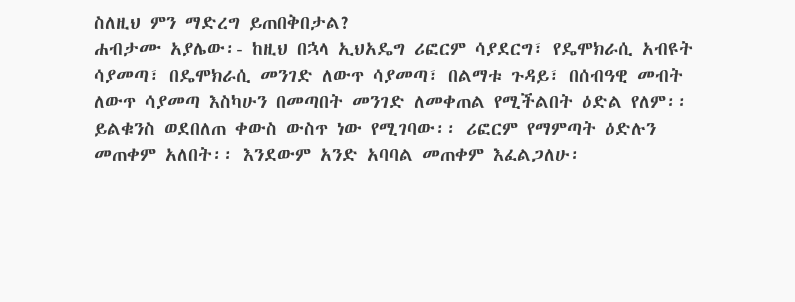ስለዚህ ምን ማድረግ ይጠበቅበታል?
ሐብታሙ አያሌው፡- ከዚህ በኋላ ኢህአዴግ ሪፎርም ሳያደርግ፣ የዴሞክራሲ አብዩት ሳያመጣ፣ በዴሞክራሲ መንገድ ለውጥ ሳያመጣ፣ በልማቱ ጉዳይ፣ በሰብዓዊ መብት ለውጥ ሳያመጣ እስካሁን በመጣበት መንገድ ለመቀጠል የሚችልበት ዕድል የለም፡፡ ይልቁንስ ወደበለጠ ቀውስ ውስጥ ነው የሚገባው፡፡ ሪፎርም የማምጣት ዕድሉን መጠቀም አለበት፡፡ እንደውም አንድ አባባል መጠቀም እፈልጋለሁ፡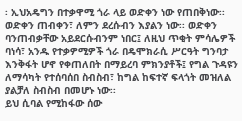፡ ኢህአዴግን በተቃዋሚ ጎራ ላይ ወድቀን ነው የጠበቅነው፡፡ ወድቀን ጠብቀን፣ ለምን ደረሱብን እያልን ነው፡፡ ወድቀን ባንጠብቃቸው አይደርሱብንም ነበር፤ ለዚህ ጥቂት ምሳሌዎች ባነሳ፣ አንዱ የተቃዎሚዎች ጎራ በዴሞክራሲ ሥርዓት ግንባታ እንቅፋት ሆኖ የቀጠለበት በማይረባ ምክንያቶች፤ የግል ጉዳዩን ለማሳካት የተሰባሰበ ስብስብ፣ ከግል ከፍተኛ ፍላጎት መዝለል ያልቻለ ስብስብ በመሆኑ ነው፡፡
ይህ ሲባል የሚከፋው ሰው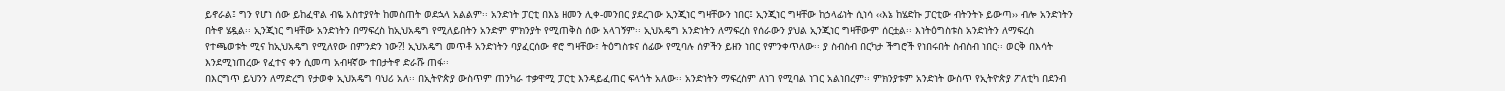ይኖራል፤ ግን የሆነ ሰው ይከፈዋል ብዬ አስተያየት ከመስጠት ወደኋላ አልልም፡፡ አንድነት ፓርቲ በእኔ ዘመን ሊቀ-መንበር ያደረገው ኢንጂነር ግዛቸውን ነበር፤ ኢንጂነር ግዛቸው ከኃላፊነት ሲነሳ ‹‹እኔ ከሄድኩ ፓርቲው ብትንትኑ ይውጣ›› ብሎ አንድነትን በትኖ ሄዷል፡፡ ኢንጂነር ግዛቸው አንድነትን በማፍረስ ከኢህአዴግ የሚለይበትን አንድም ምክንያት የሚጠቅስ ሰው አላገኝም፡፡ ኢህአዴግ አንድነትን ለማፍረስ የሰራውን ያህል ኢንጂነር ግዛቸውም ሰርቷል፡፡ እነትዕግስቱስ አንድነትን ለማፍረስ የተጫወቱት ሚና ከኢህአዴግ የሚለየው በምንድን ነው?! ኢህአዴግ መጥቶ አንድነትን ባያፈርሰው ኖሮ ግዛቸው፣ ትዕግስቱና ሰፊው የሚባሉ ሰዎችን ይዘን ነበር የምንቀጥለው፡፡ ያ ስብስብ በርካታ ችግሮች የነበሩበት ስብስብ ነበር፡፡ ወርቅ በእሳት እንደሚነጠረው የፈተና ቀን ሲመጣ አብዛኛው ተበታትኖ ድራሹ ጠፋ፡፡
በእርግጥ ይህንን ለማድረግ የታወቀ ኢህአዴግ ባህሪ አለ፡፡ በኢትዮጵያ ውስጥም ጠንካራ ተቃዋሚ ፓርቲ እንዳይፈጠር ፍላጎት አለው፡፡ አንድነትን ማፍረስም ለነገ የሚባል ነገር አልነበረም፡፡ ምክንያቱም አንድነት ውስጥ የኢትዮጵያ ፖለቲካ በደንብ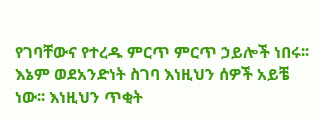የገባቸውና የተረዱ ምርጥ ምርጥ ኃይሎች ነበሩ፡፡ እኔም ወደአንድነት ስገባ እነዚህን ሰዎች አይቼ ነው፡፡ እነዚህን ጥቂት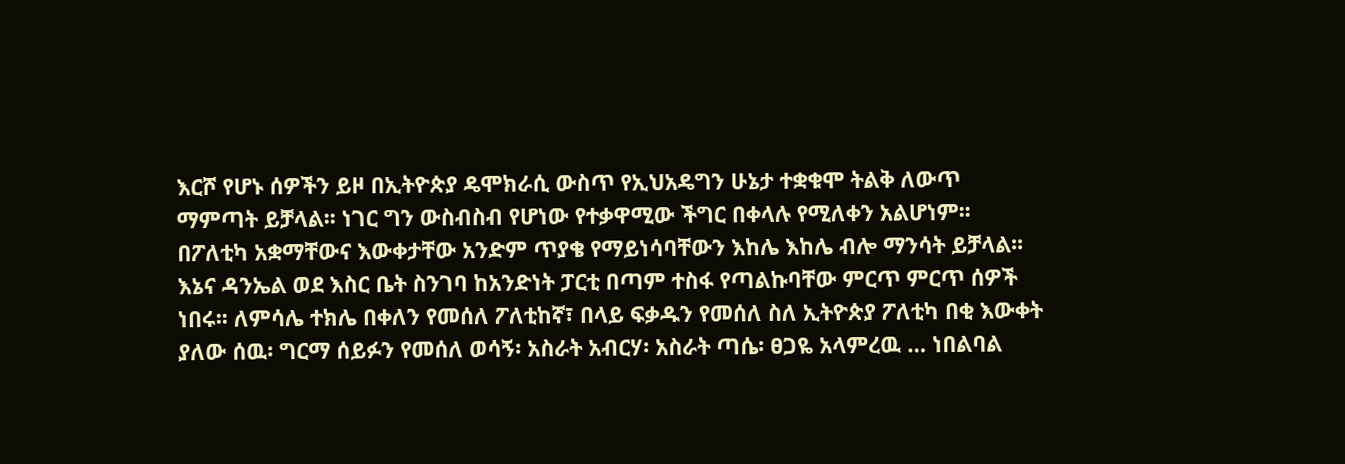እርሾ የሆኑ ሰዎችን ይዞ በኢትዮጵያ ዴሞክራሲ ውስጥ የኢህአዴግን ሁኔታ ተቋቁሞ ትልቅ ለውጥ ማምጣት ይቻላል፡፡ ነገር ግን ውስብስብ የሆነው የተቃዋሚው ችግር በቀላሉ የሚለቀን አልሆነም፡፡ በፖለቲካ አቋማቸውና እውቀታቸው አንድም ጥያቄ የማይነሳባቸውን እከሌ እከሌ ብሎ ማንሳት ይቻላል፡፡
እኔና ዳንኤል ወደ እስር ቤት ስንገባ ከአንድነት ፓርቲ በጣም ተስፋ የጣልኩባቸው ምርጥ ምርጥ ሰዎች ነበሩ፡፡ ለምሳሌ ተክሌ በቀለን የመሰለ ፖለቲከኛ፣ በላይ ፍቃዱን የመሰለ ስለ ኢትዮጵያ ፖለቲካ በቂ እውቀት ያለው ሰዉ፡ ግርማ ሰይፉን የመሰለ ወሳኝ፡ አስራት አብርሃ፡ አስራት ጣሴ፡ ፀጋዬ አላምረዉ … ነበልባል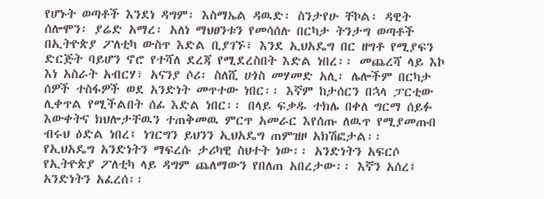የሆኑት ወጣቶች እንደነ ዳግም፡ እስማኤል ዳዉድ፡ ስንታየሁ ቸኮል፡ ዳዊት ሰሎሞን፡ ያሬድ አማረ፡ አለነ ማህፀንቱን የመሳሰሉ በርካታ ትንታግ ወጣቶች በኢትዮጵያ ፖለቲካ ውስጥ እድል ቢያገኙ፣ እንደ ኢህአዴግ በር ዘግቶ የሚያፍን ድርጅት ባይሆን ኖሮ የተሻለ ደረጃ የሚደረስበት እድል ነበረ፡፡ መጨረሻ ላይ እኮ እነ አስራት አብርሃ፣ አናንያ ሶሪ፡ ስለሺ ሀጎስ መሃመድ አሊ፡ ሌሎችም በርካታ ሰዎች ተስፋዎች ወደ አንድነት መጥተው ነበር፡፡ እኛም ከታሰርን በኋላ ፓርቲው ሊቀጥል የሚችልበት ሰፊ እድል ነበር፡፡ በላይ ፍቃዱ ተክሌ በቀለ ግርማ ሰይፉ እውቀትና ክህሎታቸዉን ተጠቅመዉ ምርጥ አመራር እየሰጡ ለዉጥ የሚያመጡበ ብሩህ ዕድል ነበረ፤ ነገርግን ይህንን ኢህአዴግ ጠምዝዞ አክሽፎታል፡፡
የኢህአዴግ አንድነትን ማፍረሱ ታሪካዊ ስህተት ነው፡፡ አንድነትን አፍርሶ የኢትዮጵያ ፖለቲካ ላይ ዳግም ጨለማውን የበለጠ አበረታው፡፡ እኛን አሰረ፤ አንድነትን አፈረሰ፡፡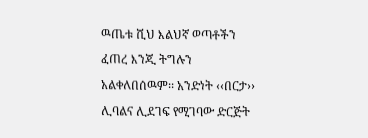ዉጤቱ ሺህ እልህኛ ወጣቶችን ፈጠረ እንጂ ትግሉን አልቀለበሰዉም፡፡ አንድነት ‹‹በርታ›› ሊባልና ሊደገፍ የሚገባው ድርጅት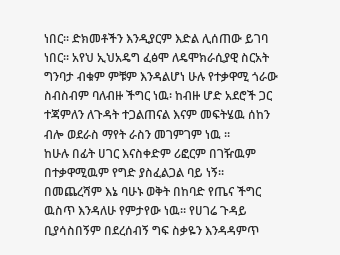ነበር፡፡ ድክመቶችን እንዲያርም እድል ሊሰጠው ይገባ ነበር፡፡ አየህ ኢህአዴግ ፈፅሞ ለዴሞክራሲያዊ ስርአት ግንባታ ብቁም ምቹም እንዳልሆነ ሁሉ የተቃዋሚ ጎራው ስብስብም ባለብዙ ችግር ነዉ፡ ከብዙ ሆድ አደሮች ጋር ተጃምለን ለጉዳት ተጋልጠናል እናም መፍትሄዉ ሰከን ብሎ ወደራስ ማየት ራስን መገምገም ነዉ ።
ከሁሉ በፊት ሀገር እናስቀድም ሪፎርም በገዥዉም በተቃዋሚዉም የግድ ያስፈልጋል ባይ ነኝ።
በመጨረሻም እኔ ባሁኑ ወቅት በከባድ የጤና ችግር ዉስጥ እንዳለሁ የምታየው ነዉ። የሀገሬ ጉዳይ ቢያሳስበኝም በደረሰብኝ ግፍ ስቃዬን እንዳዳምጥ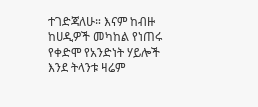ተገድጃለሁ። እናም ከብዙ ከሀዲዎች መካከል የነጠሩ የቀድሞ የአንድነት ሃይሎች እንደ ትላንቱ ዛሬም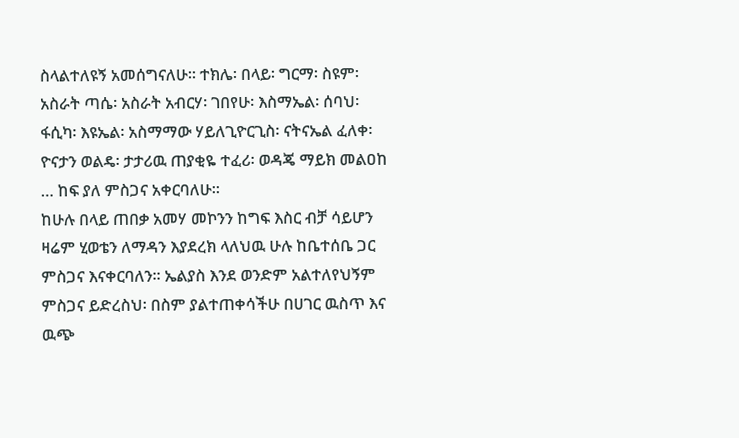ስላልተለዩኝ አመሰግናለሁ። ተክሌ፡ በላይ፡ ግርማ፡ ስዩም፡ አስራት ጣሴ፡ አስራት አብርሃ፡ ገበየሁ፡ እስማኤል፡ ሰባህ፡ ፋሲካ፡ እዩኤል፡ አስማማው ሃይለጊዮርጊስ፡ ናትናኤል ፈለቀ፡ ዮናታን ወልዴ፡ ታታሪዉ ጠያቂዬ ተፈሪ፡ ወዳጄ ማይክ መልዐከ … ከፍ ያለ ምስጋና አቀርባለሁ።
ከሁሉ በላይ ጠበቃ አመሃ መኮንን ከግፍ እስር ብቻ ሳይሆን ዛሬም ሂወቴን ለማዳን እያደረክ ላለህዉ ሁሉ ከቤተሰቤ ጋር ምስጋና እናቀርባለን። ኤልያስ እንደ ወንድም አልተለየህኝም ምስጋና ይድረስህ፡ በስም ያልተጠቀሳችሁ በሀገር ዉስጥ እና ዉጭ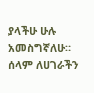ያላችሁ ሁሉ አመስግኛለሁ።
ሰላም ለሀገራችን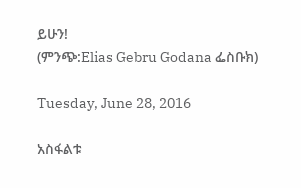ይሁን!
(ምንጭ:Elias Gebru Godana ፌስቡክ)

Tuesday, June 28, 2016

አስፋልቱ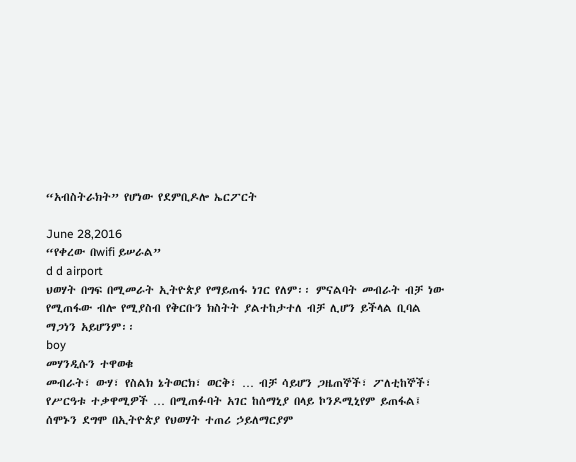“አብስትራክት” የሆነው የደምቢዶሎ ኤርፖርት

June 28,2016
“የቀረው በwifi ይሠራል”
d d airport
ህወሃት በግፍ በሚመራት ኢትዮጵያ የማይጠፋ ነገር የለም፡፡ ምናልባት መብራት ብቻ ነው የሚጠፋው ብሎ የሚያስብ የቅርቡን ክስትት ያልተከታተለ ብቻ ሊሆን ይችላል ቢባል ማጋነን አይሆንም፡፡
boy
መሃንዲሱን ተዋወቁ
መብራት፣ ውሃ፣ የስልክ ኔትወርክ፣ ወርቅ፣ … ብቻ ሳይሆን ጋዜጠኞች፣ ፖለቲከኞች፣ የሥርዓቱ ተቃዋሚዎች … በሚጠፉባት አገር ከሰማኒያ በላይ ኮንዶሚኒየም ይጠፋል፤ ሰሞኑን ደግሞ በኢትዮጵያ የህወሃት ተጠሪ ኃይለማርያም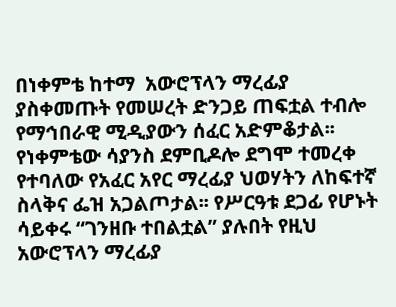በነቀምቴ ከተማ  አውሮፕላን ማረፊያ ያስቀመጡት የመሠረት ድንጋይ ጠፍቷል ተብሎ የማኅበራዊ ሚዲያውን ሰፈር አድምቆታል፡፡
የነቀምቴው ሳያንስ ደምቢዶሎ ደግሞ ተመረቀ የተባለው የአፈር አየር ማረፊያ ህወሃትን ለከፍተኛ ስላቅና ፌዝ አጋልጦታል፡፡ የሥርዓቱ ደጋፊ የሆኑት ሳይቀሩ “ገንዘቡ ተበልቷል” ያሉበት የዚህ አውሮፕላን ማረፊያ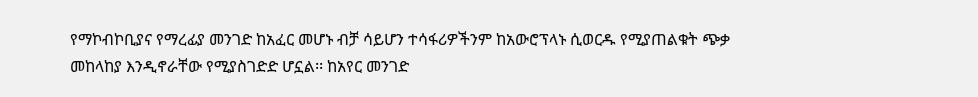የማኮብኮቢያና የማረፊያ መንገድ ከአፈር መሆኑ ብቻ ሳይሆን ተሳፋሪዎችንም ከአውሮፕላኑ ሲወርዱ የሚያጠልቁት ጭቃ መከላከያ እንዲኖራቸው የሚያስገድድ ሆኗል፡፡ ከአየር መንገድ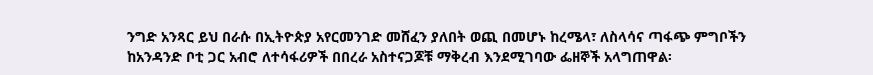ንግድ አንጻር ይህ በራሱ በኢትዮጵያ አየርመንገድ መሸፈን ያለበት ወጪ በመሆኑ ከረሜላ፣ ለስላሳና ጣፋጭ ምግቦችን ከአንዳንድ ቦቲ ጋር አብሮ ለተሳፋሪዎች በበረራ አስተናጋጆቹ ማቅረብ እንደሚገባው ፌዘኞች አላግጠዋል፡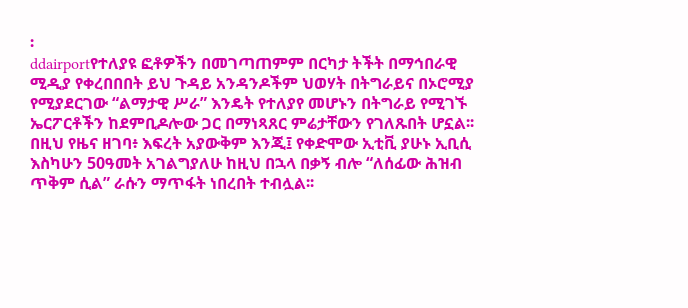፡
ddairportየተለያዩ ፎቶዎችን በመገጣጠምም በርካታ ትችት በማኅበራዊ ሚዲያ የቀረበበበት ይህ ጉዳይ አንዳንዶችም ህወሃት በትግራይና በኦሮሚያ የሚያደርገው “ልማታዊ ሥራ” እንዴት የተለያየ መሆኑን በትግራይ የሚገኙ ኤርፖርቶችን ከደምቢዶሎው ጋር በማነጻጸር ምሬታቸውን የገለጹበት ሆኗል፡፡
በዚህ የዜና ዘገባ፥ እፍረት አያውቅም እንጂ፤ የቀድሞው ኢቲቪ ያሁኑ ኢቢሲ እስካሁን 50ዓመት አገልግያለሁ ከዚህ በኋላ በቃኝ ብሎ “ለሰፊው ሕዝብ ጥቅም ሲል” ራሱን ማጥፋት ነበረበት ተብሏል፡፡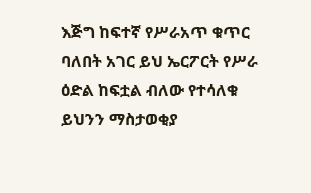እጅግ ከፍተኛ የሥራአጥ ቁጥር ባለበት አገር ይህ ኤርፖርት የሥራ ዕድል ከፍቷል ብለው የተሳለቁ ይህንን ማስታወቂያ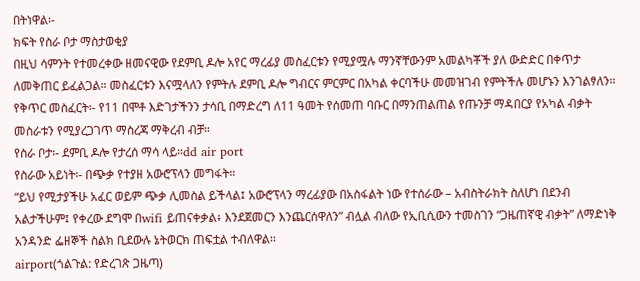በትነዋል፡-
ክፍት የስራ ቦታ ማስታወቂያ
በዚህ ሳምንት የተመረቀው ዘመናዊው የደምቢ ዶሎ አየር ማረፊያ መስፈርቱን የሚያሟሉ ማንኛቸውንም አመልካቾች ያለ ውድድር በቀጥታ ለመቅጠር ይፈልጋል። መስፈርቱን እናሟላለን የምትሉ ደምቢ ዶሎ ግብርና ምርምር በአካል ቀርባችሁ መመዝገብ የምትችሉ መሆኑን እንገልፃለን።
የቅጥር መስፈርት፡- የ11 በሞቶ እድገታችንን ታሳቢ በማድረግ ለ11 ዓመት የሰመጠ ባቡር በማንጠልጠል የጡንቻ ማዳበርያ የአካል ብቃት መስራቱን የሚያረጋገጥ ማስረጃ ማቅረብ ብቻ።
የስራ ቦታ፡- ደምቢ ዶሎ የታረሰ ማሳ ላይ።dd air port
የስራው አይነት፡- በጭቃ የተያዘ አውሮፕላን መግፋት።
“ይህ የሚታያችሁ አፈር ወይም ጭቃ ሊመስል ይችላል፤ አውሮፕላን ማረፊያው በአስፋልት ነው የተሰራው – አብስትራክት ስለሆነ በደንብ አልታችሁም፤ የቀረው ደግሞ በwifi ይጠናቀቃል፥ እንደጀመርን እንጨርሰዋለን” ብሏል ብለው የኢቢሲውን ተመስገን “ጋዜጠኛዊ ብቃት” ለማድነቅ አንዳንድ ፌዘኞች ስልክ ቢደውሉ ኔትወርክ ጠፍቷል ተብለዋል፡፡
airport(ጎልጉል: የድረገጽ ጋዜጣ)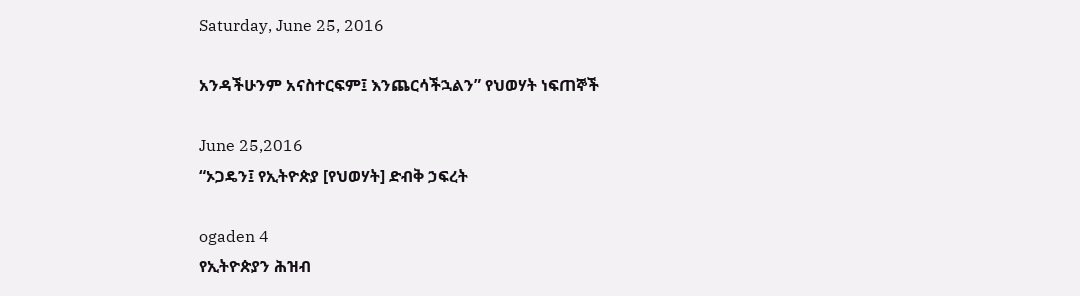Saturday, June 25, 2016

አንዳችሁንም አናስተርፍም፤ እንጨርሳችኋልን” የህወሃት ነፍጠኞች

June 25,2016
“ኦጋዴን፤ የኢትዮጵያ [የህወሃት] ድብቅ ኃፍረት

ogaden 4
የኢትዮጵያን ሕዝብ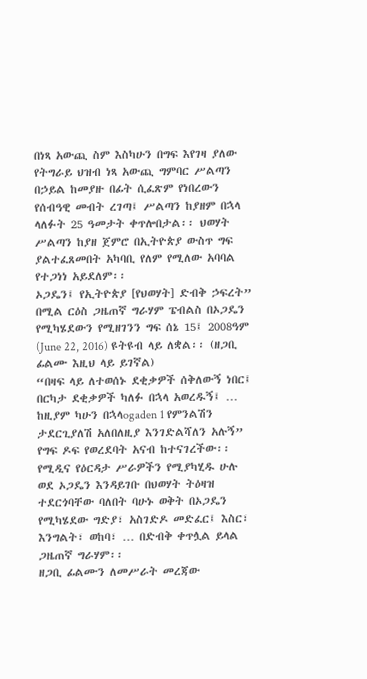በነጻ አውጪ ስም እስካሁን በግፍ እየገዛ ያለው የትግራይ ህዝብ ነጻ አውጪ ግምባር ሥልጣን በኃይል ከመያዙ በፊት ሲፈጽም የነበረውን የሰብዓዊ መብት ረገጣ፤ ሥልጣን ከያዘም በኋላ ላለፉት 25 ዓመታት ቀጥሎበታል፡፡ ህወሃት ሥልጣን ከያዘ ጀምሮ በኢትዮጵያ ውስጥ ግፍ ያልተፈጸመበት አካባቢ የለም የሚለው አባባል የተጋነነ አይደለም፡፡
ኦጋዴን፤ የኢትዮጵያ [የህወሃት] ድብቅ ኃፍረት” በሚል ርዕስ ጋዜጠኛ ግራሃም ፔብልስ በኦጋዴን የሚካሄደውን የሚዘገንን ግፍ ሰኔ 15፤ 2008ዓም (June 22, 2016) ዩትዩብ ላይ ለቋል፡፡ (ዘጋቢ ፊልሙ እዚህ ላይ ይገኛል)
“በዛፍ ላይ ለተወሰኑ ደቂቃዎች ሰቅለውኝ ነበር፤ በርካታ ደቂቃዎች ካለፉ በኋላ አወረዱኝ፤ … ከዚያም ካሁን በኋላogaden 1 የምንልሽን ታደርጊያለሽ አለበለዚያ እንገድልሻለን አሉኝ” የግፍ ዶፍ የወረደባት አናብ ከተናገረችው፡፡
የሚዲና የዕርዳታ ሥራዎችን የሚያካሂዱ ሁሉ ወደ ኦጋዴን እንዳይገቡ በህወሃት ትዕዛዝ ተደርጎባቸው ባለበት ባሁኑ ወቅት በኦጋዴን የሚካሄደው ግድያ፣ አስገድዶ መድፈር፤ እስር፣ እንግልት፣ ወከባ፣ … በድብቅ ቀጥሏል ይላል ጋዜጠኛ ግራሃም፡፡
ዘጋቢ ፊልሙን ለመሥራት መረጃው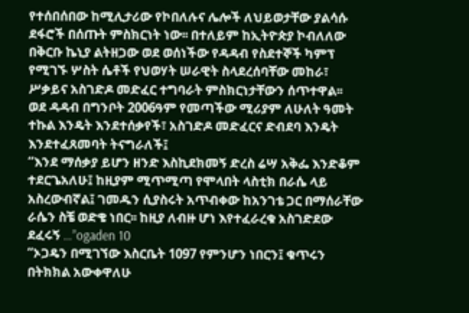የተሰበሰበው ከሚሊታሪው የኮበለሉና ሌሎች ለህይወታቸው ያልሳሱ ደፋሮች በሰጡት ምስክርነት ነው፡፡ በተለይም ከኢትዮጵያ ኮብለለው በቅርቡ ኬኒያ ልትዘጋው ወደ ወሰነችው የዳዳብ የስደተኞች ካምፕ የሚገኙ ሦስት ሴቶች የህወሃት ሠራዊት ስላደረሰባቸው መከራ፣ ሥቃይና አስገድዶ መድፈር ተግባራት ምስክርነታቸውን ሰጥተዋል፡፡
ወደ ዳዳብ በግንቦት 2006ዓም የመጣችው ሚሪያም ለሁለት ዓመት ተኩል እንዴት እንደተሰቃየች፣ አስገድዶ መድፈርና ድብደባ እንዴት እንደተፈጸመባት ትናግራለች፤
“እንደ ማሰቃያ ይሆን ዘንድ እስኪደክመኝ ድረስ ሬሣ አቅፌ እንድቆም ተደርጌአለሁ፤ ከዚያም ሚጥሚጣ የሞላበት ላስቲክ በራሴ ላይ አስረውብኛል፤ ገመዱን ሲያስሩት አጥብቀው ከአንገቴ ጋር በማሰራቸው ራሴን ስቼ ወድቄ ነበር፡፡ ከዚያ ለብዙ ሆነ እየተፈራረቁ አስገድደው ደፈሩኝ …”ogaden 10
“ኦጋዴን በሚገኘው እስርቤት 1097 የምንሆን ነበርን፤ ቁጥሩን በትክክል አውቀዋለሁ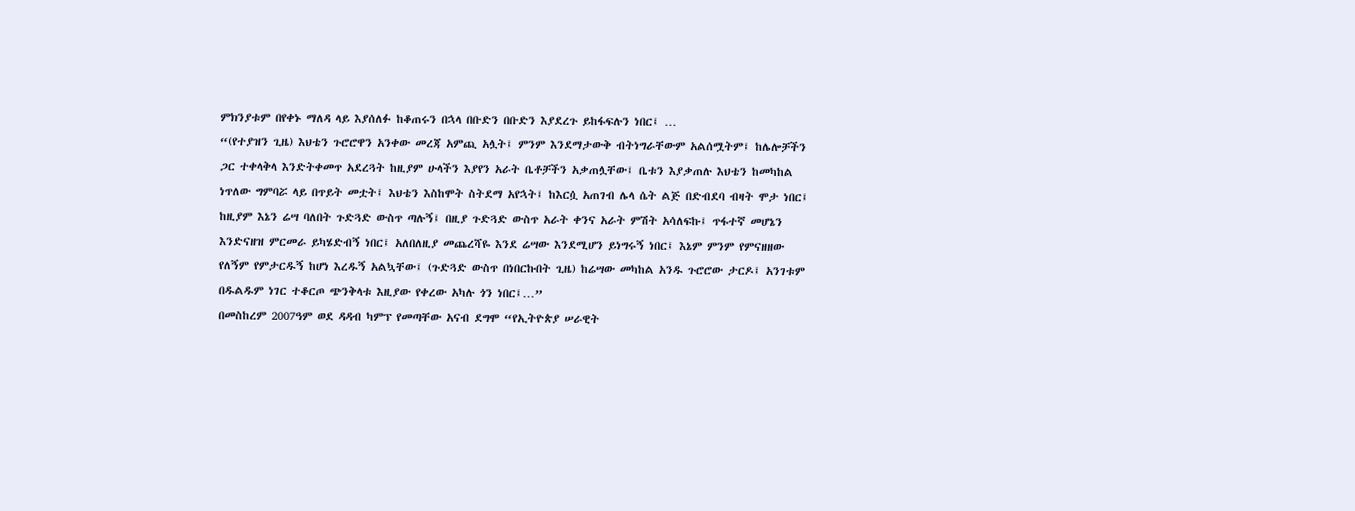ምክንያቱም በየቀኑ ማለዳ ላይ እያሰለፉ ከቆጠሩን በኋላ በቡድን በቡድን እያደረጉ ይከፋፍሉን ነበር፤ …
“(የተያዝን ጊዜ) እህቴን ጉሮሮዋን አንቀው መረጃ አምጪ አሏት፤ ምንም እንደማታውቅ ብትነግራቸውም አልሰሟትም፤ ከሌሎቻችን ጋር ተቀላቅላ እንድትቀመጥ አደረጓት ከዚያም ሁላችን እያየን አራት ቤቶቻችን አቃጠሏቸው፤ ቤቱን እያቃጠሉ እህቴን ከመካከል ነጥለው ግምባሯ ላይ በጥይት መቷት፤ እህቴን እስከሞት ስትደማ አየኋት፤ ከእርሷ አጠገብ ሌላ ሴት ልጅ በድብደባ ብዛት ሞታ ነበር፤ ከዚያም እኔን ሬሣ ባለበት ጉድጓድ ውስጥ ጣሉኝ፤ በዚያ ጉድጓድ ውስጥ አራት ቀንና አራት ምሽት አሳለፍኩ፤ ጥፋተኛ መሆኔን እንድናዘዝ ምርመራ ይካሄድብኝ ነበር፤ አለበለዚያ መጨረሻዬ እንደ ሬሣው እንደሚሆን ይነግሩኝ ነበር፤ እኔም ምንም የምናዘዘው የለኝም የምታርዱኝ ከሆነ እረዱኝ አልኳቸው፤ (ጉድጓድ ውስጥ በነበርኩበት ጊዜ) ከሬሣው መካከል አንዱ ጉሮሮው ታርዶ፤ አንገቱም በዱልዱም ነገር ተቆርጦ ጭንቅላቱ እዚያው የቀረው አካሉ ጎን ነበር፤…”
በመስከረም 2007ዓም ወደ ዳዳብ ካምፕ የመጣቸው አናብ ደግሞ “የኢትዮጵያ ሠራዊት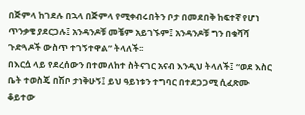በጅምላ ከገደሉ በኋላ በጅምላ የሚቀብሩበትን ቦታ በመደበቅ ከፍተኛ የሆነ ጥንቃቄ ያደርጋሉ፤ አንዳንዶቹ መቼም አይገኙም፤ አንዳንዶቹ ግን በቁሻሻ ጉድጓዶች ውስጥ ተገኝተዋል” ትላለች፡፡
በእርሷ ላይ የደረሰውን በተመለከተ ስትናገር አናብ እንዲህ ትላለች፤ “ወደ እስር ቤት ተወስጄ በሽቦ ታነቅሁኝ፤ ይህ ዓይነቱን ተግባር በተደጋጋሚ ሲፈጽሙ ቆይተው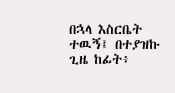በኋላ እስርቤት ተዉኝ፤ በተያዝኩ ጊዜ ከፊት፥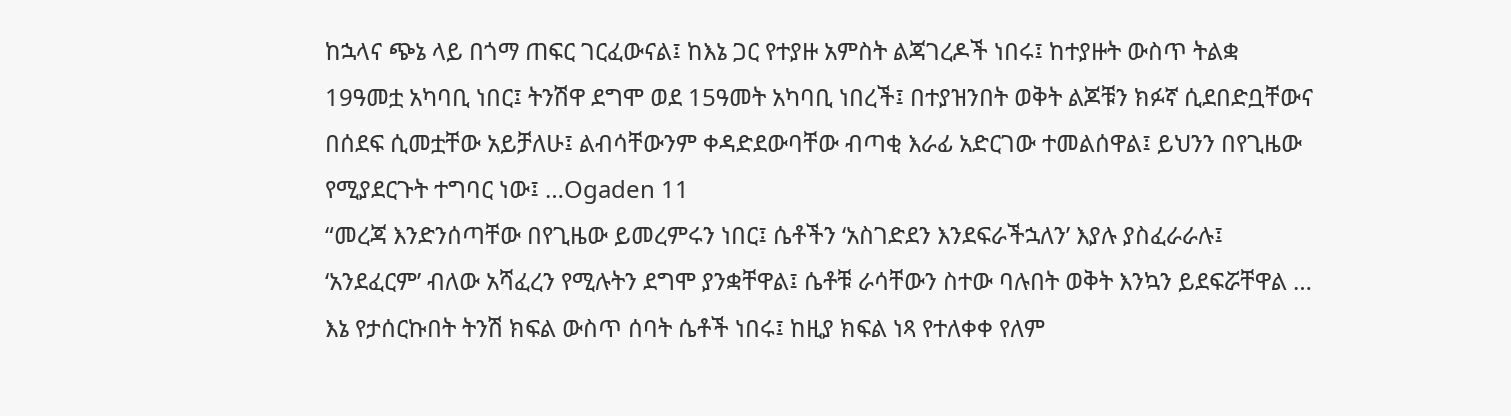ከኋላና ጭኔ ላይ በጎማ ጠፍር ገርፈውናል፤ ከእኔ ጋር የተያዙ አምስት ልጃገረዶች ነበሩ፤ ከተያዙት ውስጥ ትልቋ 19ዓመቷ አካባቢ ነበር፤ ትንሽዋ ደግሞ ወደ 15ዓመት አካባቢ ነበረች፤ በተያዝንበት ወቅት ልጆቹን ክፉኛ ሲደበድቧቸውና በሰደፍ ሲመቷቸው አይቻለሁ፤ ልብሳቸውንም ቀዳድደውባቸው ብጣቂ እራፊ አድርገው ተመልሰዋል፤ ይህንን በየጊዜው የሚያደርጉት ተግባር ነው፤ …Ogaden 11
“መረጃ እንድንሰጣቸው በየጊዜው ይመረምሩን ነበር፤ ሴቶችን ‘አስገድደን እንደፍራችኋለን’ እያሉ ያስፈራራሉ፤ ‘አንደፈርም’ ብለው አሻፈረን የሚሉትን ደግሞ ያንቋቸዋል፤ ሴቶቹ ራሳቸውን ስተው ባሉበት ወቅት እንኳን ይደፍሯቸዋል … እኔ የታሰርኩበት ትንሽ ክፍል ውስጥ ሰባት ሴቶች ነበሩ፤ ከዚያ ክፍል ነጻ የተለቀቀ የለም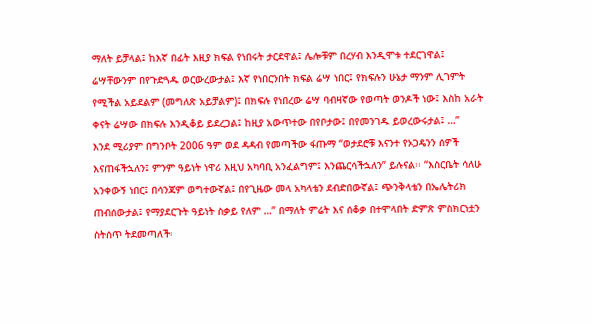ማለት ይቻላል፤ ከእኛ በፊት እዚያ ክፍል የነበሩት ታርደዋል፤ ሌሎቹም በረሃብ እንዲሞቱ ተደርገዋል፤ ሬሣቸውንም በየጉድጓዱ ወርውረውታል፤ እኛ የነበርንበት ክፍል ሬሣ ነበር፤ የክፍሉን ሁኔታ ማንም ሊገምት የሚችል አይደልም (መግለጽ አይቻልም)፤ በክፍሉ የነበረው ሬሣ ባብዛኛው የወጣት ወንዶች ነው፤ እስከ አራት ቀናት ሬሣው በክፍሉ እንዲቆይ ይደረጋል፤ ከዚያ አውጥተው በየቦታው፤ በየመንገዱ ይወረውሩታል፤ …”
እንደ ሚሪያም በግንቦት 2006 ዓም ወደ ዳዳብ የመጣችው ፋጡማ “ወታደሮቹ እናንተ የኦጋዴንን ሰዎች እናጠፋችኋለን፤ ምንም ዓይነት ነዋሪ እዚህ አካባቢ አንፈልግም፤ እንጨርሳችኋለን” ይሉናል፡፡ “እስርቤት ሳለሁ አንቀውኝ ነበር፤ በሳንጃም ወግተውኛል፤ በየጊዜው መላ አካላቴን ደብድበውኛል፤ ጭንቅላቴን በኤሌትሪክ ጠብሰውታል፤ የማያደርጉት ዓይነት ስቃይ የለም …” በማለት ምሬት እና ሰቆቃ በተሞላበት ድምጽ ምስክርነቷን ስትሰጥ ትደመጣለች፡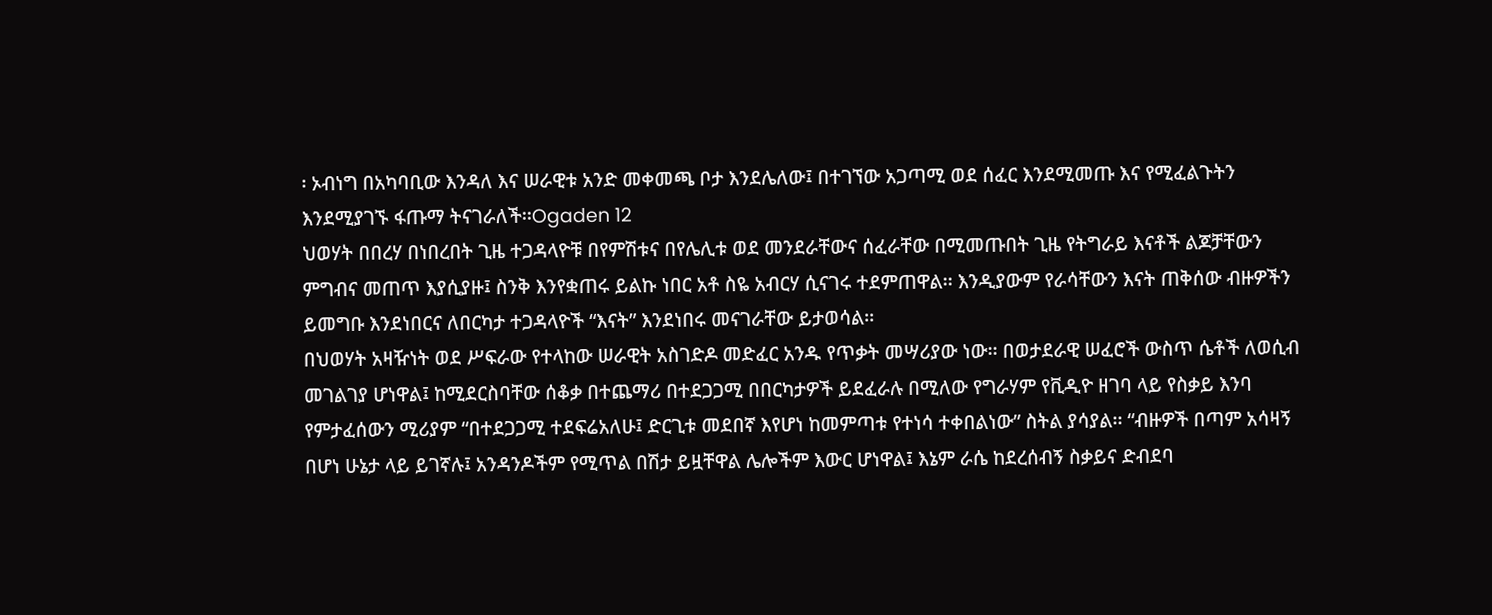፡ ኦብነግ በአካባቢው እንዳለ እና ሠራዊቱ አንድ መቀመጫ ቦታ እንደሌለው፤ በተገኘው አጋጣሚ ወደ ሰፈር እንደሚመጡ እና የሚፈልጉትን እንደሚያገኙ ፋጡማ ትናገራለች፡፡Ogaden 12
ህወሃት በበረሃ በነበረበት ጊዜ ተጋዳላዮቹ በየምሽቱና በየሌሊቱ ወደ መንደራቸውና ሰፈራቸው በሚመጡበት ጊዜ የትግራይ እናቶች ልጆቻቸውን ምግብና መጠጥ እያሲያዙ፤ ስንቅ እንየቋጠሩ ይልኩ ነበር አቶ ስዬ አብርሃ ሲናገሩ ተደምጠዋል፡፡ እንዲያውም የራሳቸውን እናት ጠቅሰው ብዙዎችን ይመግቡ እንደነበርና ለበርካታ ተጋዳላዮች “እናት” እንደነበሩ መናገራቸው ይታወሳል፡፡
በህወሃት አዛዥነት ወደ ሥፍራው የተላከው ሠራዊት አስገድዶ መድፈር አንዱ የጥቃት መሣሪያው ነው፡፡ በወታደራዊ ሠፈሮች ውስጥ ሴቶች ለወሲብ መገልገያ ሆነዋል፤ ከሚደርስባቸው ሰቆቃ በተጨማሪ በተደጋጋሚ በበርካታዎች ይደፈራሉ በሚለው የግራሃም የቪዲዮ ዘገባ ላይ የስቃይ እንባ የምታፈሰውን ሚሪያም “በተደጋጋሚ ተደፍሬአለሁ፤ ድርጊቱ መደበኛ እየሆነ ከመምጣቱ የተነሳ ተቀበልነው” ስትል ያሳያል፡፡ “ብዙዎች በጣም አሳዛኝ በሆነ ሁኔታ ላይ ይገኛሉ፤ አንዳንዶችም የሚጥል በሽታ ይዟቸዋል ሌሎችም እውር ሆነዋል፤ እኔም ራሴ ከደረሰብኝ ስቃይና ድብደባ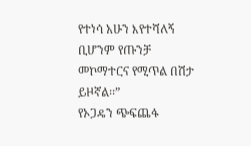የተነሳ አሁን እየተሻለኝ ቢሆንም የጡንቻ መኮማተርና የሚጥል በሽታ ይዞኛል፡፡”
የኦጋዴን ጭፍጨፋ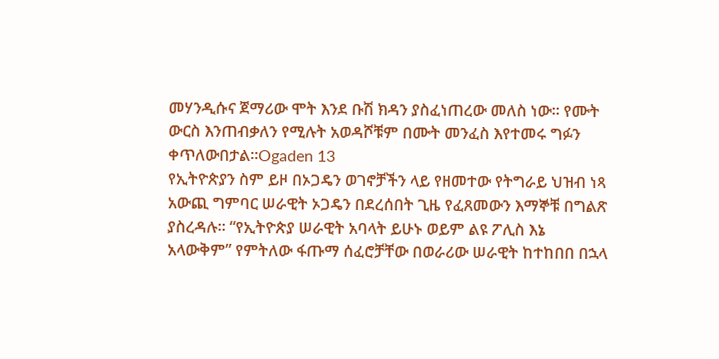መሃንዲሱና ጀማሪው ሞት እንደ ቡሽ ክዳን ያስፈነጠረው መለስ ነው፡፡ የሙት ውርስ እንጠብቃለን የሚሉት አወዳሾቹም በሙት መንፈስ እየተመሩ ግፉን ቀጥለውበታል፡፡Ogaden 13
የኢትዮጵያን ስም ይዞ በኦጋዴን ወገኖቻችን ላይ የዘመተው የትግራይ ህዝብ ነጻ አውጪ ግምባር ሠራዊት ኦጋዴን በደረሰበት ጊዜ የፈጸመውን እማኞቹ በግልጽ ያስረዳሉ፡፡ “የኢትዮጵያ ሠራዊት አባላት ይሁኑ ወይም ልዩ ፖሊስ እኔ አላውቅም” የምትለው ፋጡማ ሰፈሮቻቸው በወራሪው ሠራዊት ከተከበበ በኋላ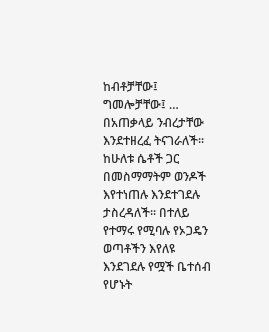ከብቶቻቸው፤ ግመሎቻቸው፤ … በአጠቃላይ ንብረታቸው እንደተዘረፈ ትናገራለች፡፡ ከሁለቱ ሴቶች ጋር በመስማማትም ወንዶች እየተነጠሉ እንደተገደሉ ታስረዳለች፡፡ በተለይ የተማሩ የሚባሉ የኦጋዴን ወጣቶችን እየለዩ እንደገደሉ የሟች ቤተሰብ የሆኑት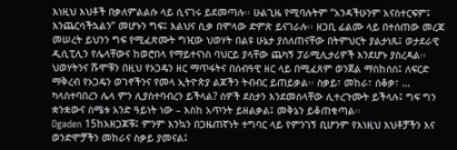እነዚህ እህቶች በቃለምልልሱ ላይ ሲናገሩ ይደመጣሉ፡፡ ሁልጊዜ የሚባሉትም “አንዳችሁንም አናስተርፍም፤ እንጨርሳችኋልን” መሆኑን ግፍ፤ እልህና ሲቃ በሞላው ድምጽ ይናገራሉ፡፡ ዘጋቢ ፊልሙ ላይ በተሰጠው መረጃ መሠረት ይህንን ግፍ የሚፈጽሙት ግዢው ህወሃት በልዩ ሁኔታ ያሰለጠናቸው በትምህርት ያልታነጹ፤ ወታደራዊ ዲሲፒሊን የሌላቸውና ከወሮበላ የማይተናነስ ባህርይ ያላቸው ጨካኝ ፓራሚሊታሪዎች እንደሆኑ ያስረዳል፡፡
ህወሃትንና ሹሞቹን በዚህ የኦጋዴን ዘር ማጥፋትና በሰብዓዊ ዘር ላይ በሚፈጸም ወንጀል ማስከሰስ፤ ለፍርድ ማቅረብ የኦጋዴን ወገኖችንና የመላ ኢትዮጵያ ልጆችን ትብብር ይጠይቃል፡፡ ስቃይ፣ መከራ፣ ሰቆቃ፣ … ካላስተባበረን ሌላ ምን ሊያስተባብረን ይችላል? ሰዎች ደስታን እንደመሰላቸው ሊተረጉሙት ይችላሉ፤ ግፍ ግን ቋንቋውና ስሜቱ አንድ ዓይነት ነው – እስከ አጥንት ይዘልቃል፤ መቅኔን ይቆጠቁጣል፡፡
Ogaden 15ከአዘጋጆቹ፤ ምንም እንኳን በጋዜጠኛነት ተግባር ላይ የምንገኝ ቢሆንም የእነዚህ እህቶቻችን እና ወንድሞቻችን መከራና ስቃይ ያመናል፤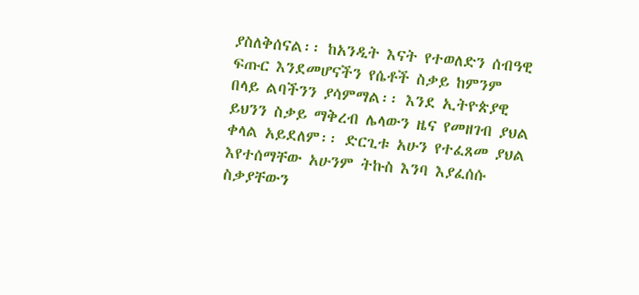ያስለቅሰናል፡፡ ከአንዲት እናት የተወለድን ሰብዓዊ ፍጡር እንደመሆናችን የሴቶች ስቃይ ከምንም በላይ ልባችንን ያሳምማል፡፡ እንደ ኢትዮጵያዊ ይህንን ስቃይ ማቅረብ ሌላውን ዜና የመዘገብ ያህል ቀላል አይደለም፡፡ ድርጊቱ አሁን የተፈጸመ ያህል እየተሰማቸው አሁንም ትኩስ እንባ እያፈሰሱ ስቃያቸውን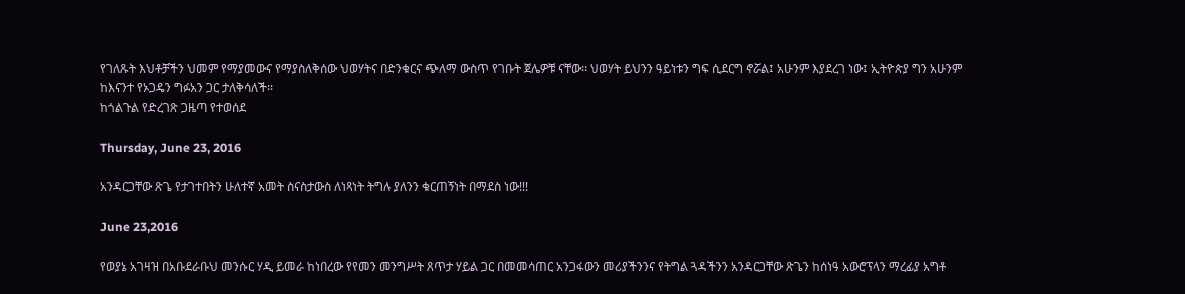የገለጹት እህቶቻችን ህመም የማያመውና የማያስለቅሰው ህወሃትና በድንቁርና ጭለማ ውስጥ የገቡት ጀሌዎቹ ናቸው፡፡ ህወሃት ይህንን ዓይነቱን ግፍ ሲደርግ ኖሯል፤ አሁንም እያደረገ ነው፤ ኢትዮጵያ ግን አሁንም ከእናንተ የኦጋዴን ግፉአን ጋር ታለቅሳለች፡፡
ከጎልጉል የድረገጽ ጋዜጣ የተወሰደ

Thursday, June 23, 2016

አንዳርጋቸው ጽጌ የታገተበትን ሁለተኛ አመት ስናስታውስ ለነጻነት ትግሉ ያለንን ቁርጠኝነት በማደስ ነው!!!

June 23,2016

የወያኔ አገዛዝ በአቡደራቡህ መንሱር ሃዲ ይመራ ከነበረው የየመን መንግሥት ጸጥታ ሃይል ጋር በመመሳጠር አንጋፋውን መሪያችንንና የትግል ጓዳችንን አንዳርጋቸው ጽጌን ከሰነዓ አውሮፕላን ማረፊያ አግቶ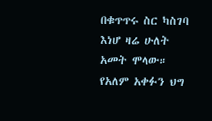በቁጥጥሩ ስር ካስገባ እነሆ ዛሬ ሁለት አመት ሞላው።
የአለም አቀፉን ህግ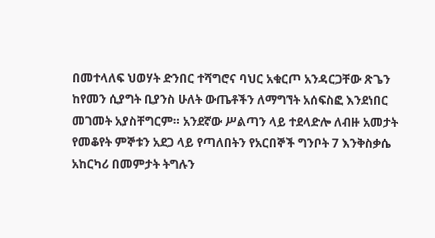በመተላለፍ ህወሃት ድንበር ተሻግሮና ባህር አቁርጦ አንዳርጋቸው ጽጌን ከየመን ሲያግት ቢያንስ ሁለት ውጤቶችን ለማግኘት አሰፍስፎ እንደነበር መገመት አያስቸግርም። አንደኛው ሥልጣን ላይ ተደላድሎ ለብዙ አመታት የመቆየት ምኞቱን አደጋ ላይ የጣለበትን የአርበኞች ግንቦት 7 እንቅስቃሴ አከርካሪ በመምታት ትግሉን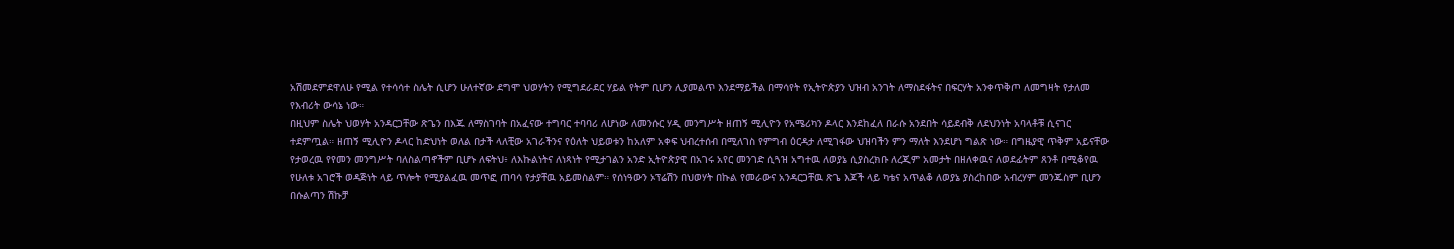አሽመደምደዋለሁ የሚል የተሳሳተ ስሌት ሲሆን ሁለተኛው ደግሞ ህወሃትን የሚግደራደር ሃይል የትም ቢሆን ሊያመልጥ እንደማይችል በማሳየት የኢትዮጵያን ህዝብ አንገት ለማስደፋትና በፍርሃት አንቀጥቅጦ ለመግዛት የታለመ የእብሪት ውሳኔ ነው።
በዚህም ስሌት ህወሃት አንዳርጋቸው ጽጌን በእጁ ለማስገባት በአፈናው ተግባር ተባባሪ ለሆነው ለመንሱር ሃዲ መንግሥት ዘጠኝ ሚሊዮን የአሜሪካን ዶላር እንደከፈለ በራሱ አንደበት ሳይደብቅ ለደህንነት አባላቶቹ ሲናገር ተደምጧል። ዘጠኝ ሚሊዮን ዶላር ከድህነት ወለል በታች ላለቺው አገራችንና የዕለት ህይወቱን ከአለም አቀፍ ህብረተሰብ በሚለገስ የምግብ ዕርዳታ ለሚገፋው ህዝባችን ምን ማለት እንደሆነ ግልጽ ነው። በግዜያዊ ጥቅም አይናቸው የታወረዉ የየመን መንግሥት ባለስልጣኖችም ቢሆኑ ለፍትህ፥ ለእኩልነትና ለነጻነት የሚታገልን አንድ ኢትዮጵያዊ በአገሩ አየር መንገድ ሲጓዝ አግተዉ ለወያኔ ሲያስረክቡ ለረጂም አመታት በዘለቀዉና ለወደፊትም ጸንቶ በሚቆየዉ የሁለቱ አገሮች ወዳጅነት ላይ ጥሎት የሚያልፈዉ መጥፎ ጠባሳ የታያቸዉ አይመስልም። የሰነዓውን ኦፕሬሽን በህወሃት በኩል የመራውና አንዳርጋቸዉ ጽጌ እጆች ላይ ካቴና አጥልቆ ለወያኔ ያስረከበው አብረሃም መንጁስም ቢሆን በሱልጣን ሽኩቻ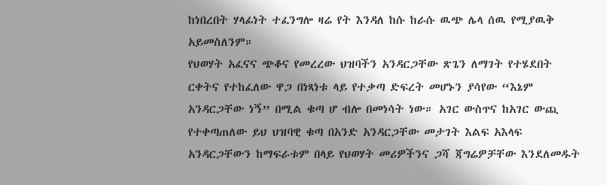ከነበረበት ሃላፊነት ተፈንግሎ ዛሬ የት እንዳለ ከሱ ከራሱ ዉጭ ሌላ ሰዉ የሚያዉቅ አይመስለንም።
የህወሃት አፈናና ጭቆና የመረረው ህዝባችን አንዳርጋቸው ጽጌን ለማገት የተሄደበት ርቀትና የተከፈለው ዋጋ በነጻነቱ ላይ የተቃጣ ድፍረት መሆኑን ያሳየው “እኔም አንዳርጋቸው ነኝ” በሚል ቁጣ ሆ ብሎ በመነሳት ነው። አገር ውስጥና ከአገር ውጪ የተቀጣጠለው ይህ ህዝባዊ ቁጣ በአንድ አንዳርጋቸው መታገት እልፍ አእላፍ አንዳርጋቸውን ከማፍራቱም በላይ የህወሃት መሪዎችንና ጋሻ ጃግሬዎቻቸው እንደለመዱት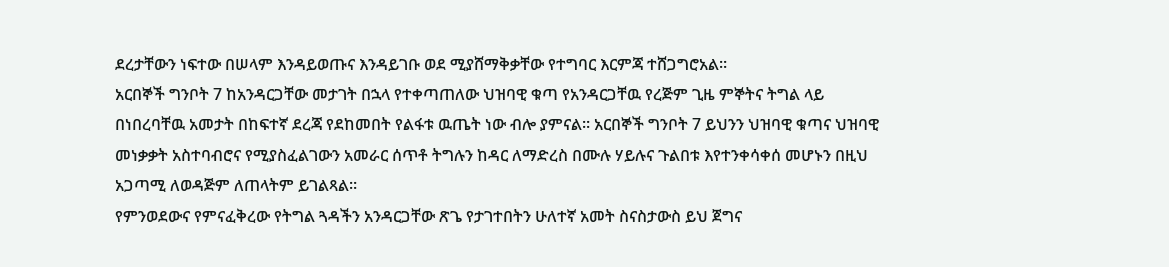ደረታቸውን ነፍተው በሠላም እንዳይወጡና እንዳይገቡ ወደ ሚያሸማቅቃቸው የተግባር እርምጃ ተሸጋግሮአል።
አርበኞች ግንቦት 7 ከአንዳርጋቸው መታገት በኋላ የተቀጣጠለው ህዝባዊ ቁጣ የአንዳርጋቸዉ የረጅም ጊዜ ምኞትና ትግል ላይ በነበረባቸዉ አመታት በከፍተኛ ደረጃ የደከመበት የልፋቱ ዉጤት ነው ብሎ ያምናል። አርበኞች ግንቦት 7 ይህንን ህዝባዊ ቁጣና ህዝባዊ መነቃቃት አስተባብሮና የሚያስፈልገውን አመራር ሰጥቶ ትግሉን ከዳር ለማድረስ በሙሉ ሃይሉና ጉልበቱ እየተንቀሳቀሰ መሆኑን በዚህ አጋጣሚ ለወዳጅም ለጠላትም ይገልጻል።
የምንወደውና የምናፈቅረው የትግል ጓዳችን አንዳርጋቸው ጽጌ የታገተበትን ሁለተኛ አመት ስናስታውስ ይህ ጀግና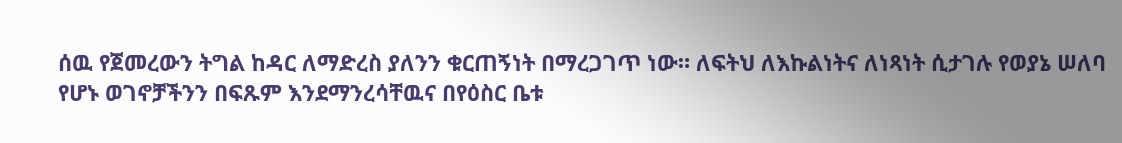ሰዉ የጀመረውን ትግል ከዳር ለማድረስ ያለንን ቁርጠኝነት በማረጋገጥ ነው። ለፍትህ ለእኩልነትና ለነጻነት ሲታገሉ የወያኔ ሠለባ የሆኑ ወገኖቻችንን በፍጹም እንደማንረሳቸዉና በየዕስር ቤቱ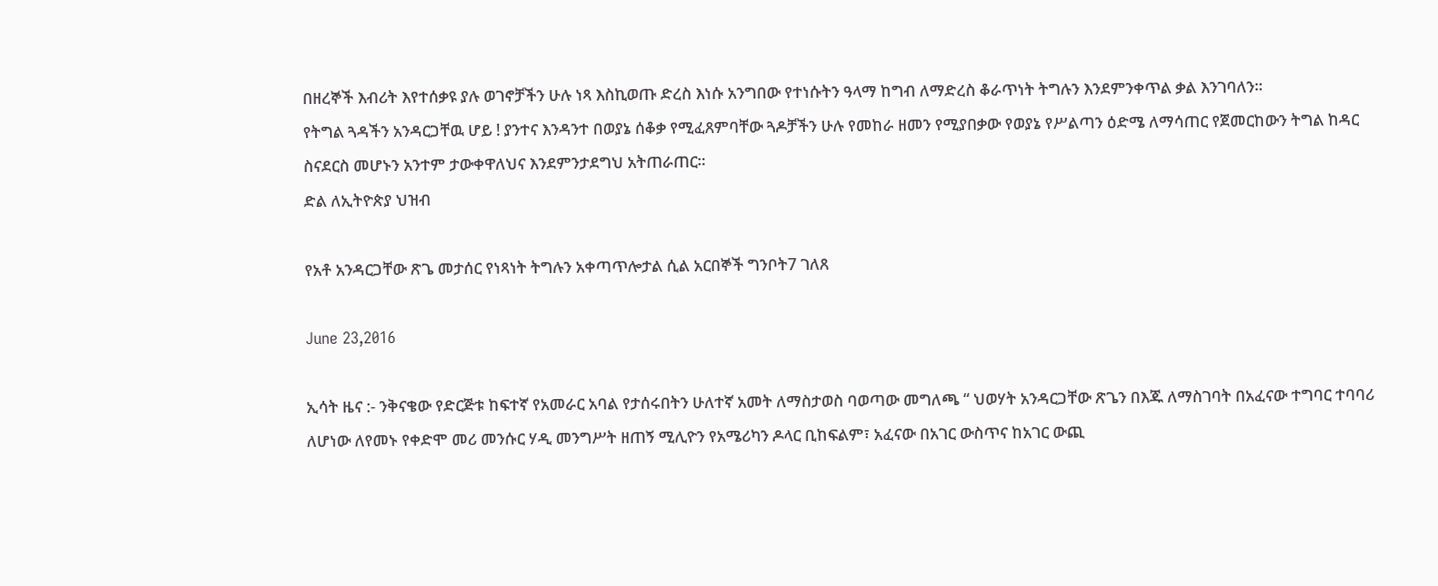በዘረኞች እብሪት እየተሰቃዩ ያሉ ወገኖቻችን ሁሉ ነጻ እስኪወጡ ድረስ እነሱ አንግበው የተነሱትን ዓላማ ከግብ ለማድረስ ቆራጥነት ትግሉን እንደምንቀጥል ቃል እንገባለን።
የትግል ጓዳችን አንዳርጋቸዉ ሆይ ! ያንተና እንዳንተ በወያኔ ሰቆቃ የሚፈጸምባቸው ጓዶቻችን ሁሉ የመከራ ዘመን የሚያበቃው የወያኔ የሥልጣን ዕድሜ ለማሳጠር የጀመርከውን ትግል ከዳር ስናደርስ መሆኑን አንተም ታውቀዋለህና እንደምንታደግህ አትጠራጠር።
ድል ለኢትዮጵያ ህዝብ

የአቶ አንዳርጋቸው ጽጌ መታሰር የነጻነት ትግሉን አቀጣጥሎታል ሲል አርበኞች ግንቦት7 ገለጸ

June 23,2016

ኢሳት ዜና :- ንቅናቄው የድርጅቱ ከፍተኛ የአመራር አባል የታሰሩበትን ሁለተኛ አመት ለማስታወስ ባወጣው መግለጫ “ ህወሃት አንዳርጋቸው ጽጌን በእጁ ለማስገባት በአፈናው ተግባር ተባባሪ ለሆነው ለየመኑ የቀድሞ መሪ መንሱር ሃዲ መንግሥት ዘጠኝ ሚሊዮን የአሜሪካን ዶላር ቢከፍልም፣ አፈናው በአገር ውስጥና ከአገር ውጪ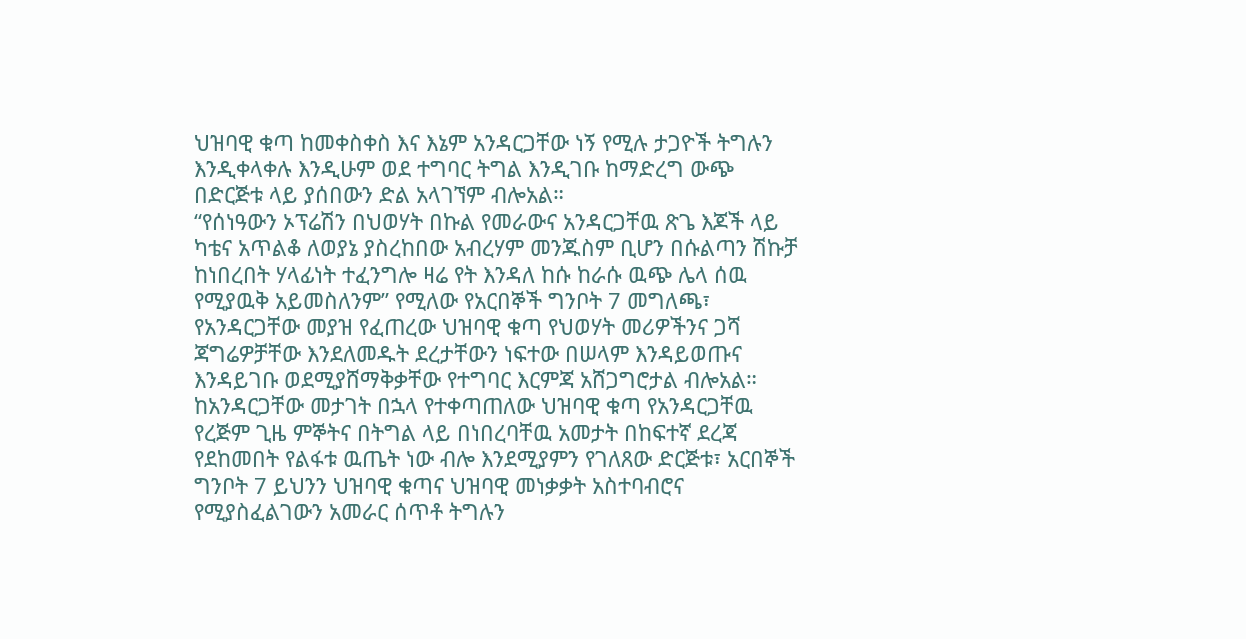ህዝባዊ ቁጣ ከመቀስቀስ እና እኔም አንዳርጋቸው ነኝ የሚሉ ታጋዮች ትግሉን እንዲቀላቀሉ እንዲሁም ወደ ተግባር ትግል እንዲገቡ ከማድረግ ውጭ በድርጅቱ ላይ ያሰበውን ድል አላገኘም ብሎአል።
“የሰነዓውን ኦፕሬሽን በህወሃት በኩል የመራውና አንዳርጋቸዉ ጽጌ እጆች ላይ ካቴና አጥልቆ ለወያኔ ያስረከበው አብረሃም መንጁስም ቢሆን በሱልጣን ሽኩቻ ከነበረበት ሃላፊነት ተፈንግሎ ዛሬ የት እንዳለ ከሱ ከራሱ ዉጭ ሌላ ሰዉ የሚያዉቅ አይመስለንም” የሚለው የአርበኞች ግንቦት 7 መግለጫ፣ የአንዳርጋቸው መያዝ የፈጠረው ህዝባዊ ቁጣ የህወሃት መሪዎችንና ጋሻ ጃግሬዎቻቸው እንደለመዱት ደረታቸውን ነፍተው በሠላም እንዳይወጡና እንዳይገቡ ወደሚያሸማቅቃቸው የተግባር እርምጃ አሸጋግሮታል ብሎአል።
ከአንዳርጋቸው መታገት በኋላ የተቀጣጠለው ህዝባዊ ቁጣ የአንዳርጋቸዉ የረጅም ጊዜ ምኞትና በትግል ላይ በነበረባቸዉ አመታት በከፍተኛ ደረጃ የደከመበት የልፋቱ ዉጤት ነው ብሎ እንደሚያምን የገለጸው ድርጅቱ፣ አርበኞች ግንቦት 7 ይህንን ህዝባዊ ቁጣና ህዝባዊ መነቃቃት አስተባብሮና የሚያስፈልገውን አመራር ሰጥቶ ትግሉን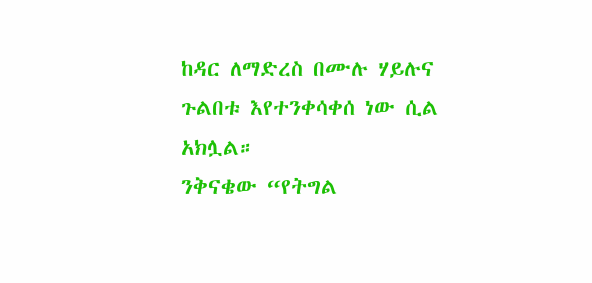ከዳር ለማድረስ በሙሉ ሃይሉና ጉልበቱ እየተንቀሳቀሰ ነው ሲል አክሏል።
ንቅናቄው “የትግል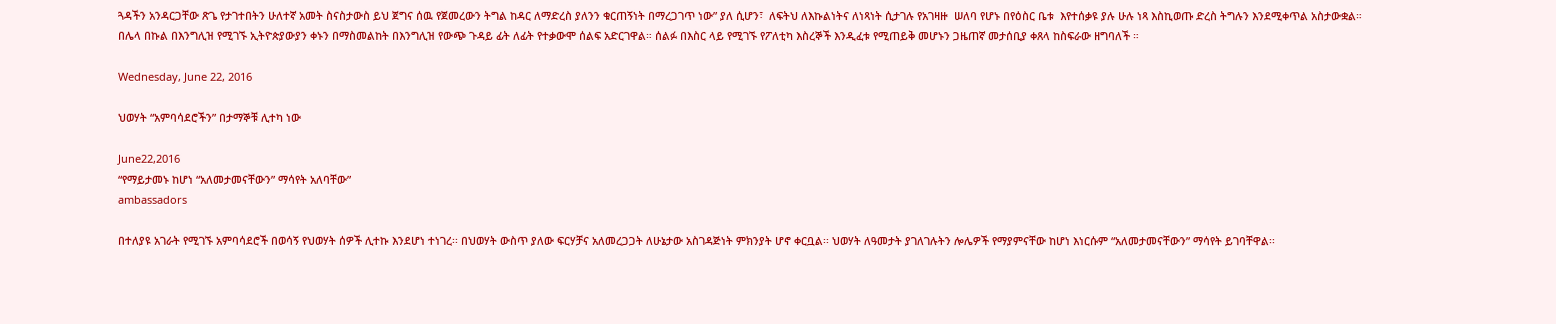ጓዳችን አንዳርጋቸው ጽጌ የታገተበትን ሁለተኛ አመት ስናስታውስ ይህ ጀግና ሰዉ የጀመረውን ትግል ከዳር ለማድረስ ያለንን ቁርጠኝነት በማረጋገጥ ነው” ያለ ሲሆን፣  ለፍትህ ለእኩልነትና ለነጻነት ሲታገሉ የአገዛዙ  ሠለባ የሆኑ በየዕስር ቤቱ  እየተሰቃዩ ያሉ ሁሉ ነጻ እስኪወጡ ድረስ ትግሉን እንደሚቀጥል አስታውቋል።
በሌላ በኩል በእንግሊዝ የሚገኙ ኢትዮጵያውያን ቀኑን በማስመልከት በእንግሊዝ የውጭ ጉዳይ ፊት ለፊት የተቃውሞ ሰልፍ አድርገዋል። ሰልፉ በእስር ላይ የሚገኙ የፖለቲካ እስረኞች እንዲፈቱ የሚጠይቅ መሆኑን ጋዜጠኛ መታሰቢያ ቀጸላ ከስፍራው ዘግባለች ።

Wednesday, June 22, 2016

ህወሃት “አምባሳደሮችን” በታማኞቹ ሊተካ ነው

June22,2016
“የማይታመኑ ከሆነ “አለመታመናቸውን” ማሳየት አለባቸው”
ambassadors

በተለያዩ አገራት የሚገኙ አምባሳደሮች በወሳኝ የህወሃት ሰዎች ሊተኩ እንደሆነ ተነገረ፡፡ በህወሃት ውስጥ ያለው ፍርሃቻና አለመረጋጋት ለሁኔታው አስገዳጅነት ምክንያት ሆኖ ቀርቧል፡፡ ህወሃት ለዓመታት ያገለገሉትን ሎሌዎች የማያምናቸው ከሆነ እነርሱም “አለመታመናቸውን” ማሳየት ይገባቸዋል፡፡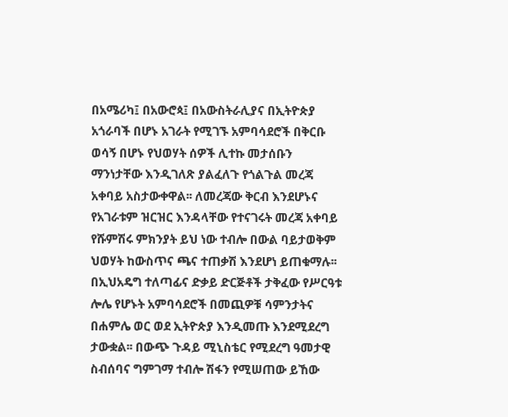በአሜሪካ፤ በአውሮጳ፤ በአውስትራሊያና በኢትዮጵያ አጎራባች በሆኑ አገራት የሚገኙ አምባሳደሮች በቅርቡ ወሳኝ በሆኑ የህወሃት ሰዎች ሊተኩ መታሰቡን ማንነታቸው እንዲገለጽ ያልፈለጉ የጎልጉል መረጃ አቀባይ አስታውቀዋል፡፡ ለመረጃው ቅርብ እንደሆኑና የአገራቱም ዝርዝር እንዳላቸው የተናገሩት መረጃ አቀባይ የሹምሽሩ ምክንያት ይህ ነው ተብሎ በውል ባይታወቅም ህወሃት ከውስጥና ጫና ተጠቃሽ እንደሆነ ይጠቁማሉ፡፡
በኢህአዴግ ተለጣፊና ድቃይ ድርጅቶች ታቅፈው የሥርዓቱ ሎሌ የሆኑት አምባሳደሮች በመጪዎቹ ሳምንታትና በሐምሌ ወር ወደ ኢትዮጵያ እንዲመጡ እንደሚደረግ ታውቋል፡፡ በውጭ ጉዳይ ሚኒስቴር የሚደረግ ዓመታዊ ስብሰባና ግምገማ ተብሎ ሽፋን የሚሠጠው ይኸው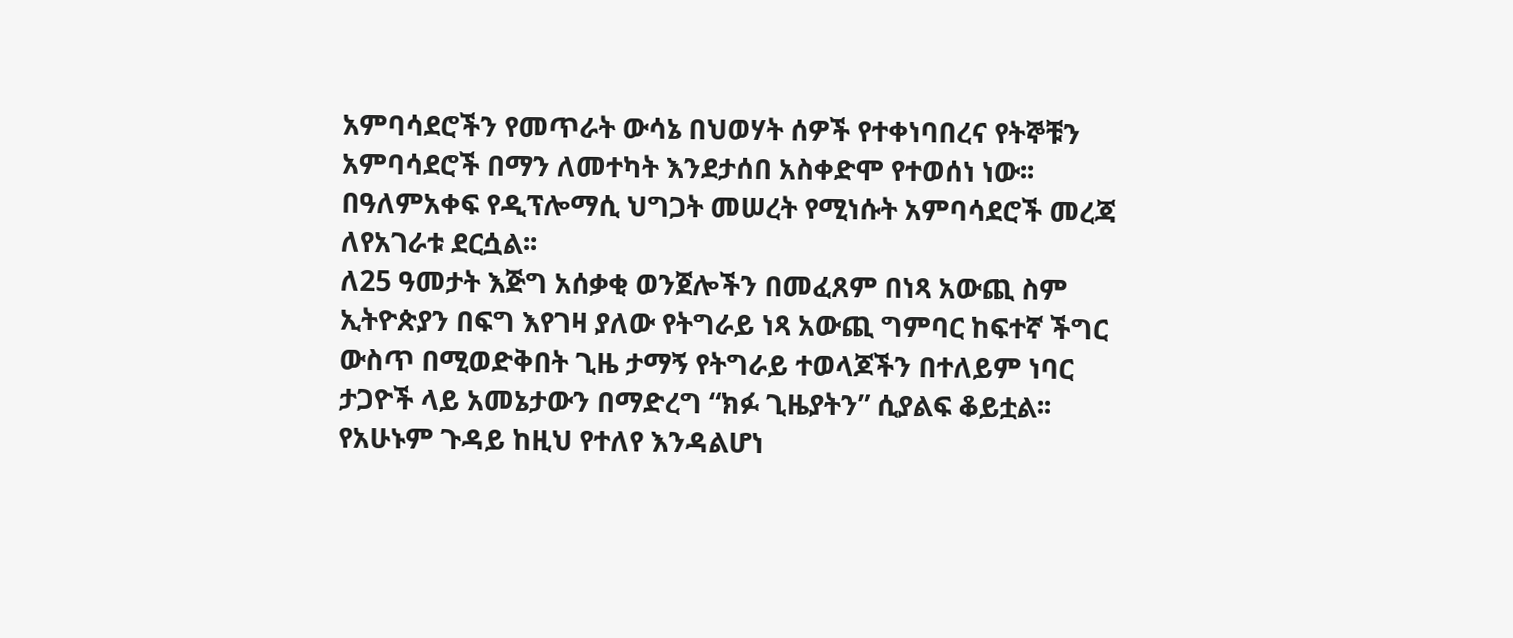አምባሳደሮችን የመጥራት ውሳኔ በህወሃት ሰዎች የተቀነባበረና የትኞቹን አምባሳደሮች በማን ለመተካት እንደታሰበ አስቀድሞ የተወሰነ ነው፡፡ በዓለምአቀፍ የዲፕሎማሲ ህግጋት መሠረት የሚነሱት አምባሳደሮች መረጃ ለየአገራቱ ደርሷል፡፡
ለ25 ዓመታት እጅግ አሰቃቂ ወንጀሎችን በመፈጸም በነጻ አውጪ ስም ኢትዮጵያን በፍግ እየገዛ ያለው የትግራይ ነጻ አውጪ ግምባር ከፍተኛ ችግር ውስጥ በሚወድቅበት ጊዜ ታማኝ የትግራይ ተወላጆችን በተለይም ነባር ታጋዮች ላይ አመኔታውን በማድረግ “ክፉ ጊዜያትን” ሲያልፍ ቆይቷል፡፡ የአሁኑም ጉዳይ ከዚህ የተለየ እንዳልሆነ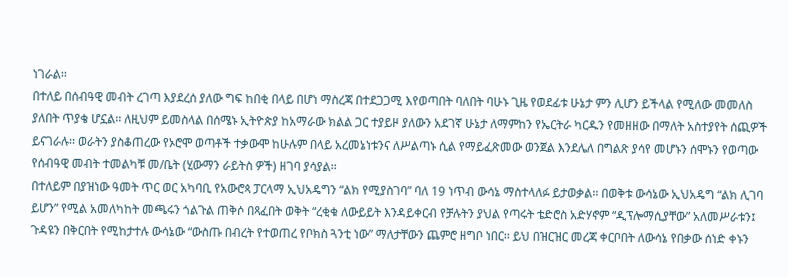ነገራል፡፡
በተለይ በሰብዓዊ መብት ረገጣ እያደረሰ ያለው ግፍ ከበቂ በላይ በሆነ ማስረጃ በተደጋጋሚ እየወጣበት ባለበት ባሁኑ ጊዜ የወደፊቱ ሁኔታ ምን ሊሆን ይችላል የሚለው መመለስ ያለበት ጥያቄ ሆኗል፡፡ ለዚህም ይመስላል በሰሜኑ ኢትዮጵያ ከአማራው ክልል ጋር ተያይዞ ያለውን አደገኛ ሁኔታ ለማምከን የኤርትራ ካርዱን የመዘዘው በማለት አስተያየት ሰጪዎች ይናገራሉ፡፡ ወራትን ያስቆጠረው የኦሮሞ ወጣቶች ተቃውሞ ከሁሉም በላይ አረመኔነቱንና ለሥልጣኑ ሲል የማይፈጽመው ወንጀል እንደሌለ በግልጽ ያሳየ መሆኑን ሰሞኑን የወጣው የሰብዓዊ መብት ተመልካቹ መ/ቤት (ሂውማን ራይትስ ዎች) ዘገባ ያሳያል፡፡
በተለይም በያዝነው ዓመት ጥር ወር አካባቢ የአውሮጳ ፓርላማ ኢህአዴግን “ልክ የሚያስገባ” ባለ 19 ነጥብ ውሳኔ ማስተላለፉ ይታወቃል፡፡ በወቅቱ ውሳኔው ኢህአዴግ “ልክ ሊገባ ይሆን” የሚል አመለካከት መጫሩን ጎልጉል ጠቅሶ በጻፈበት ወቅት “ረቂቁ ለውይይት እንዳይቀርብ የቻሉትን ያህል የጣሩት ቴድሮስ አድሃኖም “ዲፕሎማሲያቸው” አለመሥራቱን፤ ጉዳዩን በቅርበት የሚከታተሉ ውሳኔው “ውስጡ በብረት የተወጠረ የቦክስ ጓንቲ ነው” ማለታቸውን ጨምሮ ዘግቦ ነበር፡፡ ይህ በዝርዝር መረጃ ቀርቦበት ለውሳኔ የበቃው ሰነድ ቀኑን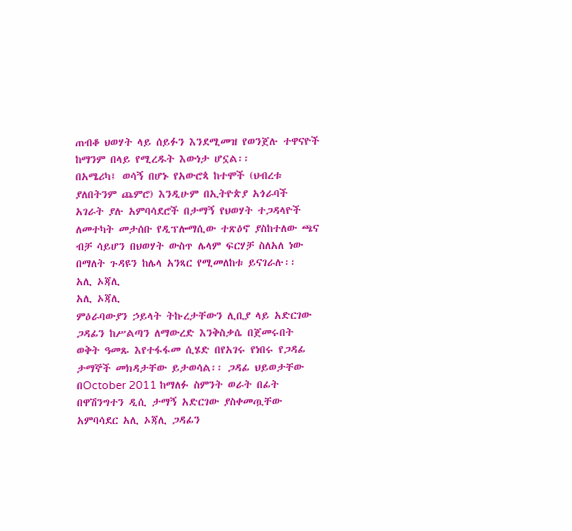ጠብቆ ህወሃት ላይ ሰይፉን እንደሚመዝ የወንጀሉ ተዋናዮች ከማንም በላይ የሚረዱት እውነታ ሆኗል፡፡
በአሜሪካ፤ ወሳኝ በሆኑ የአውሮጳ ከተሞች (ህብረቱ ያለበትንም ጨምሮ) እንዲሁም በኢትዮጵያ አጎራባች አገራት ያሉ አምባሳደሮች በታማኝ የህወሃት ተጋዳላዮች ለመተካት መታሰቡ የዲፕሎማሲው ተጽዕኖ ያስከተለው ጫና ብቻ ሳይሆን በህወሃት ውስጥ ሌላም ፍርሃቻ ስለአለ ነው በማለት ጉዳዩን ከሌላ አንጻር የሚመለከቱ ይናገራሉ፡፡
አሊ ኦጃሊ
አሊ ኦጃሊ
ምዕራባውያን ኃይላት ትኩረታቸውን ሊቢያ ላይ አድርገው ጋዳፊን ከሥልጣን ለማውረድ እንቅስቃሴ በጀመሩበት ወቅት ዓመጹ እየተፋፋመ ሲሄድ በየአገሩ የነበሩ የጋዳፊ ታማኞች መክዳታቸው ይታወሳል፡፡ ጋዳፊ ህይወታቸው በOctober 2011 ከማለፉ ስምንት ወራት በፊት በዋሽንግተን ዲሲ ታማኝ አድርገው ያስቀመጧቸው አምባሳደር አሊ ኦጃሊ ጋዳፊን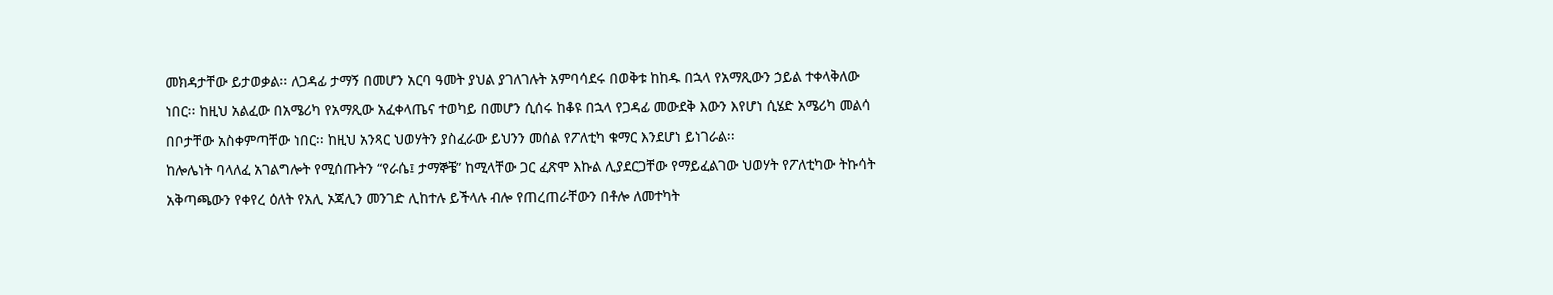መክዳታቸው ይታወቃል፡፡ ለጋዳፊ ታማኝ በመሆን አርባ ዓመት ያህል ያገለገሉት አምባሳደሩ በወቅቱ ከከዱ በኋላ የአማጺውን ኃይል ተቀላቅለው ነበር፡፡ ከዚህ አልፈው በአሜሪካ የአማጺው አፈቀላጤና ተወካይ በመሆን ሲሰሩ ከቆዩ በኋላ የጋዳፊ መውደቅ እውን እየሆነ ሲሄድ አሜሪካ መልሳ በቦታቸው አስቀምጣቸው ነበር፡፡ ከዚህ አንጻር ህወሃትን ያስፈራው ይህንን መሰል የፖለቲካ ቁማር እንደሆነ ይነገራል፡፡
ከሎሌነት ባላለፈ አገልግሎት የሚሰጡትን “የራሴ፤ ታማኞቼ” ከሚላቸው ጋር ፈጽሞ እኩል ሊያደርጋቸው የማይፈልገው ህወሃት የፖለቲካው ትኩሳት አቅጣጫውን የቀየረ ዕለት የአሊ ኦጃሊን መንገድ ሊከተሉ ይችላሉ ብሎ የጠረጠራቸውን በቶሎ ለመተካት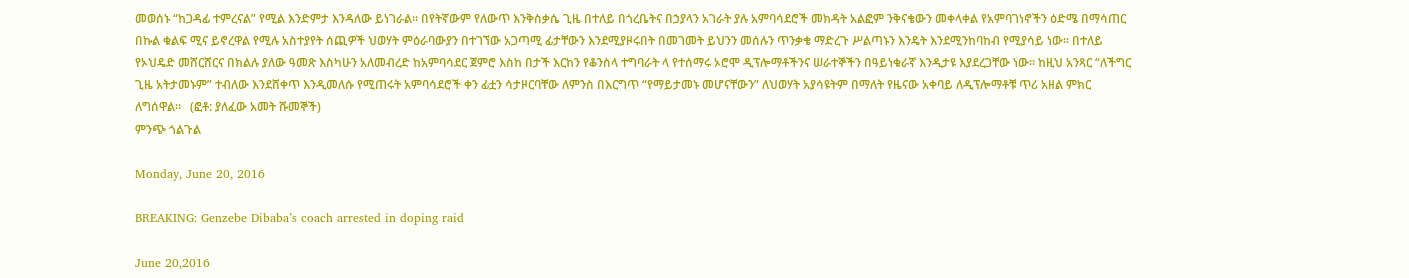መወሰኑ “ከጋዳፊ ተምረናል” የሚል እንድምታ እንዳለው ይነገራል፡፡ በየትኛውም የለውጥ እንቅስቃሴ ጊዜ በተለይ በጎረቤትና በኃያላን አገራት ያሉ አምባሳደሮች መክዳት አልፎም ንቅናቄውን መቀላቀል የአምባገነኖችን ዕድሜ በማሳጠር በኩል ቁልፍ ሚና ይኖረዋል የሚሉ አስተያየት ሰጪዎች ህወሃት ምዕራባውያን በተገኘው አጋጣሚ ፊታቸውን እንደሚያዞሩበት በመገመት ይህንን መሰሉን ጥንቃቄ ማድረጉ ሥልጣኑን እንዴት እንደሚንከባከብ የሚያሳይ ነው፡፡ በተለይ የኦህዴድ መሸርሸርና በክልሉ ያለው ዓመጽ እስካሁን አለመብረድ ከአምባሳደር ጀምሮ እስከ በታች እርከን የቆንስላ ተግባራት ላ የተሰማሩ ኦሮሞ ዲፕሎማቶችንና ሠራተኞችን በዓይነቁራኛ እንዲታዩ እያደረጋቸው ነው፡፡ ከዚህ አንጻር “ለችግር ጊዜ አትታመኑም” ተብለው እንደሸቀጥ እንዲመለሱ የሚጠሩት አምባሳደሮች ቀን ፊቷን ሳታዞርባቸው ለምንስ በእርግጥ “የማይታመኑ መሆናቸውን” ለህወሃት አያሳዩትም በማለት የዜናው አቀባይ ለዲፕሎማቶቹ ጥሪ አዘል ምክር ለግሰዋል፡፡   (ፎቶ: ያለፈው አመት ሹመኞች)
ምንጭ ጎልጉል

Monday, June 20, 2016

BREAKING: Genzebe Dibaba’s coach arrested in doping raid

June 20,2016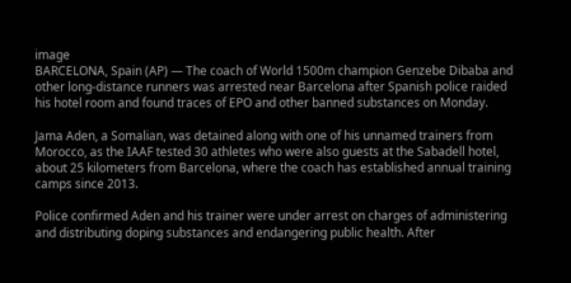image
BARCELONA, Spain (AP) — The coach of World 1500m champion Genzebe Dibaba and other long-distance runners was arrested near Barcelona after Spanish police raided his hotel room and found traces of EPO and other banned substances on Monday.

Jama Aden, a Somalian, was detained along with one of his unnamed trainers from Morocco, as the IAAF tested 30 athletes who were also guests at the Sabadell hotel, about 25 kilometers from Barcelona, where the coach has established annual training camps since 2013.

Police confirmed Aden and his trainer were under arrest on charges of administering and distributing doping substances and endangering public health. After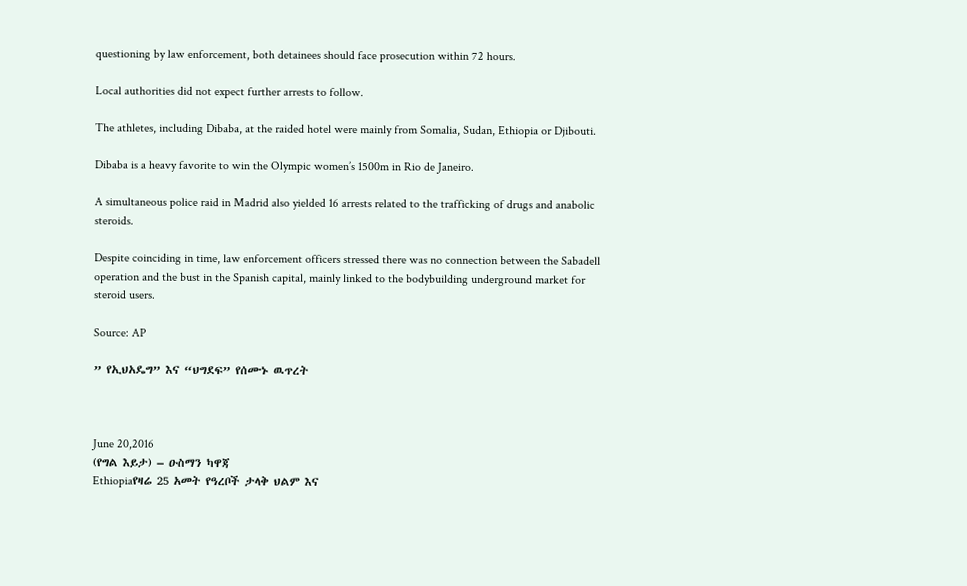questioning by law enforcement, both detainees should face prosecution within 72 hours.

Local authorities did not expect further arrests to follow.

The athletes, including Dibaba, at the raided hotel were mainly from Somalia, Sudan, Ethiopia or Djibouti.

Dibaba is a heavy favorite to win the Olympic women’s 1500m in Rio de Janeiro.

A simultaneous police raid in Madrid also yielded 16 arrests related to the trafficking of drugs and anabolic steroids.

Despite coinciding in time, law enforcement officers stressed there was no connection between the Sabadell operation and the bust in the Spanish capital, mainly linked to the bodybuilding underground market for steroid users.

Source: AP

” የኢህአዴግ” እና “ህግደፍ” የሰሙኑ ዉጥረት



June 20,2016
(የግል እይታ) – ዑስማን ካዋጃ
Ethiopiaየዛሬ 25 አመት የዓረቦች ታላቅ ህልም እና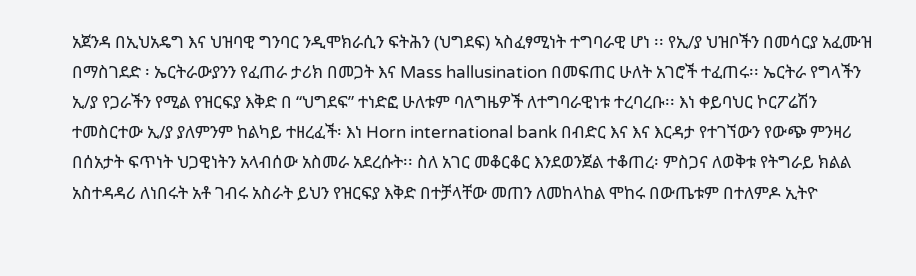አጀንዳ በኢህአዴግ እና ህዝባዊ ግንባር ንዲሞክራሲን ፍትሕን (ህግደፍ) ኣስፈፃሚነት ተግባራዊ ሆነ ፡፡ የኢ/ያ ህዝቦችን በመሳርያ አፈሙዝ በማስገደድ ፡ ኤርትራውያንን የፈጠራ ታሪክ በመጋት እና Mass hallusination በመፍጠር ሁለት አገሮች ተፈጠሩ፡፡ ኤርትራ የግላችን ኢ/ያ የጋራችን የሚል የዝርፍያ እቅድ በ “ህግደፍ” ተነድፎ ሁለቱም ባለግዜዎች ለተግባራዊነቱ ተረባረቡ፡፡ እነ ቀይባህር ኮርፖሬሽን ተመስርተው ኢ/ያ ያለምንም ከልካይ ተዘረፈች፡ እነ Horn international bank በብድር እና እና እርዳታ የተገኘውን የውጭ ምንዛሪ በሰአታት ፍጥነት ህጋዊነትን አላብሰው አስመራ አደረሱት፡፡ ስለ አገር መቆርቆር እንደወንጀል ተቆጠረ፡ ምስጋና ለወቅቱ የትግራይ ክልል አስተዳዳሪ ለነበሩት አቶ ገብሩ አስራት ይህን የዝርፍያ እቅድ በተቻላቸው መጠን ለመከላከል ሞከሩ በውጤቱም በተለምዶ ኢትዮ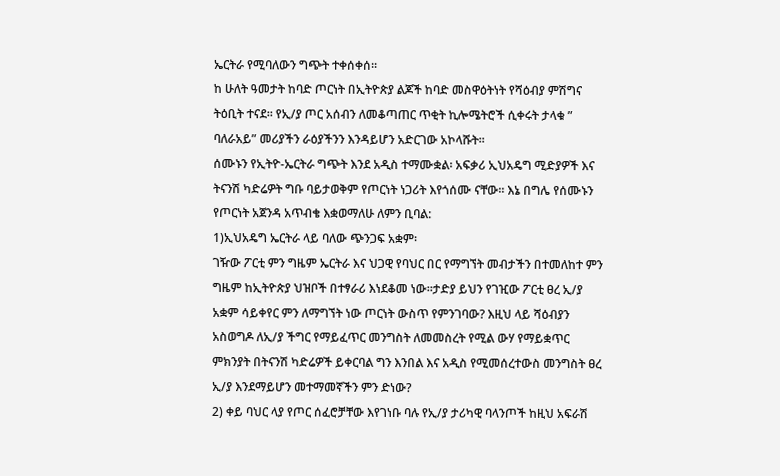ኤርትራ የሚባለውን ግጭት ተቀሰቀሰ፡፡
ከ ሁለት ዓመታት ከባድ ጦርነት በኢትዮጵያ ልጆች ከባድ መስዋዕትነት የሻዕብያ ምሽግና ትዕቢት ተናደ፡፡ የኢ/ያ ጦር አሰብን ለመቆጣጠር ጥቂት ኪሎሜትሮች ሲቀሩት ታላቁ ” ባለራአይ” መሪያችን ራዕያችንን እንዳይሆን አድርገው አኮላሹት፡፡
ሰሙኑን የኢትዮ-ኤርትራ ግጭት እንደ አዲስ ተማሙቋል፡ አፍቃሪ ኢህአዴግ ሚድያዎች እና ትናንሽ ካድሬዎት ግቡ ባይታወቅም የጦርነት ነጋሪት እየጎሰሙ ናቸው፡፡ እኔ በግሌ የሰሙኑን የጦርነት አጀንዳ አጥብቄ እቋወማለሁ ለምን ቢባል:
1)ኢህአዴግ ኤርትራ ላይ ባለው ጭንጋፍ አቋም፡
ገዥው ፖርቲ ምን ግዜም ኤርትራ እና ህጋዊ የባህር በር የማግኘት መብታችን በተመለከተ ምን ግዜም ከኢትዮጵያ ህዝቦች በተፃራሪ እነደቆመ ነው፡፡ታድያ ይህን የገዢው ፖርቲ ፀረ ኢ/ያ አቋም ሳይቀየር ምን ለማግኘት ነው ጦርነት ውስጥ የምንገባው? እዚህ ላይ ሻዕብያን አስወግዶ ለኢ/ያ ችግር የማይፈጥር መንግስት ለመመስረት የሚል ውሃ የማይቋጥር ምክንያት በትናንሽ ካድሬዎች ይቀርባል ግን እንበል እና አዲስ የሚመሰረተውስ መንግስት ፀረ ኢ/ያ እንደማይሆን መተማመኛችን ምን ድነው?
2) ቀይ ባህር ላያ የጦር ሰፈሮቻቸው እየገነቡ ባሉ የኢ/ያ ታሪካዊ ባላንጦች ከዚህ አፍራሽ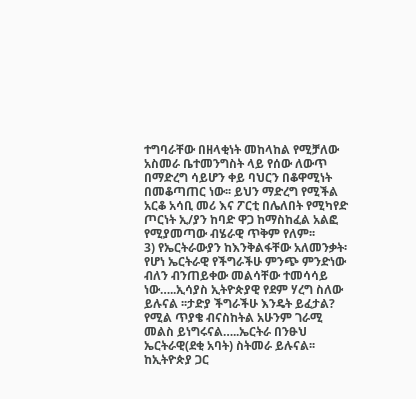ተግባራቸው በዘላቂነት መከላከል የሚቻለው አስመራ ቤተመንግስት ላይ የሰው ለውጥ በማድረግ ሳይሆን ቀይ ባህርን በቆዋሚነት በመቆጣጠር ነው፡፡ ይህን ማድረግ የሚችል አርቆ አሳቢ መሪ እና ፖርቲ በሌለበት የሚካየድ ጦርነት ኢ/ያን ከባድ ዋጋ ከማስከፈል አልፎ የሚያመጣው ብሄራዊ ጥቅም የለም፡፡
3) የኤርትራውያን ከእንቅልፋቸው አለመንቃት፡
የሆነ ኤርትራዊ የችግራችሁ ምንጭ ምንድነው ብለን ብንጠይቀው መልሳቸው ተመሳሳይ ነው…..ኢሳያስ ኢትዮጵያዊ የደም ሃረግ ስለው ይሉናል ፡፡ታድያ ችግራችሁ እንዴት ይፈታል? የሚል ጥያቄ ብናስከትል አሁንም ገራሚ መልስ ይነግሩናል…..ኤርትራ በንፁህ ኤርትራዊ(ደቂ አባት) ስትመራ ይሉናል፡፡ከኢትዮጵያ ጋር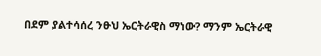በደም ያልተሳሰረ ንፁህ ኤርትራዊስ ማነው? ማንም ኤርትራዊ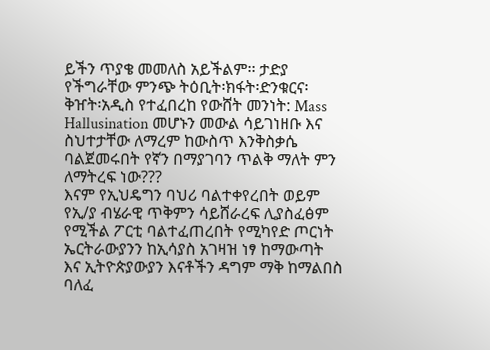ይችን ጥያቄ መመለስ አይችልም፡፡ ታድያ የችግራቸው ምንጭ ትዕቢት፡ክፋት፡ድንቁርና፡ቅዠት፡አዲስ የተፈበረከ የውሸት መንነት: Mass Hallusination መሆኑን መውል ሳይገነዘቡ እና ስህተታቸው ለማረም ከውስጥ እንቅስቃሴ ባልጀመሩበት የኛን በማያገባን ጥልቅ ማለት ምን ለማትረፍ ነው???
እናም የኢህዴግን ባህሪ ባልተቀየረበት ወይም የኢ/ያ ብሄራዊ ጥቅምን ሳይሸራረፍ ሊያስፈፅም የሚችል ፖርቲ ባልተፈጠረበት የሚካየድ ጦርነት ኤርትራውያንን ከኢሳያስ አገዛዝ ነፃ ከማውጣት እና ኢትዮጵያውያን እናቶችን ዳግም ማቅ ከማልበስ ባለፈ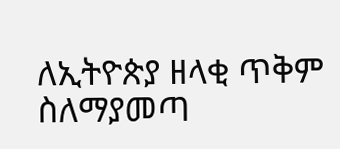ለኢትዮጵያ ዘላቂ ጥቅም ስለማያመጣ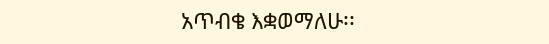አጥብቄ እቋወማለሁ፡፡